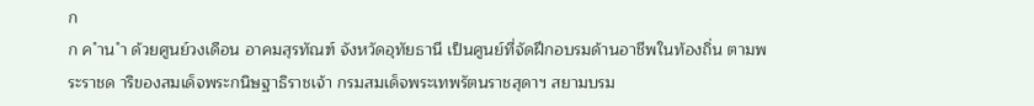ก
ก ค ำน ำ ด้วยศูนย์วงเดือน อาคมสุรทัณฑ์ จังหวัดอุทัยธานี เป็นศูนย์ที่จัดฝึกอบรมด้านอาชีพในท้องถิ่น ตามพระราชด าริของสมเด็จพระกนิษฐาธิราชเจ้า กรมสมเด็จพระเทพรัตนราชสุดาฯ สยามบรม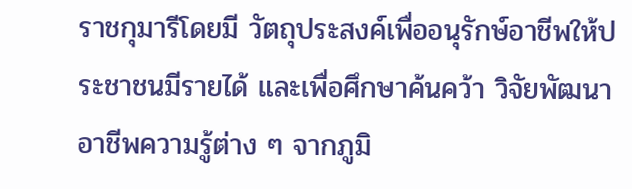ราชกุมารีโดยมี วัตถุประสงค์เพื่ออนุรักษ์อาชีพให้ประชาชนมีรายได้ และเพื่อศึกษาค้นคว้า วิจัยพัฒนาอาชีพความรู้ต่าง ๆ จากภูมิ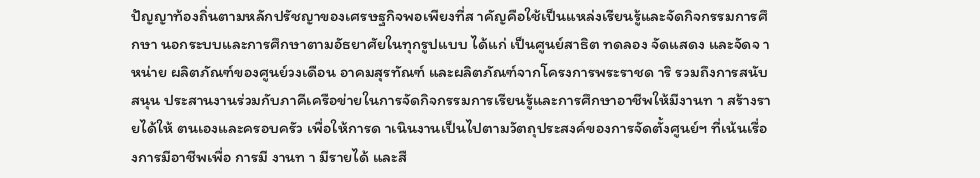ปัญญาท้องถิ่นตามหลักปรัชญาของเศรษฐกิจพอเพียงที่ส าคัญคือใช้เป็นแหล่งเรียนรู้และจัดกิจกรรมการศึกษา นอกระบบและการศึกษาตามอัธยาศัยในทุกรูปแบบ ได้แก่ เป็นศูนย์สาธิต ทดลอง จัดแสดง และจัดจ าหน่าย ผลิตภัณฑ์ของศูนย์วงเดือน อาคมสุรทัณฑ์ และผลิตภัณฑ์จากโครงการพระราชด าริ รวมถึงการสนับสนุน ประสานงานร่วมกับภาคีเครือข่ายในการจัดกิจกรรมการเรียนรู้และการศึกษาอาชีพให้มีงานท า สร้างรายได้ให้ ตนเองและครอบครัว เพื่อให้การด าเนินงานเป็นไปตามวัตถุประสงค์ของการจัดตั้งศูนย์ฯ ที่เน้นเรื่องการมีอาชีพเพื่อ การมี งานท า มีรายได้ และสื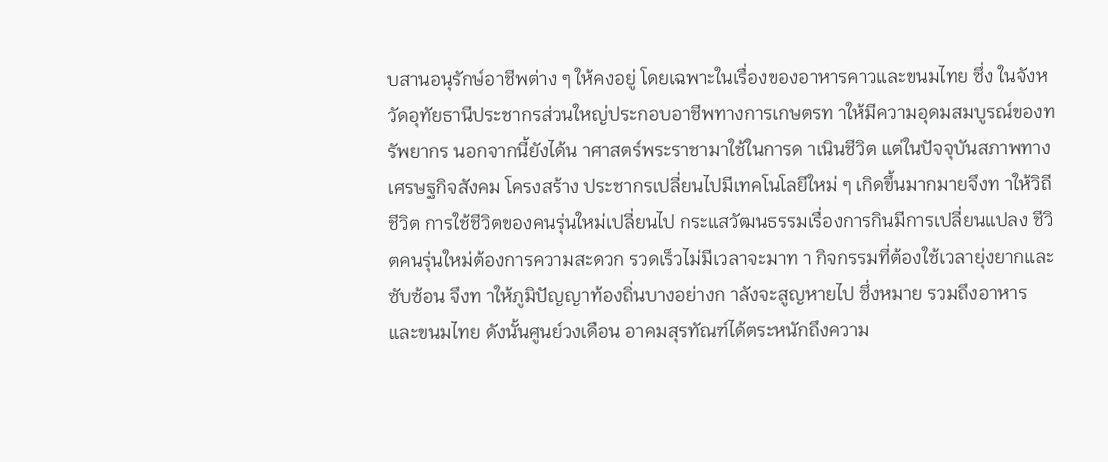บสานอนุรักษ์อาชีพต่าง ๆ ให้คงอยู่ โดยเฉพาะในเรื่องของอาหารคาวและขนมไทย ซึ่ง ในจังหวัดอุทัยธานีประชากรส่วนใหญ่ประกอบอาชีพทางการเกษตรท าให้มีความอุดมสมบูรณ์ของทรัพยากร นอกจากนี้ยังได้น าศาสตร์พระราชามาใช้ในการด าเนินชีวิต แต่ในปัจจุบันสภาพทางเศรษฐกิจสังคม โครงสร้าง ประชากรเปลี่ยนไปมีเทคโนโลยีใหม่ ๆ เกิดขึ้นมากมายจึงท าให้วิถีชีวิต การใช้ชีวิตของคนรุ่นใหม่เปลี่ยนไป กระแสวัฒนธรรมเรื่องการกินมีการเปลี่ยนแปลง ชีวิตคนรุ่นใหม่ต้องการความสะดวก รวดเร็วไม่มีเวลาจะมาท า กิจกรรมที่ต้องใช้เวลายุ่งยากและซับซ้อน จึงท าให้ภูมิปัญญาท้องถิ่นบางอย่างก าลังจะสูญหายไป ซึ่งหมาย รวมถึงอาหารและขนมไทย ดังนั้นศูนย์วงเดือน อาคมสุรทัณฑ์ได้ตระหนักถึงความ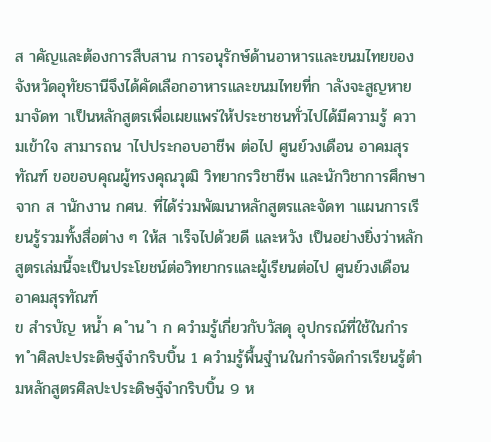ส าคัญและต้องการสืบสาน การอนุรักษ์ด้านอาหารและขนมไทยของจังหวัดอุทัยธานีจึงได้คัดเลือกอาหารและขนมไทยที่ก าลังจะสูญหาย มาจัดท าเป็นหลักสูตรเพื่อเผยแพร่ให้ประชาชนทั่วไปได้มีความรู้ ความเข้าใจ สามารถน าไปประกอบอาชีพ ต่อไป ศูนย์วงเดือน อาคมสุรทัณฑ์ ขอขอบคุณผู้ทรงคุณวุฒิ วิทยากรวิชาชีพ และนักวิชาการศึกษาจาก ส านักงาน กศน. ที่ได้ร่วมพัฒนาหลักสูตรและจัดท าแผนการเรียนรู้รวมทั้งสื่อต่าง ๆ ให้ส าเร็จไปด้วยดี และหวัง เป็นอย่างยิ่งว่าหลักสูตรเล่มนี้จะเป็นประโยชน์ต่อวิทยากรและผู้เรียนต่อไป ศูนย์วงเดือน อาคมสุรทัณฑ์
ข สำรบัญ หน้ำ ค ำน ำ ก ควำมรู้เกี่ยวกับวัสดุ อุปกรณ์ที่ใช้ในกำรท ำศิลปะประดิษฐ์จำกริบบิ้น 1 ควำมรู้พื้นฐำนในกำรจัดกำรเรียนรู้ตำมหลักสูตรศิลปะประดิษฐ์จำกริบบิ้น 9 ห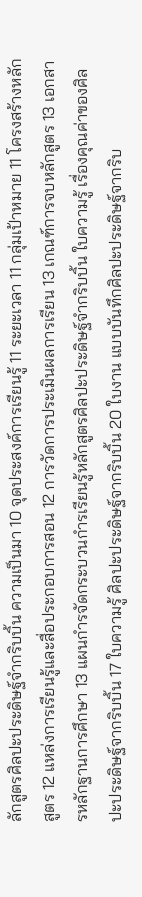ลักสูตรศิลปะประดิษฐ์จำกริบบิ้น ความเป็นมา 10 จุดประสงค์การเรียนรู้ 11 ระยะเวลา 11 กลุ่มเป้าหมาย 11 โครงสร้างหลักสูตร 12 แหล่งการเรียนรู้และสื่อประกอบการสอน 12 การวัดการประเมินผลการเรียน 13 เกณฑ์การจบหลักสูตร 13 เอกสารหลักฐานการศึกษา 13 แผนกำรจัดกระบวนกำรเรียนรู้หลักสูตรศิลปะประดิษฐ์จำกริบบิ้น ใบความรู้ เรื่องคุณค่าของศิลปะประดิษฐ์จากริบบิ้น 17 ใบความรู้ ศิลปะประดิษฐ์จากริบบิ้น 20 ใบงาน แบบบันทึกศิลปะประดิษฐ์จากริบ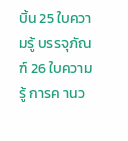บิ้น 25 ใบความรู้ บรรจุภัณฑ์ 26 ใบความรู้ การค านว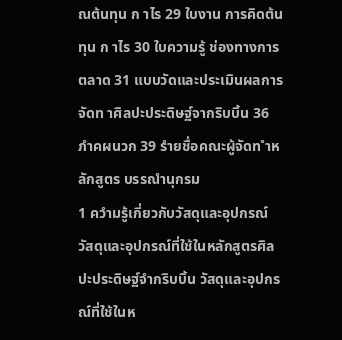ณต้นทุน ก าไร 29 ใบงาน การคิดต้นทุน ก าไร 30 ใบความรู้ ช่องทางการตลาด 31 แบบวัดและประเมินผลการจัดท าศิลปะประดิษฐ์จากริบบิ้น 36 ภำคผนวก 39 รำยชื่อคณะผู้จัดท ำหลักสูตร บรรณำนุกรม
1 ควำมรู้เกี่ยวกับวัสดุและอุปกรณ์ วัสดุและอุปกรณ์ที่ใช้ในหลักสูตรศิลปะประดิษฐ์จำกริบบิ้น วัสดุและอุปกรณ์ที่ใช้ในห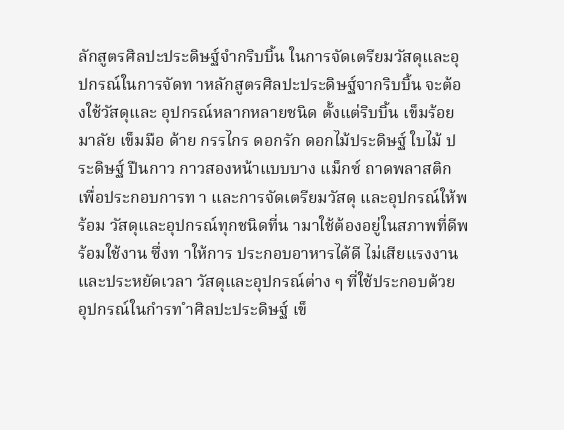ลักสูตรศิลปะประดิษฐ์จำกริบบิ้น ในการจัดเตรียมวัสดุและอุปกรณ์ในการจัดท าหลักสูตรศิลปะประดิษฐ์จากริบบิ้น จะต้องใช้วัสดุและ อุปกรณ์หลากหลายชนิด ตั้งแต่ริบบิ้น เข็มร้อยมาลัย เข็มมือ ด้าย กรรไกร ดอกรัก ดอกไม้ประดิษฐ์ ใบไม้ ประดิษฐ์ ปืนกาว กาวสองหน้าแบบบาง แม็กซ์ ถาดพลาสติก เพื่อประกอบการท า และการจัดเตรียมวัสดุ และอุปกรณ์ให้พร้อม วัสดุและอุปกรณ์ทุกชนิดที่น ามาใช้ต้องอยู่ในสภาพที่ดีพร้อมใช้งาน ซึ่งท าให้การ ประกอบอาหารได้ดี ไม่เสียแรงงานและประหยัดเวลา วัสดุและอุปกรณ์ต่าง ๆ ที่ใช้ประกอบด้วย อุปกรณ์ในกำรท ำศิลปะประดิษฐ์ เข็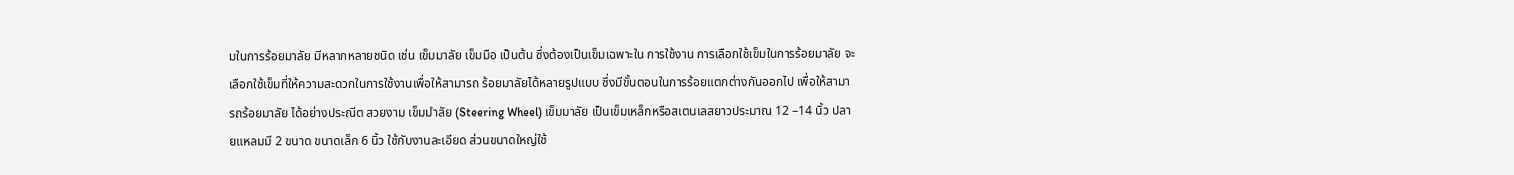มในการร้อยมาลัย มีหลากหลายชนิด เช่น เข็มมาลัย เข็มมือ เป็นต้น ซึ่งต้องเป็นเข็มเฉพาะใน การใช้งาน การเลือกใช้เข็มในการร้อยมาลัย จะเลือกใช้เข็มที่ให้ความสะดวกในการใช้งานเพื่อให้สามารถ ร้อยมาลัยได้หลายรูปแบบ ซึ่งมีขั้นตอนในการร้อยแตกต่างกันออกไป เพื่อให้สามารถร้อยมาลัย ได้อย่างประณีต สวยงาม เข็มมำลัย (Steering Wheel) เข็มมาลัย เป็นเข็มเหล็กหรือสเตนเลสยาวประมาณ 12 –14 นิ้ว ปลายแหลมมี 2 ขนาด ขนาดเล็ก 6 นิ้ว ใช้กับงานละเอียด ส่วนขนาดใหญ่ใช้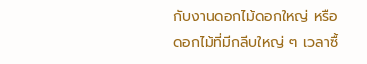กับงานดอกไม้ดอกใหญ่ หรือดอกไม้ที่มีกลีบใหญ่ ๆ เวลาซื้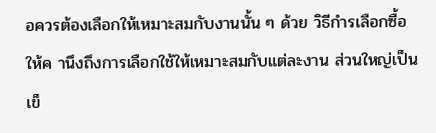อควรต้องเลือกให้เหมาะสมกับงานนั้น ๆ ด้วย วิธีกำรเลือกซื้อ ให้ค านึงถึงการเลือกใช้ให้เหมาะสมกับแต่ละงาน ส่วนใหญ่เป็นเข็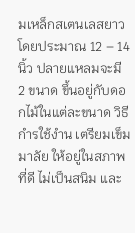มเหล็กสเตนเลสยาว โดยประมาณ 12 – 14 นิ้ว ปลายแหลมจะมี 2 ขนาด ขึ้นอยู่กับดอกไม้ในแต่ละขนาด วิธีกำรใช้งำน เตรียมเข็มมาลัย ให้อยู่ในสภาพที่ดี ไม่เป็นสนิม และ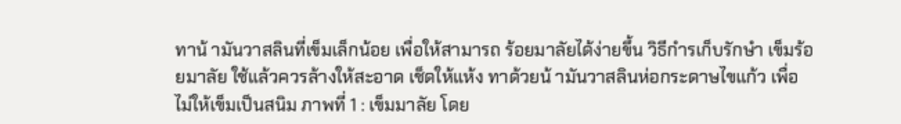ทาน้ ามันวาสลินที่เข็มเล็กน้อย เพื่อให้สามารถ ร้อยมาลัยได้ง่ายขึ้น วิธีกำรเก็บรักษำ เข็มร้อยมาลัย ใช้แล้วควรล้างให้สะอาด เช็ดให้แห้ง ทาด้วยน้ ามันวาสลินห่อกระดาษไขแก้ว เพื่อไม่ให้เข็มเป็นสนิม ภาพที่ 1 : เข็มมาลัย โดย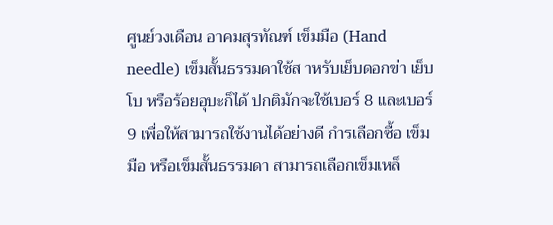ศูนย์วงเดือน อาคมสุรทัณฑ์ เข็มมือ (Hand needle) เข็มสั้นธรรมดาใช้ส าหรับเย็บดอกข่า เย็บโบ หรือร้อยอุบะก็ได้ ปกติมักจะใช้เบอร์ 8 และเบอร์ 9 เพื่อให้สามารถใช้งานได้อย่างดี กำรเลือกซื้อ เข็มมือ หรือเข็มสั้นธรรมดา สามารถเลือกเข็มเหล็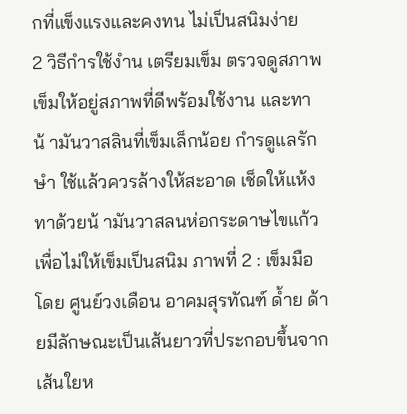กที่แข็งแรงและคงทน ไม่เป็นสนิมง่าย
2 วิธีกำรใช้งำน เตรียมเข็ม ตรวจดูสภาพเข็มให้อยู่สภาพที่ดีพร้อมใช้งาน และทาน้ ามันวาสลินที่เข็มเล็กน้อย กำรดูแลรักษำ ใช้แล้วควรล้างให้สะอาด เช็ดให้แห้ง ทาด้วยน้ ามันวาสลนห่อกระดาษไขแก้ว เพื่อไม่ให้เข็มเป็นสนิม ภาพที่ 2 : เข็มมือ โดย ศูนย์วงเดือน อาคมสุรทัณฑ์ ด้ำย ด้ายมีลักษณะเป็นเส้นยาวที่ประกอบขึ้นจากเส้นใยห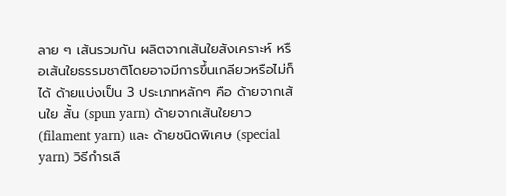ลาย ๆ เส้นรวมกัน ผลิตจากเส้นใยสังเคราะห์ หรือเส้นใยธรรมชาติโดยอาจมีการขึ้นเกลียวหรือไม่ก็ได้ ด้ายแบ่งเป็น 3 ประเภทหลักๆ คือ ด้ายจากเส้นใย สั้น (spun yarn) ด้ายจากเส้นใยยาว (filament yarn) และ ด้ายชนิดพิเศษ (special yarn) วิธีกำรเลื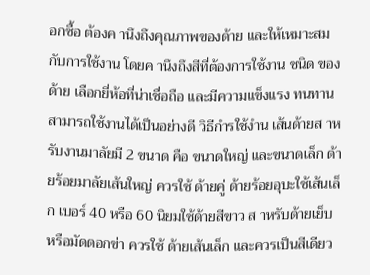อกซื้อ ต้องค านึงถึงคุณภาพของด้าย และให้เหมาะสมกับการใช้งาน โดยค านึงถึงสีที่ต้องการใช้งาน ชนิด ของด้าย เลือกยี่ห้อที่น่าเชื่อถือ และมีความแข็งแรง ทนทาน สามารถใช้งานได้เป็นอย่างดี วิธีกำรใช้งำน เส้นด้ายส าหรับงานมาลัยมี 2 ขนาด คือ ขนาดใหญ่ และขนาดเล็ก ด้ายร้อยมาลัยเส้นใหญ่ ควรใช้ ด้ายคู่ ด้ายร้อยอุบะใช้เส้นเล็ก เบอร์ 40 หรือ 60 นิยมใช้ด้ายสีขาว ส าหรับด้ายเย็บ หรือมัดดอกข่า ควรใช้ ด้ายเส้นเล็ก และควรเป็นสีเดียว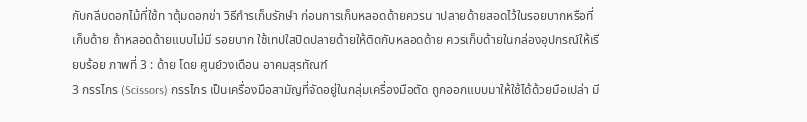กับกลีบดอกไม้ที่ใช้ท าตุ้มดอกข่า วิธีกำรเก็บรักษำ ก่อนการเก็บหลอดด้ายควรน าปลายด้ายสอดไว้ในรอยบากหรือที่เก็บด้าย ถ้าหลอดด้ายแบบไม่มี รอยบาก ใช้เทปใสปิดปลายด้ายให้ติดกับหลอดด้าย ควรเก็บด้ายในกล่องอุปกรณ์ให้เรียบร้อย ภาพที่ 3 : ด้าย โดย ศูนย์วงเดือน อาคมสุรทัณฑ์
3 กรรไกร (Scissors) กรรไกร เป็นเครื่องมือสามัญที่จัดอยู่ในกลุ่มเครื่องมือตัด ถูกออกแบบมาให้ใช้ได้ด้วยมือเปล่า มี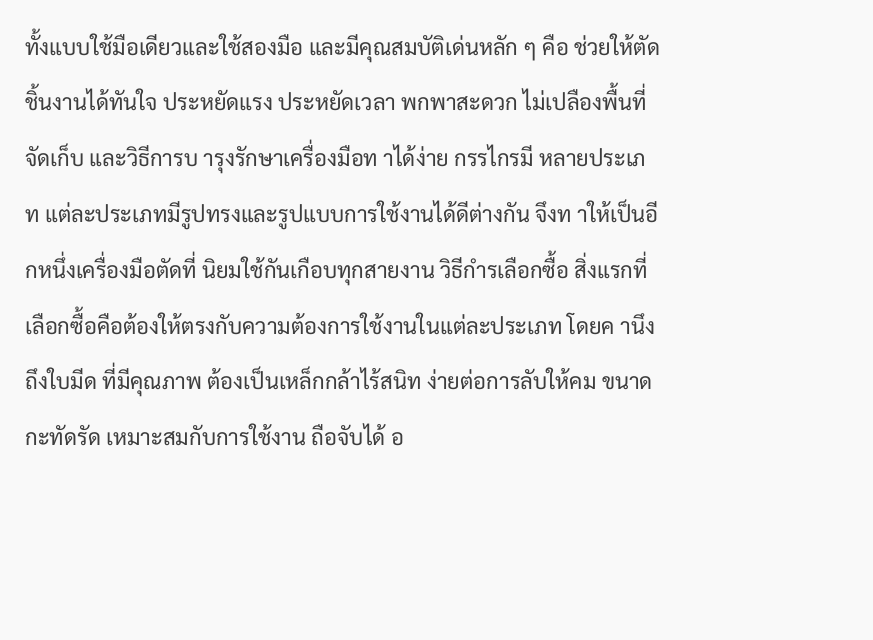ทั้งแบบใช้มือเดียวและใช้สองมือ และมีคุณสมบัติเด่นหลัก ๆ คือ ช่วยให้ตัดชิ้นงานได้ทันใจ ประหยัดแรง ประหยัดเวลา พกพาสะดวก ไม่เปลืองพื้นที่จัดเก็บ และวิธีการบ ารุงรักษาเครื่องมือท าได้ง่าย กรรไกรมี หลายประเภท แต่ละประเภทมีรูปทรงและรูปแบบการใช้งานได้ดีต่างกัน จึงท าให้เป็นอีกหนึ่งเครื่องมือตัดที่ นิยมใช้กันเกือบทุกสายงาน วิธีกำรเลือกซื้อ สิ่งแรกที่เลือกซื้อคือต้องให้ตรงกับความต้องการใช้งานในแต่ละประเภท โดยค านึงถึงใบมีด ที่มีคุณภาพ ต้องเป็นเหล็กกล้าไร้สนิท ง่ายต่อการลับให้คม ขนาดกะทัดรัด เหมาะสมกับการใช้งาน ถือจับได้ อ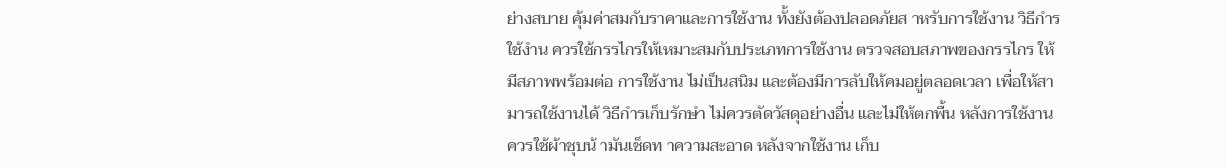ย่างสบาย คุ้มค่าสมกับราคาและการใช้งาน ทั้งยังต้องปลอดภัยส าหรับการใช้งาน วิธีกำรใช้งำน ควรใช้กรรไกรให้เหมาะสมกับประเภทการใช้งาน ตรวจสอบสภาพของกรรไกร ให้มีสภาพพร้อมต่อ การใช้งาน ไม่เป็นสนิม และต้องมีการลับให้คมอยู่ตลอดเวลา เพื่อให้สามารถใช้งานได้ วิธีกำรเก็บรักษำ ไม่ควรตัดวัสดุอย่างอื่น และไม่ให้ตกพื้น หลังการใช้งานควรใช้ผ้าชุบน้ ามันเช็ดท าความสะอาด หลังจากใช้งาน เก็บ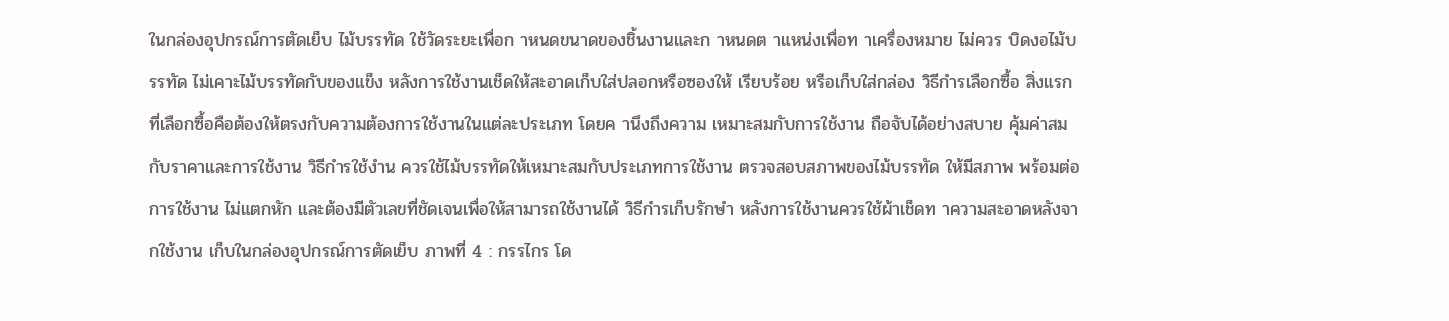ในกล่องอุปกรณ์การตัดเย็บ ไม้บรรทัด ใช้วัดระยะเพื่อก าหนดขนาดของชิ้นงานและก าหนดต าแหน่งเพื่อท าเครื่องหมาย ไม่ควร บิดงอไม้บรรทัด ไม่เคาะไม้บรรทัดกับของแข็ง หลังการใช้งานเช็ดให้สะอาดเก็บใส่ปลอกหรือซองให้ เรียบร้อย หรือเก็บใส่กล่อง วิธีกำรเลือกซื้อ สิ่งแรกที่เลือกซื้อคือต้องให้ตรงกับความต้องการใช้งานในแต่ละประเภท โดยค านึงถึงความ เหมาะสมกับการใช้งาน ถือจับได้อย่างสบาย คุ้มค่าสมกับราคาและการใช้งาน วิธีกำรใช้งำน ควรใช้ไม้บรรทัดให้เหมาะสมกับประเภทการใช้งาน ตรวจสอบสภาพของไม้บรรทัด ให้มีสภาพ พร้อมต่อการใช้งาน ไม่แตกหัก และต้องมีตัวเลขที่ชัดเจนเพื่อให้สามารถใช้งานได้ วิธีกำรเก็บรักษำ หลังการใช้งานควรใช้ผ้าเช็ดท าความสะอาดหลังจากใช้งาน เก็บในกล่องอุปกรณ์การตัดเย็บ ภาพที่ 4 : กรรไกร โด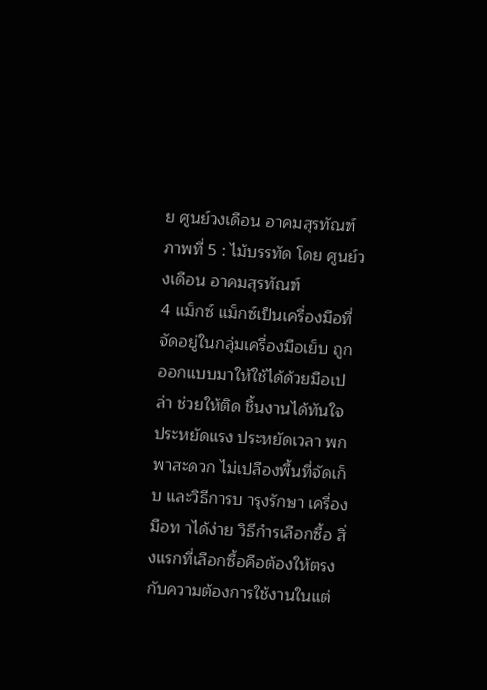ย ศูนย์วงเดือน อาคมสุรทัณฑ์ ภาพที่ 5 : ไม้บรรทัด โดย ศูนย์วงเดือน อาคมสุรทัณฑ์
4 แม็กซ์ แม็กซ์เป็นเครื่องมือที่จัดอยู่ในกลุ่มเครื่องมือเย็บ ถูกออกแบบมาให้ใช้ได้ด้วยมือเปล่า ช่วยให้ติด ชิ้นงานได้ทันใจ ประหยัดแรง ประหยัดเวลา พกพาสะดวก ไม่เปลืองพื้นที่จัดเก็บ และวิธีการบ ารุงรักษา เครื่องมือท าได้ง่าย วิธีกำรเลือกซื้อ สิ่งแรกที่เลือกซื้อคือต้องให้ตรงกับความต้องการใช้งานในแต่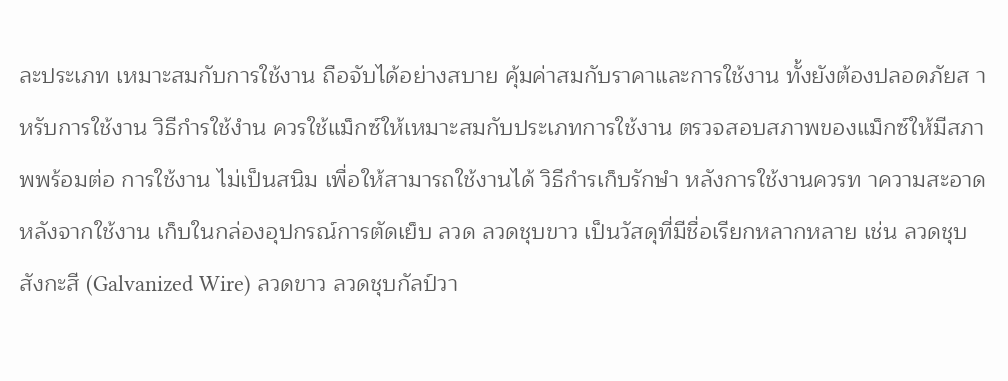ละประเภท เหมาะสมกับการใช้งาน ถือจับได้อย่างสบาย คุ้มค่าสมกับราคาและการใช้งาน ทั้งยังต้องปลอดภัยส าหรับการใช้งาน วิธีกำรใช้งำน ควรใช้แม็กซ์ให้เหมาะสมกับประเภทการใช้งาน ตรวจสอบสภาพของแม็กซ์ให้มีสภาพพร้อมต่อ การใช้งาน ไม่เป็นสนิม เพื่อให้สามารถใช้งานได้ วิธีกำรเก็บรักษำ หลังการใช้งานควรท าความสะอาดหลังจากใช้งาน เก็บในกล่องอุปกรณ์การตัดเย็บ ลวด ลวดชุบขาว เป็นวัสดุที่มีชื่อเรียกหลากหลาย เช่น ลวดชุบสังกะสี (Galvanized Wire) ลวดขาว ลวดชุบกัลป์วา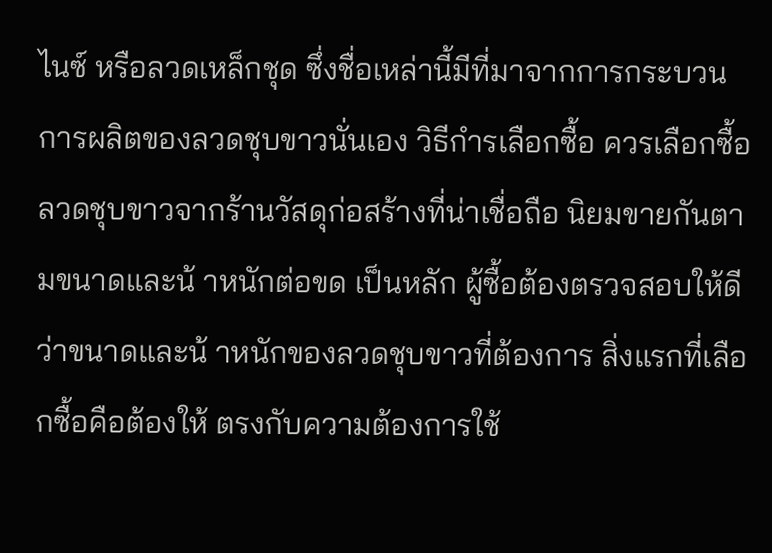ไนซ์ หรือลวดเหล็กชุด ซึ่งชื่อเหล่านี้มีที่มาจากการกระบวนการผลิตของลวดชุบขาวนั่นเอง วิธีกำรเลือกซื้อ ควรเลือกซื้อลวดชุบขาวจากร้านวัสดุก่อสร้างที่น่าเชื่อถือ นิยมขายกันตามขนาดและน้ าหนักต่อขด เป็นหลัก ผู้ซื้อต้องตรวจสอบให้ดีว่าขนาดและน้ าหนักของลวดชุบขาวที่ต้องการ สิ่งแรกที่เลือกซื้อคือต้องให้ ตรงกับความต้องการใช้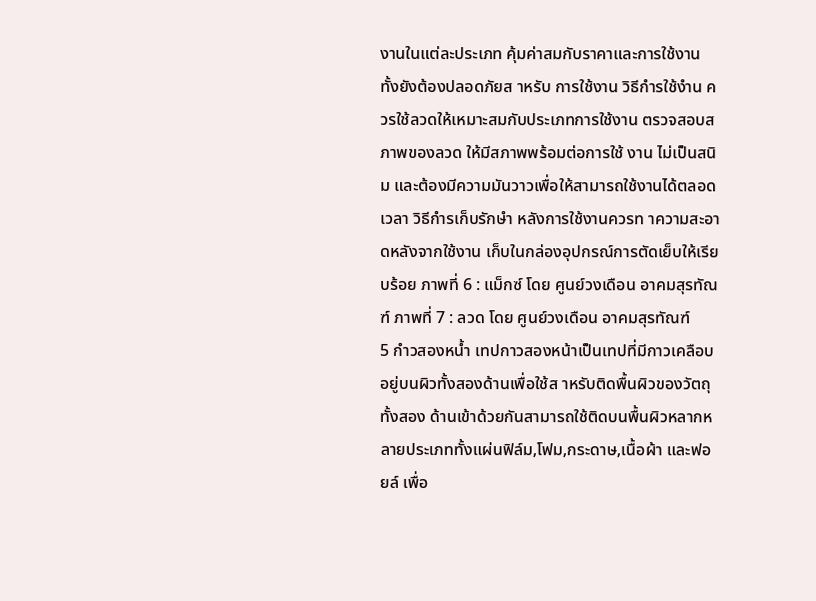งานในแต่ละประเภท คุ้มค่าสมกับราคาและการใช้งาน ทั้งยังต้องปลอดภัยส าหรับ การใช้งาน วิธีกำรใช้งำน ควรใช้ลวดให้เหมาะสมกับประเภทการใช้งาน ตรวจสอบสภาพของลวด ให้มีสภาพพร้อมต่อการใช้ งาน ไม่เป็นสนิม และต้องมีความมันวาวเพื่อให้สามารถใช้งานได้ตลอดเวลา วิธีกำรเก็บรักษำ หลังการใช้งานควรท าความสะอาดหลังจากใช้งาน เก็บในกล่องอุปกรณ์การตัดเย็บให้เรียบร้อย ภาพที่ 6 : แม็กซ์ โดย ศูนย์วงเดือน อาคมสุรทัณฑ์ ภาพที่ 7 : ลวด โดย ศูนย์วงเดือน อาคมสุรทัณฑ์
5 กำวสองหน้ำ เทปกาวสองหน้าเป็นเทปที่มีกาวเคลือบอยู่บนผิวทั้งสองด้านเพื่อใช้ส าหรับติดพื้นผิวของวัตถุทั้งสอง ด้านเข้าด้วยกันสามารถใช้ติดบนพื้นผิวหลากหลายประเภททั้งแผ่นฟิล์ม,โฟม,กระดาษ,เนื้อผ้า และฟอยล์ เพื่อ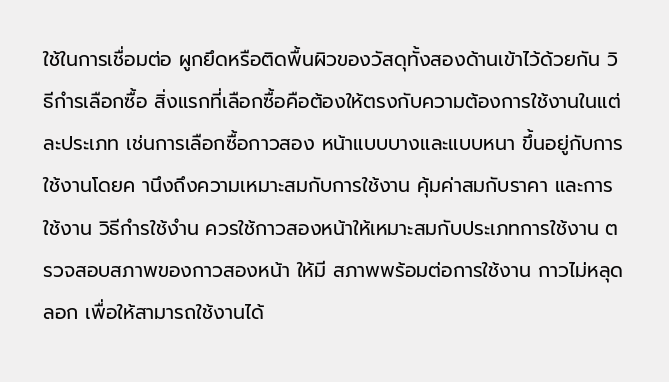ใช้ในการเชื่อมต่อ ผูกยึดหรือติดพื้นผิวของวัสดุทั้งสองด้านเข้าไว้ด้วยกัน วิธีกำรเลือกซื้อ สิ่งแรกที่เลือกซื้อคือต้องให้ตรงกับความต้องการใช้งานในแต่ละประเภท เช่นการเลือกซื้อกาวสอง หน้าแบบบางและแบบหนา ขึ้นอยู่กับการใช้งานโดยค านึงถึงความเหมาะสมกับการใช้งาน คุ้มค่าสมกับราคา และการใช้งาน วิธีกำรใช้งำน ควรใช้กาวสองหน้าให้เหมาะสมกับประเภทการใช้งาน ตรวจสอบสภาพของกาวสองหน้า ให้มี สภาพพร้อมต่อการใช้งาน กาวไม่หลุดลอก เพื่อให้สามารถใช้งานได้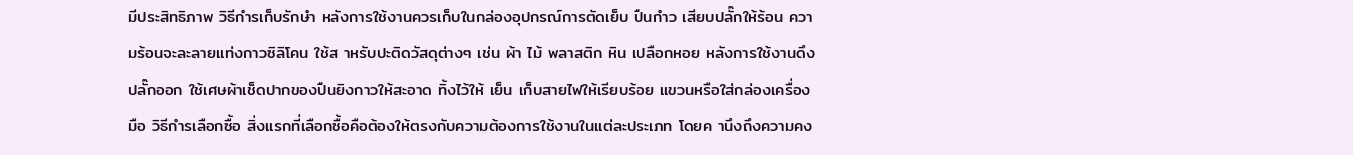มีประสิทธิภาพ วิธีกำรเก็บรักษำ หลังการใช้งานควรเก็บในกล่องอุปกรณ์การตัดเย็บ ปืนกำว เสียบปลั๊กให้ร้อน ความร้อนจะละลายแท่งกาวซิลิโคน ใช้ส าหรับปะติดวัสดุต่างๆ เช่น ผ้า ไม้ พลาสติก หิน เปลือกหอย หลังการใช้งานดึงปลั๊กออก ใช้เศษผ้าเช็ดปากของปืนยิงกาวให้สะอาด ทิ้งไว้ให้ เย็น เก็บสายไฟให้เรียบร้อย แขวนหรือใส่กล่องเครื่องมือ วิธีกำรเลือกซื้อ สิ่งแรกที่เลือกซื้อคือต้องให้ตรงกับความต้องการใช้งานในแต่ละประเภท โดยค านึงถึงความคง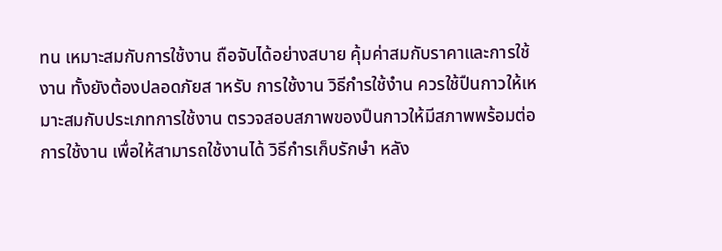ทน เหมาะสมกับการใช้งาน ถือจับได้อย่างสบาย คุ้มค่าสมกับราคาและการใช้งาน ทั้งยังต้องปลอดภัยส าหรับ การใช้งาน วิธีกำรใช้งำน ควรใช้ปืนกาวให้เหมาะสมกับประเภทการใช้งาน ตรวจสอบสภาพของปืนกาวให้มีสภาพพร้อมต่อ การใช้งาน เพื่อให้สามารถใช้งานได้ วิธีกำรเก็บรักษำ หลัง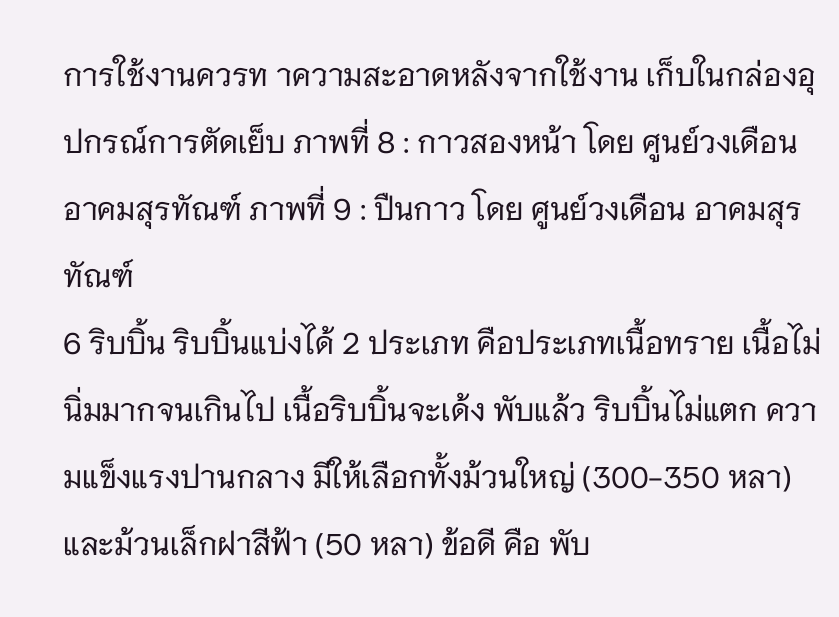การใช้งานควรท าความสะอาดหลังจากใช้งาน เก็บในกล่องอุปกรณ์การตัดเย็บ ภาพที่ 8 : กาวสองหน้า โดย ศูนย์วงเดือน อาคมสุรทัณฑ์ ภาพที่ 9 : ปืนกาว โดย ศูนย์วงเดือน อาคมสุรทัณฑ์
6 ริบบิ้น ริบบิ้นแบ่งได้ 2 ประเภท คือประเภทเนื้อทราย เนื้อไม่นิ่มมากจนเกินไป เนื้อริบบิ้นจะเด้ง พับแล้ว ริบบิ้นไม่แตก ความแข็งแรงปานกลาง มีให้เลือกทั้งม้วนใหญ่ (300-350 หลา) และม้วนเล็กฝาสีฟ้า (50 หลา) ข้อดี คือ พับ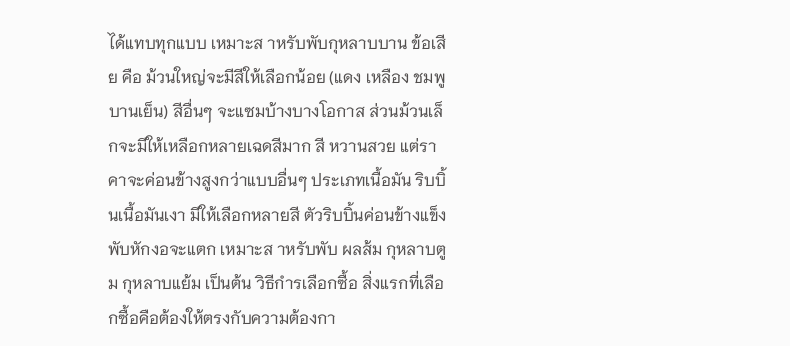ได้แทบทุกแบบ เหมาะส าหรับพับกุหลาบบาน ข้อเสีย คือ ม้วนใหญ่จะมีสีให้เลือกน้อย (แดง เหลือง ชมพู บานเย็น) สีอื่นๆ จะแซมบ้างบางโอกาส ส่วนม้วนเล็กจะมีให้เหลือกหลายเฉดสีมาก สี หวานสวย แต่ราคาจะค่อนข้างสูงกว่าแบบอื่นๆ ประเภทเนื้อมัน ริบบิ้นเนื้อมันเงา มีให้เลือกหลายสี ตัวริบบิ้นค่อนข้างแข็ง พับหักงอจะแตก เหมาะส าหรับพับ ผลส้ม กุหลาบตูม กุหลาบแย้ม เป็นต้น วิธีกำรเลือกซื้อ สิ่งแรกที่เลือกซื้อคือต้องให้ตรงกับความต้องกา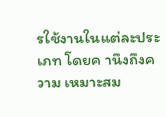รใช้งานในแต่ละประเภท โดยค านึงถึงความ เหมาะสม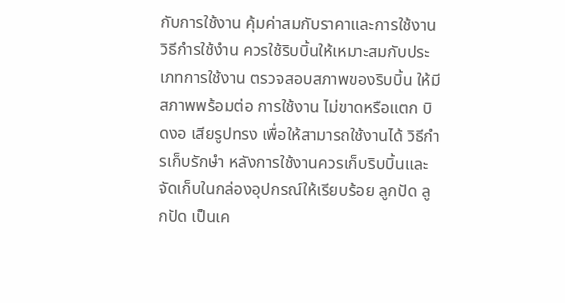กับการใช้งาน คุ้มค่าสมกับราคาและการใช้งาน วิธีกำรใช้งำน ควรใช้ริบบิ้นให้เหมาะสมกับประเภทการใช้งาน ตรวจสอบสภาพของริบบิ้น ให้มีสภาพพร้อมต่อ การใช้งาน ไม่ขาดหรือแตก บิดงอ เสียรูปทรง เพื่อให้สามารถใช้งานได้ วิธีกำรเก็บรักษำ หลังการใช้งานควรเก็บริบบิ้นและจัดเก็บในกล่องอุปกรณ์ให้เรียบร้อย ลูกปัด ลูกปัด เป็นเค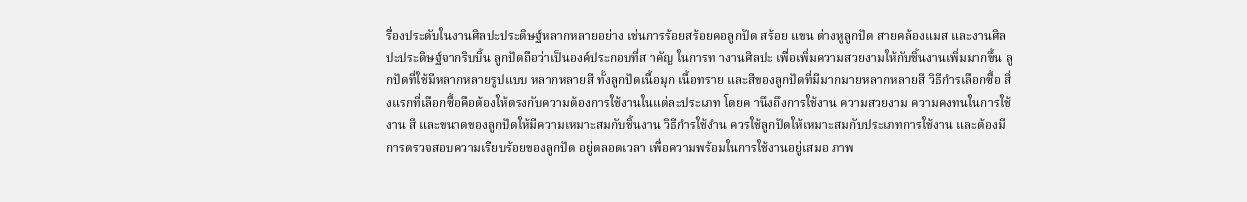รื่องประดับในงานศิลปะประดิษฐ์หลากหลายอย่าง เช่นการร้อยสร้อยคอลูกปัด สร้อย แขน ต่างหูลูกปัด สายคล้องแมส และงานศิลปะประดิษฐ์จากริบบิ้น ลูกปัดถือว่าเป็นองค์ประกอบที่ส าคัญ ในการท างานศิลปะ เพื่อเพิ่มความสวยงามให้กับชิ้นงานเพิ่มมากขึ้น ลูกปัดที่ใช้มีหลากหลายรูปแบบ หลากหลายสี ทั้งลูกปัดเนื้อมุก เนื้อทราย และสีของลูกปัดที่มีมากมายหลากหลายสี วิธีกำรเลือกซื้อ สิ่งแรกที่เลือกซื้อคือต้องให้ตรงกับความต้องการใช้งานในแต่ละประเภท โดยค านึงถึงการใช้งาน ความสวยงาม ความคงทนในการใช้งาน สี และขนาดของลูกปัดให้มีความเหมาะสมกับชิ้นงาน วิธีกำรใช้งำน ควรใช้ลูกปัดให้เหมาะสมกับประเภทการใช้งาน และต้องมีการตรวจสอบความเรียบร้อยของลูกปัด อยู่ตลอดเวลา เพื่อความพร้อมในการใช้งานอยู่เสมอ ภาพ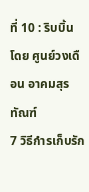ที่ 10 : ริบบิ้น โดย ศูนย์วงเดือน อาคมสุรทัณฑ์
7 วิธีกำรเก็บรัก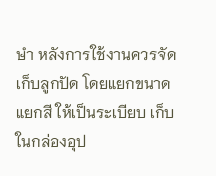ษำ หลังการใช้งานควรจัดเก็บลูกปัด โดยแยกขนาด แยกสี ให้เป็นระเบียบ เก็บในกล่องอุป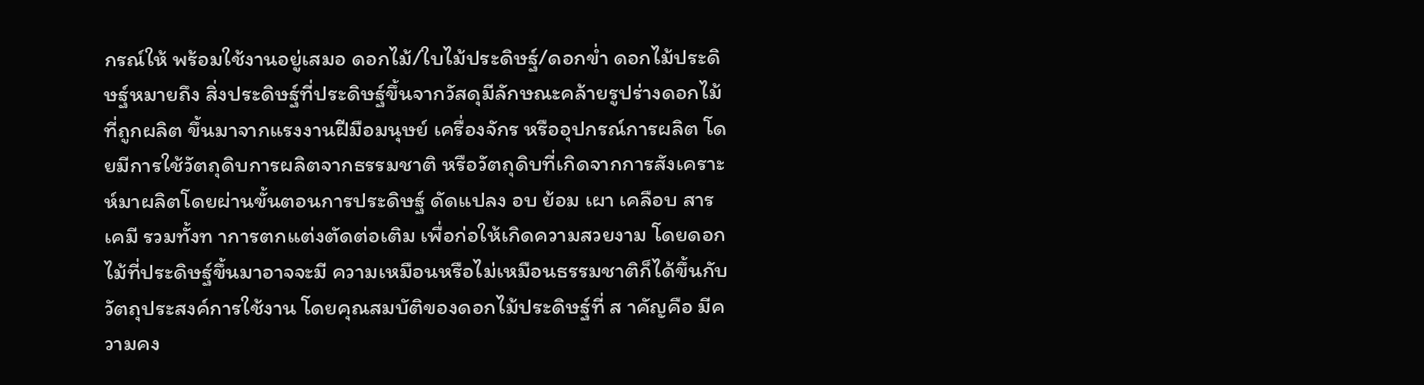กรณ์ให้ พร้อมใช้งานอยู่เสมอ ดอกไม้/ใบไม้ประดิษฐ์/ดอกข่ำ ดอกไม้ประดิษฐ์หมายถึง สิ่งประดิษฐ์ที่ประดิษฐ์ขึ้นจากวัสดุมีลักษณะคล้ายรูปร่างดอกไม้ที่ถูกผลิต ขึ้นมาจากแรงงานฝีมือมนุษย์ เครื่องจักร หรืออุปกรณ์การผลิต โดยมีการใช้วัตถุดิบการผลิตจากธรรมชาติ หรือวัตถุดิบที่เกิดจากการสังเคราะห์มาผลิตโดยผ่านขั้นตอนการประดิษฐ์ ดัดแปลง อบ ย้อม เผา เคลือบ สารเคมี รวมทั้งท าการตกแต่งตัดต่อเติม เพื่อก่อให้เกิดความสวยงาม โดยดอกไม้ที่ประดิษฐ์ขึ้นมาอาจจะมี ความเหมือนหรือไม่เหมือนธรรมชาติก็ได้ขึ้นกับวัตถุประสงค์การใช้งาน โดยคุณสมบัติของดอกไม้ประดิษฐ์ที่ ส าคัญคือ มีความคง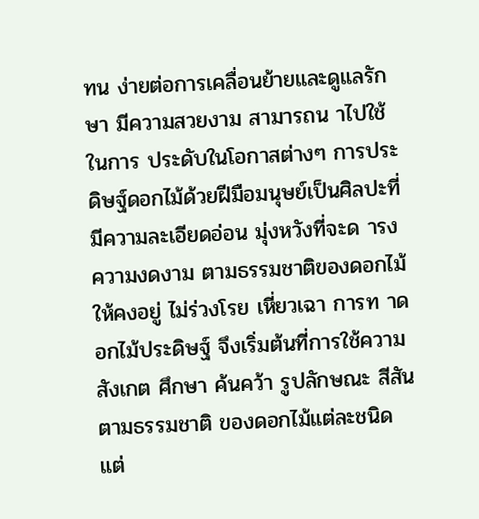ทน ง่ายต่อการเคลื่อนย้ายและดูแลรักษา มีความสวยงาม สามารถน าไปใช้ในการ ประดับในโอกาสต่างๆ การประดิษฐ์ดอกไม้ด้วยฝีมือมนุษย์เป็นศิลปะที่มีความละเอียดอ่อน มุ่งหวังที่จะด ารงความงดงาม ตามธรรมชาติของดอกไม้ให้คงอยู่ ไม่ร่วงโรย เหี่ยวเฉา การท าดอกไม้ประดิษฐ์ จึงเริ่มต้นที่การใช้ความ สังเกต ศึกษา ค้นคว้า รูปลักษณะ สีสันตามธรรมชาติ ของดอกไม้แต่ละชนิด แต่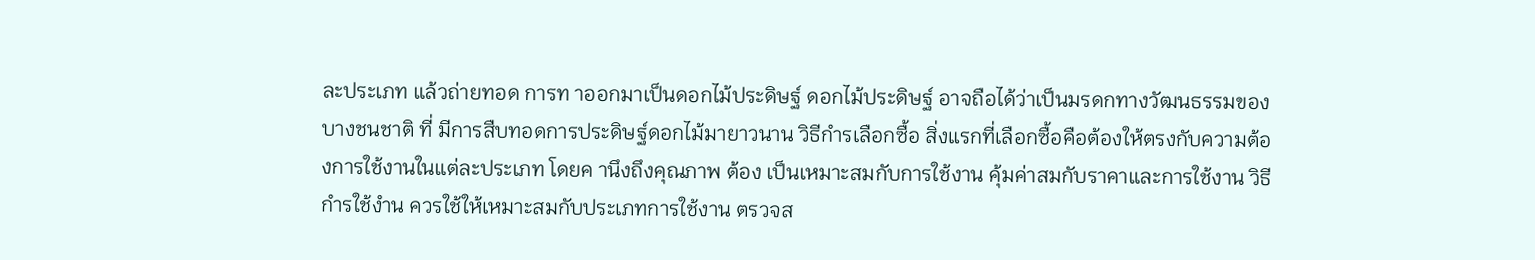ละประเภท แล้วถ่ายทอด การท าออกมาเป็นดอกไม้ประดิษฐ์ ดอกไม้ประดิษฐ์ อาจถือได้ว่าเป็นมรดกทางวัฒนธรรมของบางชนชาติ ที่ มีการสืบทอดการประดิษฐ์ดอกไม้มายาวนาน วิธีกำรเลือกซื้อ สิ่งแรกที่เลือกซื้อคือต้องให้ตรงกับความต้องการใช้งานในแต่ละประเภท โดยค านึงถึงคุณภาพ ต้อง เป็นเหมาะสมกับการใช้งาน คุ้มค่าสมกับราคาและการใช้งาน วิธีกำรใช้งำน ควรใช้ให้เหมาะสมกับประเภทการใช้งาน ตรวจส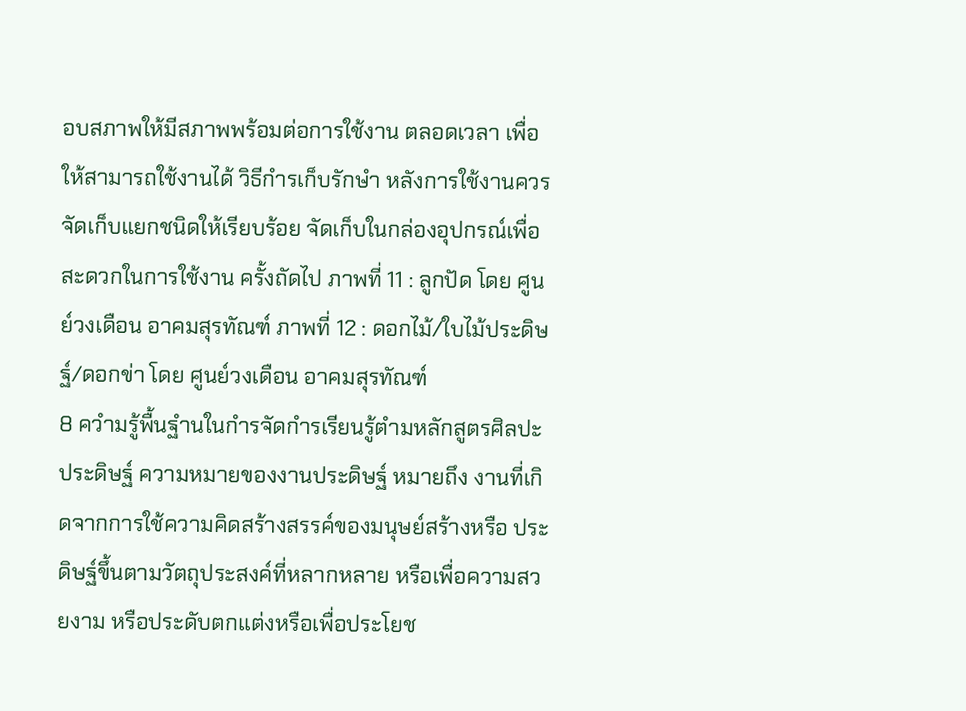อบสภาพให้มีสภาพพร้อมต่อการใช้งาน ตลอดเวลา เพื่อให้สามารถใช้งานได้ วิธีกำรเก็บรักษำ หลังการใช้งานควรจัดเก็บแยกชนิดให้เรียบร้อย จัดเก็บในกล่องอุปกรณ์เพื่อสะดวกในการใช้งาน ครั้งถัดไป ภาพที่ 11 : ลูกปัด โดย ศูนย์วงเดือน อาคมสุรทัณฑ์ ภาพที่ 12 : ดอกไม้/ใบไม้ประดิษฐ์/ดอกข่า โดย ศูนย์วงเดือน อาคมสุรทัณฑ์
8 ควำมรู้พื้นฐำนในกำรจัดกำรเรียนรู้ตำมหลักสูตรศิลปะประดิษฐ์ ความหมายของงานประดิษฐ์ หมายถึง งานที่เกิดจากการใช้ความคิดสร้างสรรค์ของมนุษย์สร้างหรือ ประดิษฐ์ขึ้นตามวัตถุประสงค์ที่หลากหลาย หรือเพื่อความสวยงาม หรือประดับตกแต่งหรือเพื่อประโยช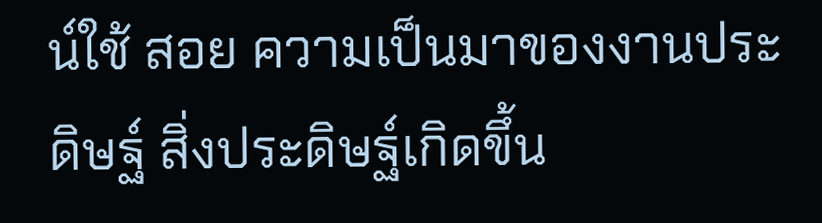น์ใช้ สอย ความเป็นมาของงานประดิษฐ์ สิ่งประดิษฐ์เกิดขึ้น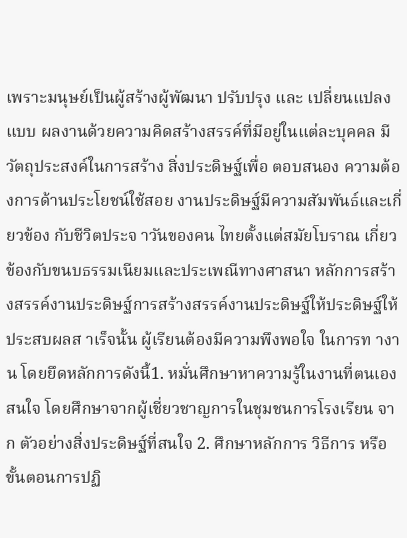เพราะมนุษย์เป็นผู้สร้างผู้พัฒนา ปรับปรุง และ เปลี่ยนแปลงแบบ ผลงานด้วยความคิดสร้างสรรค์ที่มีอยู่ในแต่ละบุคคล มีวัตถุประสงค์ในการสร้าง สิ่งประดิษฐ์เพื่อ ตอบสนอง ความต้องการด้านประโยชน์ใช้สอย งานประดิษฐ์มีความสัมพันธ์และเกี่ยวข้อง กับชีวิตประจ าวันของคน ไทยตั้งแต่สมัยโบราณ เกี่ยวข้องกับขนบธรรมเนียมและประเพณีทางศาสนา หลักการสร้างสรรค์งานประดิษฐ์การสร้างสรรค์งานประดิษฐ์ให้ประดิษฐ์ให้ประสบผลส าเร็จนั้น ผู้เรียนต้องมีความพึงพอใจ ในการท างาน โดยยึดหลักการดังนี้1. หมั่นศึกษาหาความรู้ในงานที่ตนเองสนใจ โดยศึกษาจากผู้เชี่ยวชาญการในชุมชนการโรงเรียน จาก ตัวอย่างสิ่งประดิษฐ์ที่สนใจ 2. ศึกษาหลักการ วิธีการ หรือขั้นตอนการปฏิ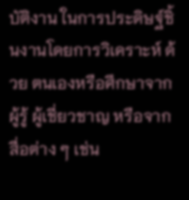บัติงาน ในการประดิษฐ์ชิ้นงานโดยการวิเคราะห์ ด้วย ตนเองหรือศึกษาจากผู้รู้ ผู้เชี่ยวชาญ หรือจากสื่อต่าง ๆ เช่น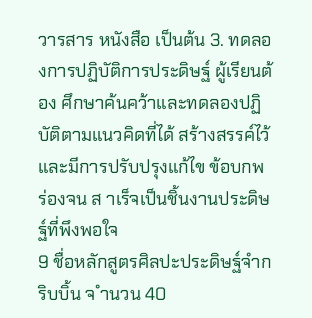วารสาร หนังสือ เป็นต้น 3. ทดลองการปฏิบัติการประดิษฐ์ ผู้เรียนต้อง ศึกษาค้นคว้าและทดลองปฏิบัติตามแนวคิดที่ได้ สร้างสรรค์ไว้ และมีการปรับปรุงแก้ไข ข้อบกพร่องจน ส าเร็จเป็นชิ้นงานประดิษฐ์ที่พึงพอใจ
9 ชื่อหลักสูตรศิลปะประดิษฐ์จำกริบบิ้น จ ำนวน 40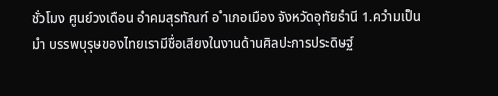ชั่วโมง ศูนย์วงเดือน อำคมสุรทัณฑ์ อ ำเภอเมือง จังหวัดอุทัยธำนี 1.ควำมเป็นมำ บรรพบุรุษของไทยเรามีชื่อเสียงในงานด้านศิลปะการประดิษฐ์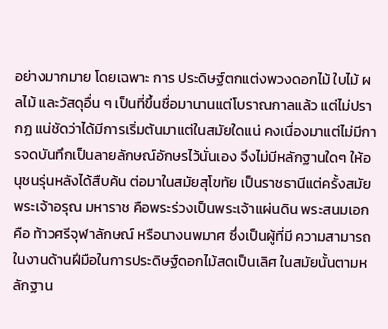อย่างมากมาย โดยเฉพาะ การ ประดิษฐ์ตกแต่งพวงดอกไม้ ใบไม้ ผลไม้ และวัสดุอื่น ๆ เป็นที่ขึ้นชื่อมานานแต่โบราณกาลแล้ว แต่ไม่ปรากฏ แน่ชัดว่าได้มีการเริ่มต้นมาแต่ในสมัยใดแน่ คงเนื่องมาแต่ไม่มีการจดบันทึกเป็นลายลักษณ์อักษรไว้นั่นเอง จึงไม่มีหลักฐานใดๆ ให้อนุชนรุ่นหลังได้สืบค้น ต่อมาในสมัยสุโขทัย เป็นราชธานีแต่ครั้งสมัยพระเจ้าอรุณ มหาราช คือพระร่วงเป็นพระเจ้าแผ่นดิน พระสนมเอก คือ ท้าวศรีจุฬาลักษณ์ หรือนางนพมาศ ซึ่งเป็นผู้ที่มี ความสามารถในงานด้านฝีมือในการประดิษฐ์ดอกไม้สดเป็นเลิศ ในสมัยนั้นตามหลักฐาน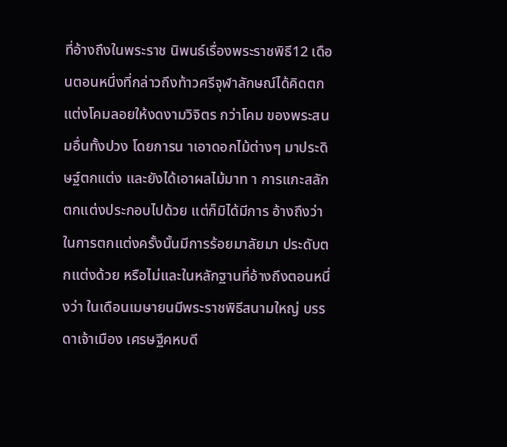ที่อ้างถึงในพระราช นิพนธ์เรื่องพระราชพิธี12 เดือนตอนหนึ่งที่กล่าวถึงท้าวศรีจุฬาลักษณ์ได้คิดตกแต่งโคมลอยให้งดงามวิจิตร กว่าโคม ของพระสนมอื่นทั้งปวง โดยการน าเอาดอกไม้ต่างๆ มาประดิษฐ์ตกแต่ง และยังได้เอาผลไม้มาท า การแกะสลักตกแต่งประกอบไปด้วย แต่ก็มิได้มีการ อ้างถึงว่าในการตกแต่งครั้งนั้นมีการร้อยมาลัยมา ประดับตกแต่งด้วย หรือไม่และในหลักฐานที่อ้างถึงตอนหนึ่งว่า ในเดือนเมษายนมีพระราชพิธีสนามใหญ่ บรรดาเจ้าเมือง เศรษฐีคหบดี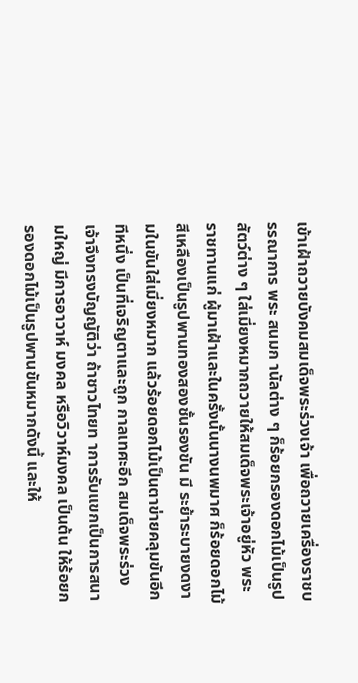เข้าเฝ้าถวายบังคมสมเด็จพระร่วงเจ้า เพื่อถวายเครื่องราชบรรณาการ พระ สนมก านัลต่าง ๆ ก็ร้อยกรองดอกไม้เป็นรูปสัตว์ต่าง ๆ ใส่เมี่ยงหมากถวายให้สมเด็จพระเจ้าอยู่หัว พระราชทานแก่ ผู้มาเฝ้าและในครั้งนั้นนางนพมาศ ก็ร้อยดอกไม้สีเหลืองเป็นรูปพานทองสองชั้นรองขัน มี ระย้าระบายงดงามในขันใส่เมี่ยงหมาก แล้วร้อยดอกไม้เป็นตาข่ายคลุมขันอีกทีหนึ่ง เป็นที่เจริญตาและถูก กาลเทศะอีก สมเด็จพระร่วงเจ้าจึงทรงบัญญัติว่า ถ้าชาวไทยท าการรับแขกเป็นการสนามใหญ่ มีการอาวาห์ มงคล หรือวิวาห์มงคล เป็นต้น ให้ร้อยกรองดอกไม้เป็นรูปพานขันหมากดังนี้ และให้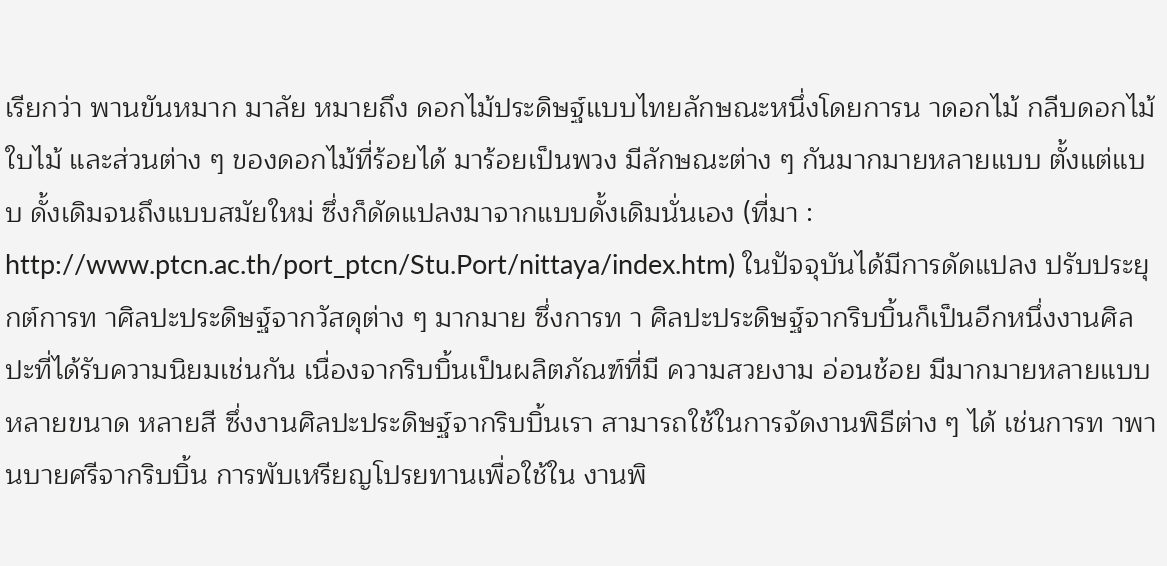เรียกว่า พานขันหมาก มาลัย หมายถึง ดอกไม้ประดิษฐ์แบบไทยลักษณะหนึ่งโดยการน าดอกไม้ กลีบดอกไม้ ใบไม้ และส่วนต่าง ๆ ของดอกไม้ที่ร้อยได้ มาร้อยเป็นพวง มีลักษณะต่าง ๆ กันมากมายหลายแบบ ตั้งแต่แบบ ดั้งเดิมจนถึงแบบสมัยใหม่ ซึ่งก็ดัดแปลงมาจากแบบดั้งเดิมนั่นเอง (ที่มา : http://www.ptcn.ac.th/port_ptcn/Stu.Port/nittaya/index.htm) ในปัจจุบันได้มีการดัดแปลง ปรับประยุกต์การท าศิลปะประดิษฐ์จากวัสดุต่าง ๆ มากมาย ซึ่งการท า ศิลปะประดิษฐ์จากริบบิ้นก็เป็นอีกหนึ่งงานศิลปะที่ได้รับความนิยมเช่นกัน เนื่องจากริบบิ้นเป็นผลิตภัณฑ์ที่มี ความสวยงาม อ่อนช้อย มีมากมายหลายแบบ หลายขนาด หลายสี ซึ่งงานศิลปะประดิษฐ์จากริบบิ้นเรา สามารถใช้ในการจัดงานพิธีต่าง ๆ ได้ เช่นการท าพานบายศรีจากริบบิ้น การพับเหรียญโปรยทานเพื่อใช้ใน งานพิ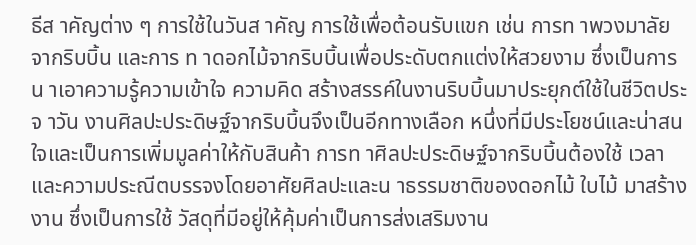ธีส าคัญต่าง ๆ การใช้ในวันส าคัญ การใช้เพื่อต้อนรับแขก เช่น การท าพวงมาลัยจากริบบิ้น และการ ท าดอกไม้จากริบบิ้นเพื่อประดับตกแต่งให้สวยงาม ซึ่งเป็นการน าเอาความรู้ความเข้าใจ ความคิด สร้างสรรค์ในงานริบบิ้นมาประยุกต์ใช้ในชีวิตประจ าวัน งานศิลปะประดิษฐ์จากริบบิ้นจึงเป็นอีกทางเลือก หนึ่งที่มีประโยชน์และน่าสนใจและเป็นการเพิ่มมูลค่าให้กับสินค้า การท าศิลปะประดิษฐ์จากริบบิ้นต้องใช้ เวลาและความประณีตบรรจงโดยอาศัยศิลปะและน าธรรมชาติของดอกไม้ ใบไม้ มาสร้างงาน ซึ่งเป็นการใช้ วัสดุที่มีอยู่ให้คุ้มค่าเป็นการส่งเสริมงาน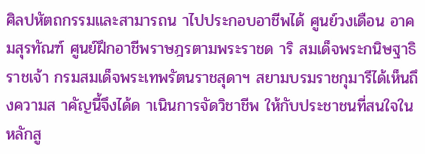ศิลปหัตถกรรมและสามารถน าไปประกอบอาชีพได้ ศูนย์วงเดือน อาคมสุรทัณฑ์ ศูนย์ฝึกอาชีพราษฎรตามพระราชด าริ สมเด็จพระกนิษฐาธิราชเจ้า กรมสมเด็จพระเทพรัตนราชสุดาฯ สยามบรมราชกุมารีได้เห็นถึงความส าคัญนี้จึงได้ด าเนินการจัดวิชาชีพ ให้กับประชาชนที่สนใจในหลักสู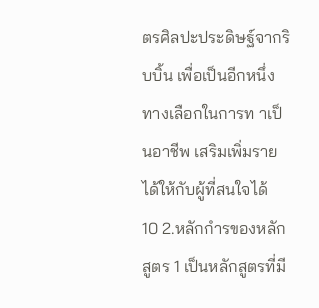ตรศิลปะประดิษฐ์จากริบบิ้น เพื่อเป็นอีกหนึ่งทางเลือกในการท าเป็นอาชีพ เสริมเพิ่มรายได้ให้กับผู้ที่สนใจได้
10 2.หลักกำรของหลักสูตร 1 เป็นหลักสูตรที่มี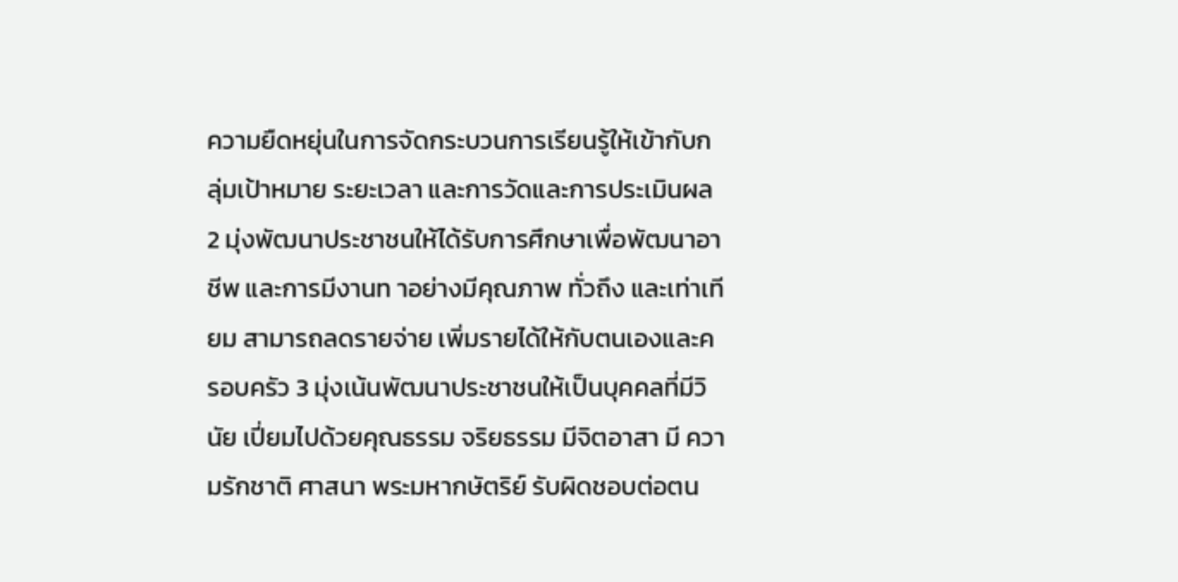ความยืดหยุ่นในการจัดกระบวนการเรียนรู้ให้เข้ากับกลุ่มเป้าหมาย ระยะเวลา และการวัดและการประเมินผล 2 มุ่งพัฒนาประชาชนให้ได้รับการศึกษาเพื่อพัฒนาอาชีพ และการมีงานท าอย่างมีคุณภาพ ทั่วถึง และเท่าเทียม สามารถลดรายจ่าย เพิ่มรายได้ให้กับตนเองและครอบครัว 3 มุ่งเน้นพัฒนาประชาชนให้เป็นบุคคลที่มีวินัย เปี่ยมไปด้วยคุณธรรม จริยธรรม มีจิตอาสา มี ความรักชาติ ศาสนา พระมหากษัตริย์ รับผิดชอบต่อตน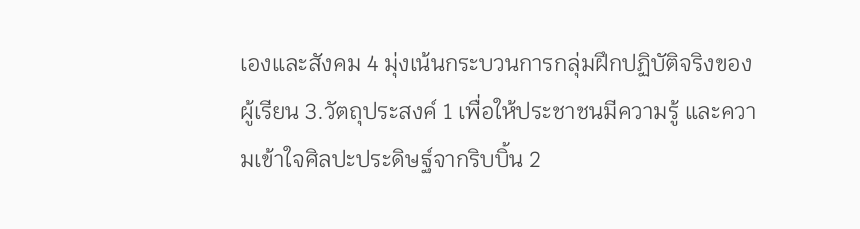เองและสังคม 4 มุ่งเน้นกระบวนการกลุ่มฝึกปฏิบัติจริงของผู้เรียน 3.วัตถุประสงค์ 1 เพื่อให้ประชาชนมีความรู้ และความเข้าใจศิลปะประดิษฐ์จากริบบิ้น 2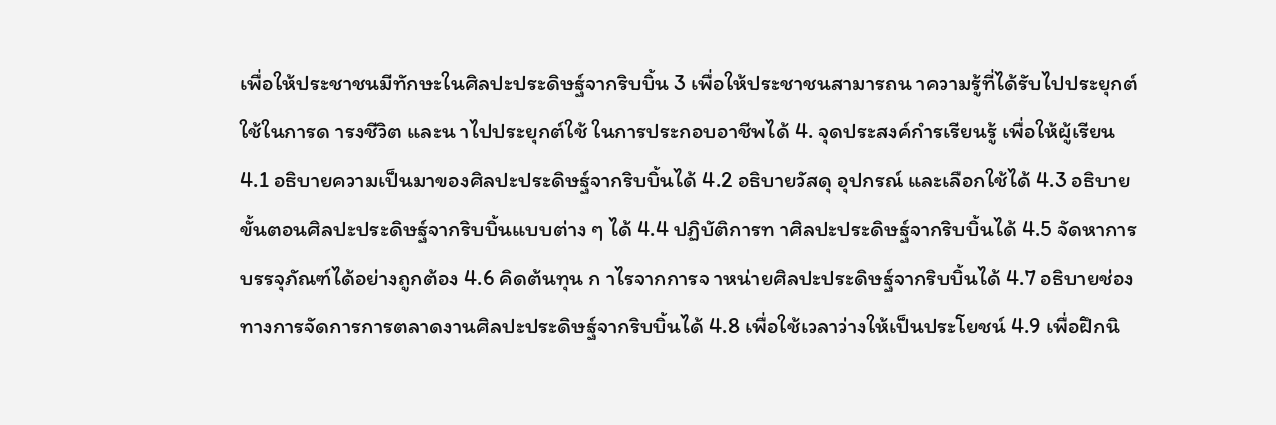เพื่อให้ประชาชนมีทักษะในศิลปะประดิษฐ์จากริบบิ้น 3 เพื่อให้ประชาชนสามารถน าความรู้ที่ได้รับไปประยุกต์ใช้ในการด ารงชีวิต และน าไปประยุกต์ใช้ ในการประกอบอาชีพได้ 4. จุดประสงค์กำรเรียนรู้ เพื่อให้ผู้เรียน 4.1 อธิบายความเป็นมาของศิลปะประดิษฐ์จากริบบิ้นได้ 4.2 อธิบายวัสดุ อุปกรณ์ และเลือกใช้ได้ 4.3 อธิบายขั้นตอนศิลปะประดิษฐ์จากริบบิ้นแบบต่าง ๆ ได้ 4.4 ปฏิบัติการท าศิลปะประดิษฐ์จากริบบิ้นได้ 4.5 จัดหาการบรรจุภัณฑ์ได้อย่างถูกต้อง 4.6 คิดต้นทุน ก าไรจากการจ าหน่ายศิลปะประดิษฐ์จากริบบิ้นได้ 4.7 อธิบายช่องทางการจัดการการตลาดงานศิลปะประดิษฐ์จากริบบิ้นได้ 4.8 เพื่อใช้เวลาว่างให้เป็นประโยชน์ 4.9 เพื่อฝึกนิ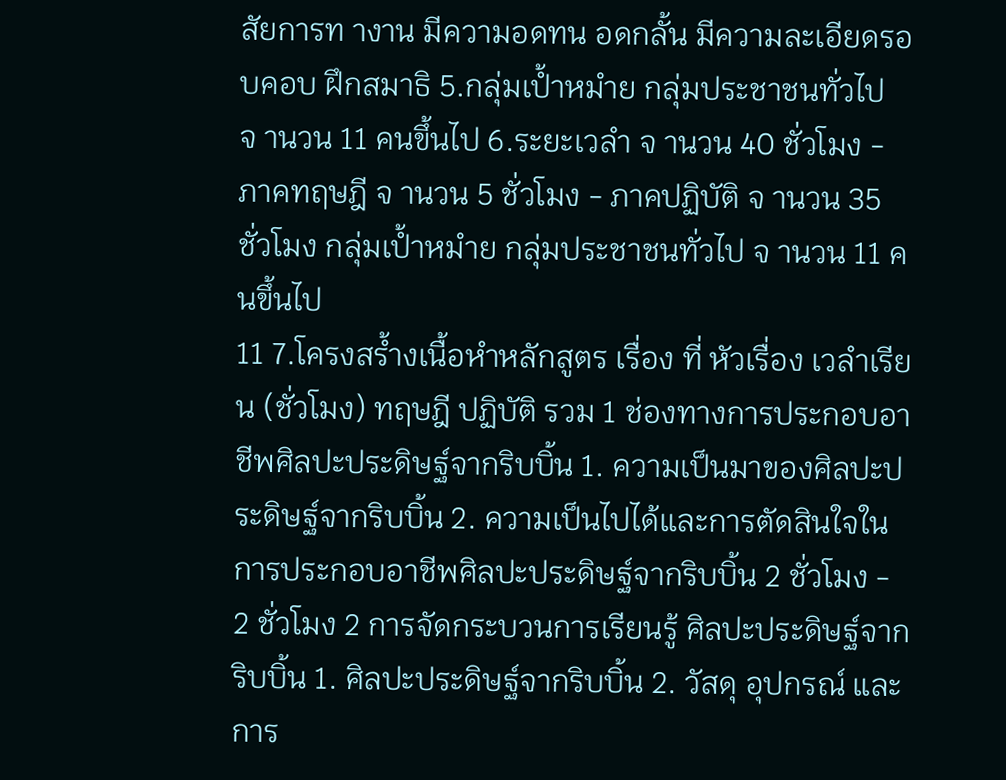สัยการท างาน มีความอดทน อดกลั้น มีความละเอียดรอบคอบ ฝึกสมาธิ 5.กลุ่มเป้ำหมำย กลุ่มประชาชนทั่วไป จ านวน 11 คนขึ้นไป 6.ระยะเวลำ จ านวน 40 ชั่วโมง - ภาคทฤษฎี จ านวน 5 ชั่วโมง - ภาคปฏิบัติ จ านวน 35 ชั่วโมง กลุ่มเป้ำหมำย กลุ่มประชาชนทั่วไป จ านวน 11 คนขึ้นไป
11 7.โครงสร้ำงเนื้อหำหลักสูตร เรื่อง ที่ หัวเรื่อง เวลำเรียน (ชั่วโมง) ทฤษฎี ปฏิบัติ รวม 1 ช่องทางการประกอบอาชีพศิลปะประดิษฐ์จากริบบิ้น 1. ความเป็นมาของศิลปะประดิษฐ์จากริบบิ้น 2. ความเป็นไปได้และการตัดสินใจในการประกอบอาชีพศิลปะประดิษฐ์จากริบบิ้น 2 ชั่วโมง - 2 ชั่วโมง 2 การจัดกระบวนการเรียนรู้ ศิลปะประดิษฐ์จากริบบิ้น 1. ศิลปะประดิษฐ์จากริบบิ้น 2. วัสดุ อุปกรณ์ และการ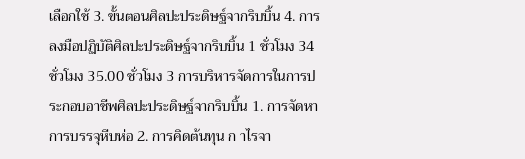เลือกใช้ 3. ขั้นตอนศิลปะประดิษฐ์จากริบบิ้น 4. การลงมือปฏิบัติศิลปะประดิษฐ์จากริบบิ้น 1 ชั่วโมง 34 ชั่วโมง 35.00 ชั่วโมง 3 การบริหารจัดการในการประกอบอาชีพศิลปะประดิษฐ์จากริบบิ้น 1. การจัดหาการบรรจุหีบห่อ 2. การคิดต้นทุน ก าไรจา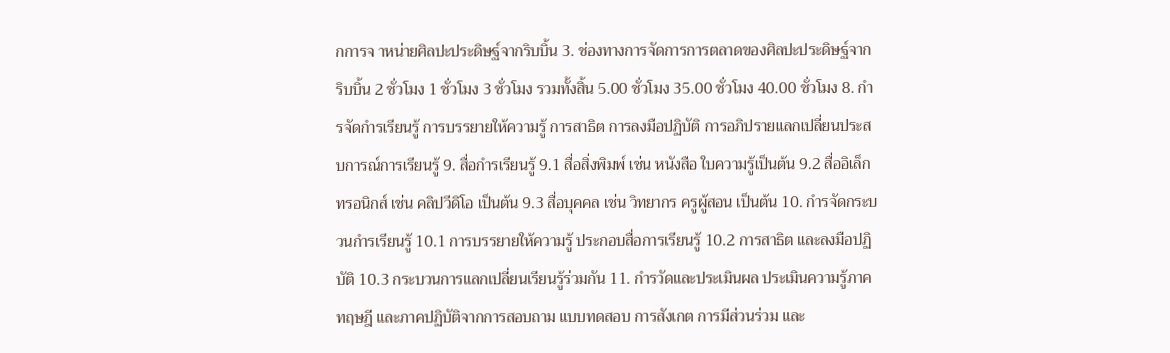กการจ าหน่ายศิลปะประดิษฐ์จากริบบิ้น 3. ช่องทางการจัดการการตลาดของศิลปะประดิษฐ์จากริบบิ้น 2 ชั่วโมง 1 ชั่วโมง 3 ชั่วโมง รวมทั้งสิ้น 5.00 ชั่วโมง 35.00 ชั่วโมง 40.00 ชั่วโมง 8. กำรจัดกำรเรียนรู้ การบรรยายให้ความรู้ การสาธิต การลงมือปฏิบัติ การอภิปรายแลกเปลี่ยนประสบการณ์การเรียนรู้ 9. สื่อกำรเรียนรู้ 9.1 สื่อสิ่งพิมพ์ เช่น หนังสือ ใบความรู้เป็นต้น 9.2 สื่ออิเล็กทรอนิกส์ เช่น คลิปวีดิโอ เป็นต้น 9.3 สื่อบุคคล เช่น วิทยากร ครูผู้สอน เป็นต้น 10. กำรจัดกระบวนกำรเรียนรู้ 10.1 การบรรยายให้ความรู้ ประกอบสื่อการเรียนรู้ 10.2 การสาธิต และลงมือปฏิบัติ 10.3 กระบวนการแลกเปลี่ยนเรียนรู้ร่วมกัน 11. กำรวัดและประเมินผล ประเมินความรู้ภาคทฤษฎี และภาคปฏิบัติจากการสอบถาม แบบทดสอบ การสังเกต การมีส่วนร่วม และ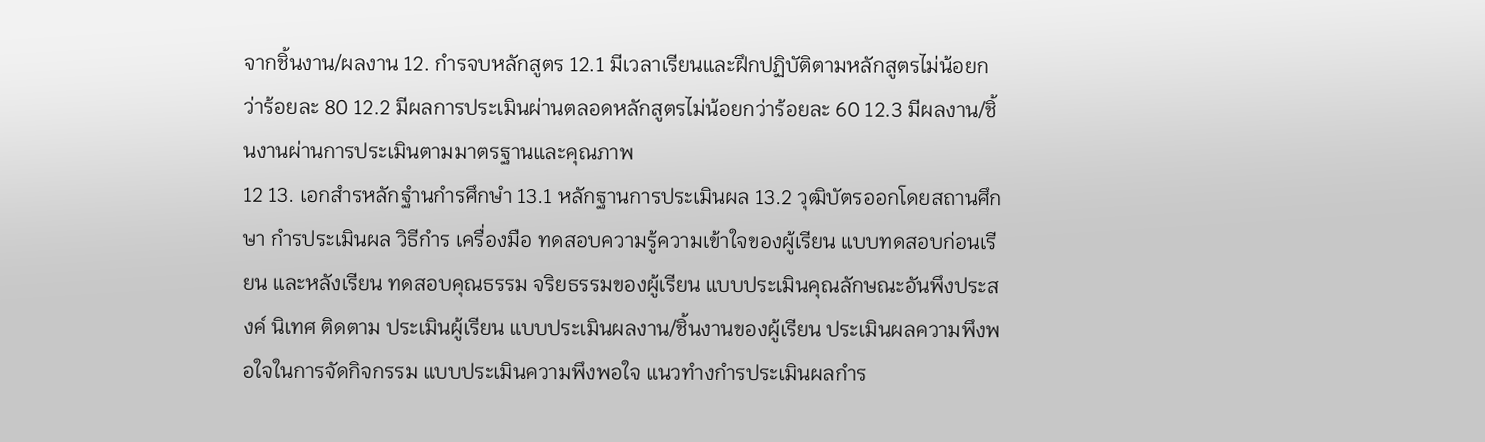จากชิ้นงาน/ผลงาน 12. กำรจบหลักสูตร 12.1 มีเวลาเรียนและฝึกปฏิบัติตามหลักสูตรไม่น้อยกว่าร้อยละ 80 12.2 มีผลการประเมินผ่านตลอดหลักสูตรไม่น้อยกว่าร้อยละ 60 12.3 มีผลงาน/ชิ้นงานผ่านการประเมินตามมาตรฐานและคุณภาพ
12 13. เอกสำรหลักฐำนกำรศึกษำ 13.1 หลักฐานการประเมินผล 13.2 วุฒิบัตรออกโดยสถานศึกษา กำรประเมินผล วิธีกำร เครื่องมือ ทดสอบความรู้ความเข้าใจของผู้เรียน แบบทดสอบก่อนเรียน และหลังเรียน ทดสอบคุณธรรม จริยธรรมของผู้เรียน แบบประเมินคุณลักษณะอันพึงประสงค์ นิเทศ ติดตาม ประเมินผู้เรียน แบบประเมินผลงาน/ชิ้นงานของผู้เรียน ประเมินผลความพึงพอใจในการจัดกิจกรรม แบบประเมินความพึงพอใจ แนวทำงกำรประเมินผลกำร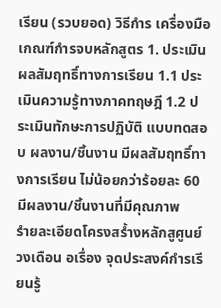เรียน (รวบยอด) วิธีกำร เครื่องมือ เกณฑ์กำรจบหลักสูตร 1. ประเมินผลสัมฤทธิ์ทางการเรียน 1.1 ประเมินความรู้ทางภาคทฤษฎี 1.2 ประเมินทักษะการปฏิบัติ แบบทดสอบ ผลงาน/ชิ้นงาน มีผลสัมฤทธิ์ทางการเรียน ไม่น้อยกว่าร้อยละ 60 มีผลงาน/ชิ้นงานที่มีคุณภาพ
รำยละเอียดโครงสร้ำงหลักสูศูนย์วงเดือน อเรื่อง จุดประสงค์กำรเรียนรู้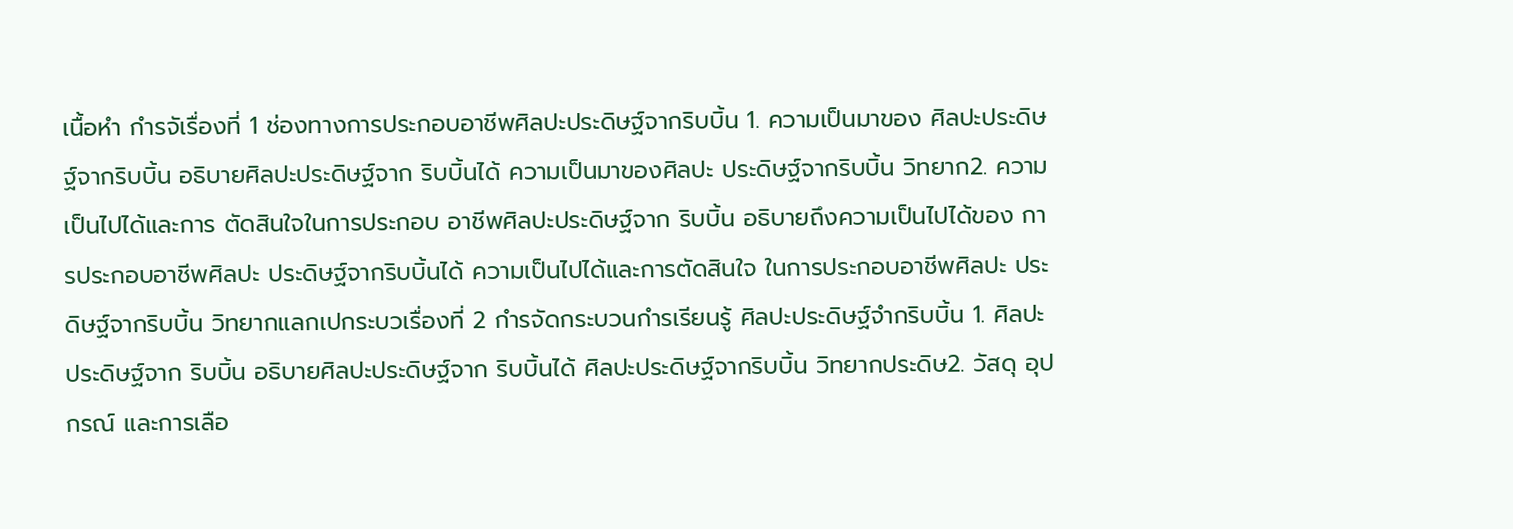เนื้อหำ กำรจัเรื่องที่ 1 ช่องทางการประกอบอาชีพศิลปะประดิษฐ์จากริบบิ้น 1. ความเป็นมาของ ศิลปะประดิษฐ์จากริบบิ้น อธิบายศิลปะประดิษฐ์จาก ริบบิ้นได้ ความเป็นมาของศิลปะ ประดิษฐ์จากริบบิ้น วิทยาก2. ความเป็นไปได้และการ ตัดสินใจในการประกอบ อาชีพศิลปะประดิษฐ์จาก ริบบิ้น อธิบายถึงความเป็นไปได้ของ การประกอบอาชีพศิลปะ ประดิษฐ์จากริบบิ้นได้ ความเป็นไปได้และการตัดสินใจ ในการประกอบอาชีพศิลปะ ประดิษฐ์จากริบบิ้น วิทยากแลกเปกระบวเรื่องที่ 2 กำรจัดกระบวนกำรเรียนรู้ ศิลปะประดิษฐ์จำกริบบิ้น 1. ศิลปะประดิษฐ์จาก ริบบิ้น อธิบายศิลปะประดิษฐ์จาก ริบบิ้นได้ ศิลปะประดิษฐ์จากริบบิ้น วิทยากประดิษ2. วัสดุ อุปกรณ์ และการเลือ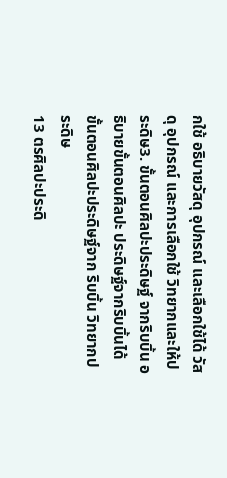กใช้ อธิบายวัสดุ อุปกรณ์ และเลือกใช้ได้ วัสดุ อุปกรณ์ และการเลือกใช้ วิทยากและให้ประดิษ3. ขั้นตอนศิลปะประดิษฐ์ จากริบบิ้น อธิบายขั้นตอนศิลปะ ประดิษฐ์จากริบบิ้นได้ ขั้นตอนศิลปะประดิษฐ์จาก ริบบิ้น วิทยากประดิษ
13 ตรศิลปะประดิ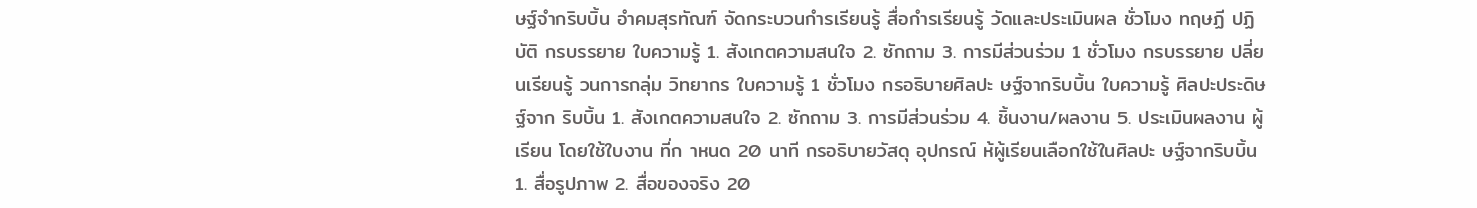ษฐ์จำกริบบิ้น อำคมสุรทัณฑ์ จัดกระบวนกำรเรียนรู้ สื่อกำรเรียนรู้ วัดและประเมินผล ชั่วโมง ทฤษฏี ปฏิบัติ กรบรรยาย ใบความรู้ 1. สังเกตความสนใจ 2. ซักถาม 3. การมีส่วนร่วม 1 ชั่วโมง กรบรรยาย ปลี่ยนเรียนรู้ วนการกลุ่ม วิทยากร ใบความรู้ 1 ชั่วโมง กรอธิบายศิลปะ ษฐ์จากริบบิ้น ใบความรู้ ศิลปะประดิษฐ์จาก ริบบิ้น 1. สังเกตความสนใจ 2. ซักถาม 3. การมีส่วนร่วม 4. ชิ้นงาน/ผลงาน 5. ประเมินผลงาน ผู้เรียน โดยใช้ใบงาน ที่ก าหนด 20 นาที กรอธิบายวัสดุ อุปกรณ์ ห้ผู้เรียนเลือกใช้ในศิลปะ ษฐ์จากริบบิ้น 1. สื่อรูปภาพ 2. สื่อของจริง 20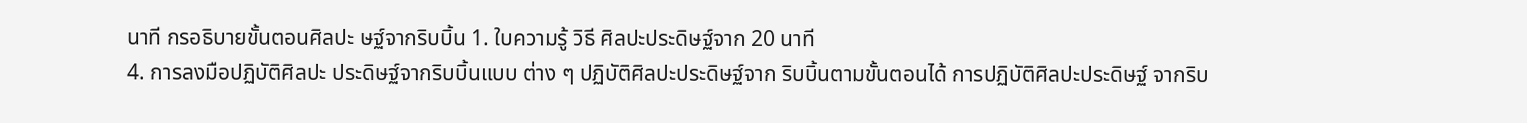นาที กรอธิบายขั้นตอนศิลปะ ษฐ์จากริบบิ้น 1. ใบความรู้ วิธี ศิลปะประดิษฐ์จาก 20 นาที
4. การลงมือปฏิบัติศิลปะ ประดิษฐ์จากริบบิ้นแบบ ต่าง ๆ ปฏิบัติศิลปะประดิษฐ์จาก ริบบิ้นตามขั้นตอนได้ การปฏิบัติศิลปะประดิษฐ์ จากริบ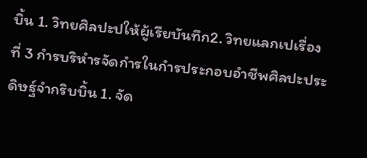บิ้น 1. วิทยศิลปะปให้ผู้เรียบันทึก2. วิทยแลกเปเรื่องที่ 3 กำรบริหำรจัดกำรในกำรประกอบอำชีพศิลปะประดิษฐ์จำกริบบิ้น 1. จัด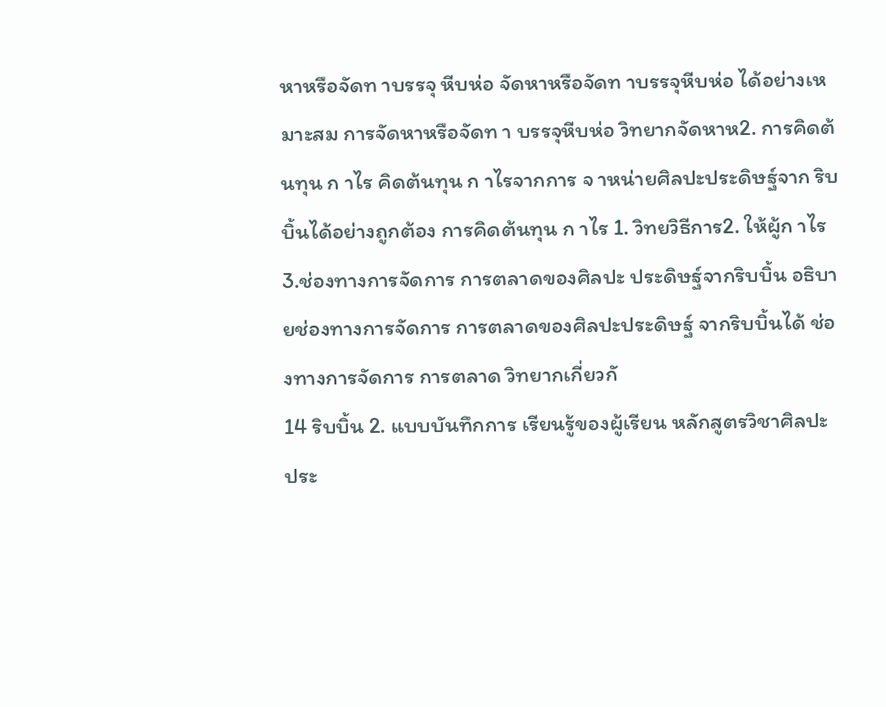หาหรือจัดท าบรรจุ หีบห่อ จัดหาหรือจัดท าบรรจุหีบห่อ ได้อย่างเหมาะสม การจัดหาหรือจัดท า บรรจุหีบห่อ วิทยากจัดหาห2. การคิดต้นทุน ก าไร คิดต้นทุน ก าไรจากการ จ าหน่ายศิลปะประดิษฐ์จาก ริบบิ้นได้อย่างถูกต้อง การคิดต้นทุน ก าไร 1. วิทยวิธีการ2. ให้ผู้ก าไร 3.ช่องทางการจัดการ การตลาดของศิลปะ ประดิษฐ์จากริบบิ้น อธิบายช่องทางการจัดการ การตลาดของศิลปะประดิษฐ์ จากริบบิ้นได้ ช่องทางการจัดการ การตลาด วิทยากเกี่ยวกั
14 ริบบิ้น 2. แบบบันทึกการ เรียนรู้ของผู้เรียน หลักสูตรวิชาศิลปะ ประ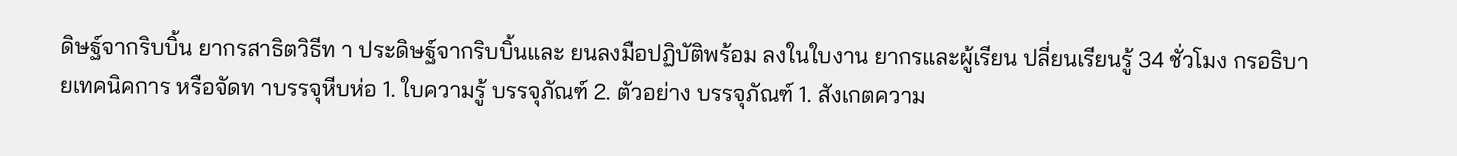ดิษฐ์จากริบบิ้น ยากรสาธิตวิธีท า ประดิษฐ์จากริบบิ้นและ ยนลงมือปฏิบัติพร้อม ลงในใบงาน ยากรและผู้เรียน ปลี่ยนเรียนรู้ 34 ชั่วโมง กรอธิบายเทคนิคการ หรือจัดท าบรรจุหีบห่อ 1. ใบความรู้ บรรจุภัณฑ์ 2. ตัวอย่าง บรรจุภัณฑ์ 1. สังเกตความ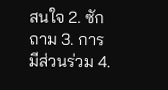สนใจ 2. ซักถาม 3. การมีส่วนร่วม 4.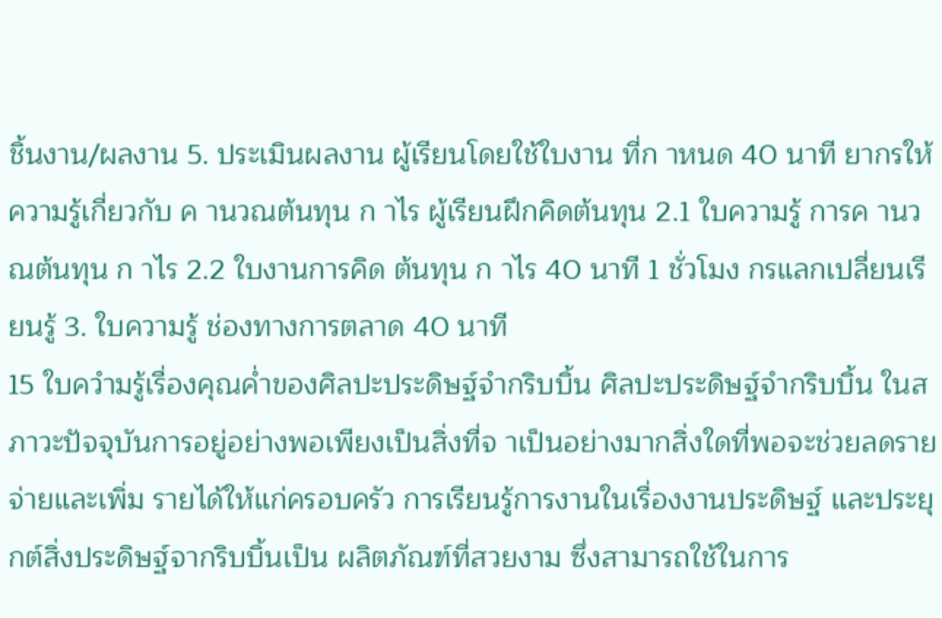ชิ้นงาน/ผลงาน 5. ประเมินผลงาน ผู้เรียนโดยใช้ใบงาน ที่ก าหนด 40 นาที ยากรให้ความรู้เกี่ยวกับ ค านวณต้นทุน ก าไร ผู้เรียนฝึกคิดต้นทุน 2.1 ใบความรู้ การค านวณต้นทุน ก าไร 2.2 ใบงานการคิด ต้นทุน ก าไร 40 นาที 1 ชั่วโมง กรแลกเปลี่ยนเรียนรู้ 3. ใบความรู้ ช่องทางการตลาด 40 นาที
15 ใบควำมรู้เรื่องคุณค่ำของศิลปะประดิษฐ์จำกริบบิ้น ศิลปะประดิษฐ์จำกริบบิ้น ในสภาวะปัจจุบันการอยู่อย่างพอเพียงเป็นสิ่งที่จ าเป็นอย่างมากสิ่งใดที่พอจะช่วยลดรายจ่ายและเพิ่ม รายได้ให้แก่ครอบครัว การเรียนรู้การงานในเรื่องงานประดิษฐ์ และประยุกต์สิ่งประดิษฐ์จากริบบิ้นเป็น ผลิตภัณฑ์ที่สวยงาม ซึ่งสามารถใช้ในการ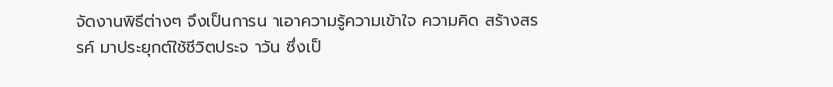จัดงานพิธีต่างๆ จึงเป็นการน าเอาความรู้ความเข้าใจ ความคิด สร้างสรรค์ มาประยุกต์ใช้ชีวิตประจ าวัน ซึ่งเป็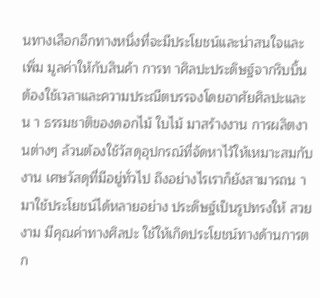นทางเลือกอีกทางหนึ่งที่จะมีประโยชน์และน่าสนใจและเพิ่ม มูลค่าให้กับสินค้า การท าศิลปะประดิษฐ์จากริบบิ้นต้องใช้เวลาและความประณีตบรรจงโดยอาศัยศิลปะและน า ธรรมชาติของดอกไม้ ใบไม้ มาสร้างงาน การผลิตงานต่างๆ ล้วนต้องใช้วัสดุอุปกรณ์ที่จัดหาไว้ให้เหมาะสมกับ งาน เศษวัสดุที่มีอยู่ทั่วไป ถึงอย่างไรเราก็ยังสามารถน ามาใช้ประโยชน์ได้หลายอย่าง ประดิษฐ์เป็นรูปทรงให้ สวยงาม มีคุณค่าทางศิลปะ ใช้ให้เกิดประโยชน์ทางด้านการตก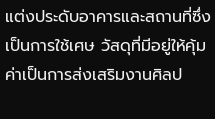แต่งประดับอาคารและสถานที่ซึ่งเป็นการใช้เศษ วัสดุที่มีอยู่ให้คุ้มค่าเป็นการส่งเสริมงานศิลป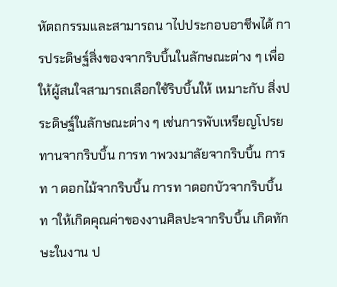หัตถกรรมและสามารถน าไปประกอบอาชีพได้ การประดิษฐ์สิ่งของจากริบบิ้นในลักษณะต่าง ๆ เพื่อให้ผู้สนใจสามารถเลือกใช้ริบบิ้นให้ เหมาะกับ สิ่งประดิษฐ์ในลักษณะต่าง ๆ เช่นการพับเหรียญโปรยทานจากริบบิ้น การท าพวงมาลัยจากริบบิ้น การท า ดอกไม้จากริบบิ้น การท าดอกบัวจากริบบิ้น ท าให้เกิดคุณค่าของงานศิลปะจากริบบิ้น เกิดทักษะในงาน ป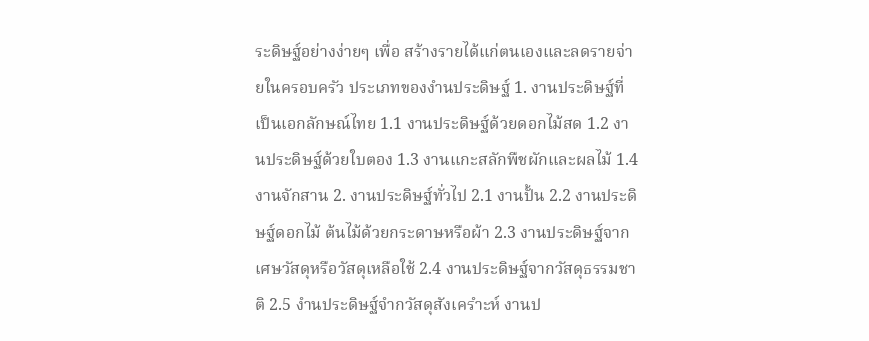ระดิษฐ์อย่างง่ายๆ เพื่อ สร้างรายได้แก่ตนเองและลดรายจ่ายในครอบครัว ประเภทของงำนประดิษฐ์ 1. งานประดิษฐ์ที่เป็นเอกลักษณ์ไทย 1.1 งานประดิษฐ์ด้วยดอกไม้สด 1.2 งานประดิษฐ์ด้วยใบตอง 1.3 งานแกะสลักพืชผักและผลไม้ 1.4 งานจักสาน 2. งานประดิษฐ์ทั่วไป 2.1 งานปั้น 2.2 งานประดิษฐ์ดอกไม้ ต้นไม้ด้วยกระดาษหรือผ้า 2.3 งานประดิษฐ์จากเศษวัสดุหรือวัสดุเหลือใช้ 2.4 งานประดิษฐ์จากวัสดุธรรมชาติ 2.5 งำนประดิษฐ์จำกวัสดุสังเครำะห์ งานป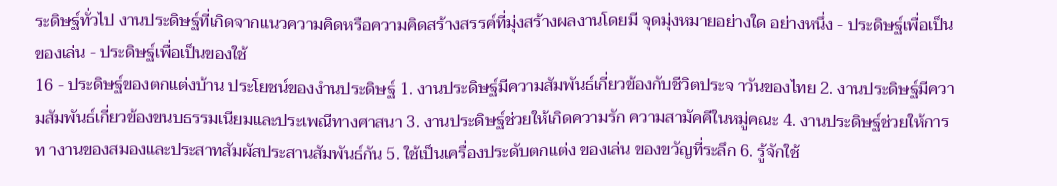ระดิษฐ์ทั่วไป งานประดิษฐ์ที่เกิดจากแนวความคิดหรือความคิดสร้างสรรค์ที่มุ่งสร้างผลงานโดยมี จุดมุ่งหมายอย่างใด อย่างหนึ่ง - ประดิษฐ์เพื่อเป็นของเล่น - ประดิษฐ์เพื่อเป็นของใช้
16 - ประดิษฐ์ของตกแต่งบ้าน ประโยชน์ของงำนประดิษฐ์ 1. งานประดิษฐ์มีความสัมพันธ์เกี่ยวข้องกับชีวิตประจ าวันของไทย 2. งานประดิษฐ์มีความสัมพันธ์เกี่ยวข้องขนบธรรมเนียมและประเพณีทางศาสนา 3. งานประดิษฐ์ช่วยให้เกิดความรัก ความสามัคคีในหมู่คณะ 4. งานประดิษฐ์ช่วยให้การท างานของสมองและประสาทสัมผัสประสานสัมพันธ์กัน 5. ใช้เป็นเครื่องประดับตกแต่ง ของเล่น ของขวัญที่ระลึก 6. รู้จักใช้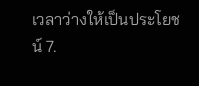เวลาว่างให้เป็นประโยชน์ 7.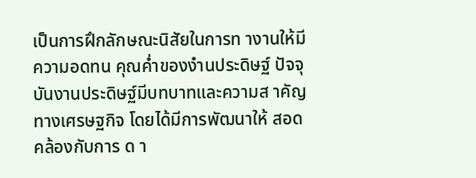เป็นการฝึกลักษณะนิสัยในการท างานให้มีความอดทน คุณค่ำของงำนประดิษฐ์ ปัจจุบันงานประดิษฐ์มีบทบาทและความส าคัญทางเศรษฐกิจ โดยได้มีการพัฒนาให้ สอดคล้องกับการ ด า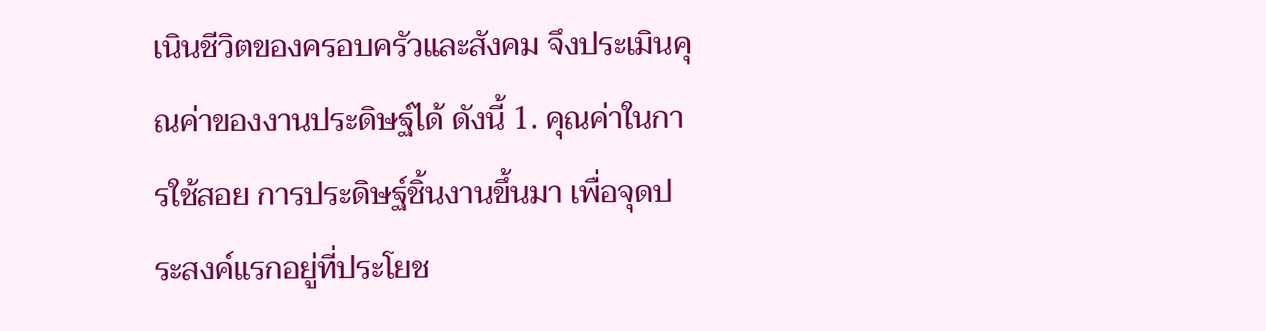เนินชีวิตของครอบครัวและสังคม จึงประเมินคุณค่าของงานประดิษฐ์ได้ ดังนี้ 1. คุณค่าในการใช้สอย การประดิษฐ์ชิ้นงานขึ้นมา เพื่อจุดประสงค์แรกอยู่ที่ประโยช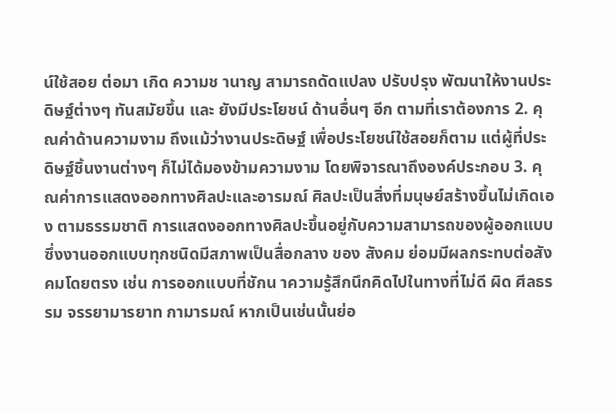น์ใช้สอย ต่อมา เกิด ความช านาญ สามารถดัดแปลง ปรับปรุง พัฒนาให้งานประดิษฐ์ต่างๆ ทันสมัยขึ้น และ ยังมีประโยชน์ ด้านอื่นๆ อีก ตามที่เราต้องการ 2. คุณค่าด้านความงาม ถึงแม้ว่างานประดิษฐ์ เพื่อประโยชน์ใช้สอยก็ตาม แต่ผู้ที่ประดิษฐ์ชิ้นงานต่างๆ ก็ไม่ได้มองข้ามความงาม โดยพิจารณาถึงองค์ประกอบ 3. คุณค่าการแสดงออกทางศิลปะและอารมณ์ ศิลปะเป็นสิ่งที่มนุษย์สร้างขึ้นไม่เกิดเอง ตามธรรมชาติ การแสดงออกทางศิลปะขึ้นอยู่กับความสามารถของผู้ออกแบบ ซึ่งงานออกแบบทุกชนิดมีสภาพเป็นสื่อกลาง ของ สังคม ย่อมมีผลกระทบต่อสังคมโดยตรง เช่น การออกแบบที่ชักน าความรู้สึกนึกคิดไปในทางที่ไม่ดี ผิด ศีลธรรม จรรยามารยาท กามารมณ์ หากเป็นเช่นนั้นย่อ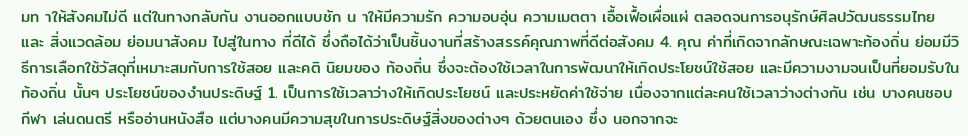มท าให้สังคมไม่ดี แต่ในทางกลับกัน งานออกแบบชัก น าให้มีความรัก ความอบอุ่น ความเมตตา เอื้อเฟื้อเผื่อแผ่ ตลอดจนการอนุรักษ์ศิลปวัฒนธรรมไทย และ สิ่งแวดล้อม ย่อมนาสังคม ไปสู่ในทาง ที่ดีได้ ซึ่งถือได้ว่าเป็นชิ้นงานที่สร้างสรรค์คุณภาพที่ดีต่อสังคม 4. คุณ ค่าที่เกิดจากลักษณะเฉพาะท้องถิ่น ย่อมมีวิธีการเลือกใช้วัสดุที่เหมาะสมกับการใช้สอย และคติ นิยมของ ท้องถิ่น ซึ่งจะต้องใช้เวลาในการพัฒนาให้เกิดประโยชน์ใช้สอย และมีความงามจนเป็นที่ยอมรับในท้องถิ่น นั้นๆ ประโยชน์ของงำนประดิษฐ์ 1. เป็นการใช้เวลาว่างให้เกิดประโยชน์ และประหยัดค่าใช้จ่าย เนื่องจากแต่ละคนใช้เวลาว่างต่างกัน เช่น บางคนชอบกีฬา เล่นดนตรี หรืออ่านหนังสือ แต่บางคนมีความสุขในการประดิษฐ์สิ่งของต่างๆ ด้วยตนเอง ซึ่ง นอกจากจะ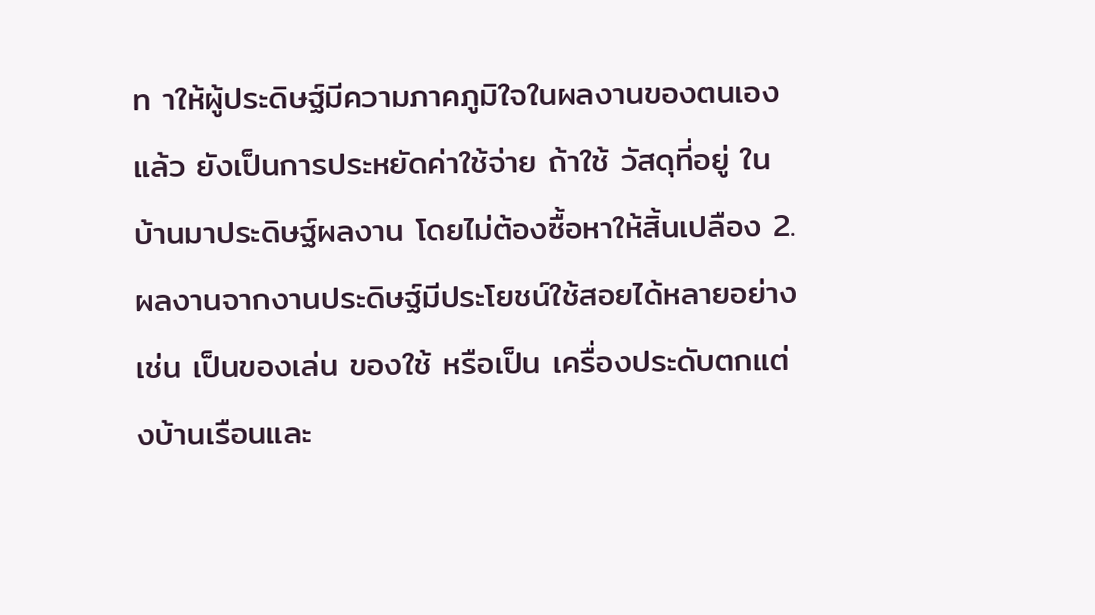ท าให้ผู้ประดิษฐ์มีความภาคภูมิใจในผลงานของตนเองแล้ว ยังเป็นการประหยัดค่าใช้จ่าย ถ้าใช้ วัสดุที่อยู่ ในบ้านมาประดิษฐ์ผลงาน โดยไม่ต้องซื้อหาให้สิ้นเปลือง 2. ผลงานจากงานประดิษฐ์มีประโยชน์ใช้สอยได้หลายอย่าง เช่น เป็นของเล่น ของใช้ หรือเป็น เครื่องประดับตกแต่งบ้านเรือนและ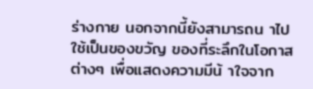ร่างกาย นอกจากนี้ยังสามารถน าไปใช้เป็นของขวัญ ของที่ระลึกในโอกาส ต่างๆ เพื่อแสดงความมีน้ าใจจาก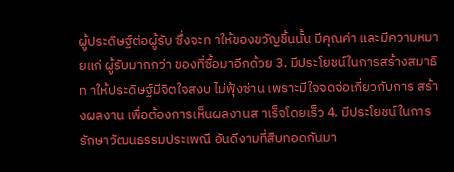ผู้ประดิษฐ์ต่อผู้รับ ซึ่งจะท าให้ของขวัญชิ้นนั้น มีคุณค่า และมีความหมายแก่ ผู้รับมากกว่า ของที่ซื้อมาอีกด้วย 3. มีประโยชน์ในการสร้างสมาธิ ท าให้ประดิษฐ์มีจิตใจสงบ ไม่ฟุ้งซ่าน เพราะมีใจจดจ่อเกี่ยวกับการ สร้างผลงาน เพื่อต้องการเห็นผลงานส าเร็จโดยเร็ว 4. มีประโยชน์ในการรักษาวัฒนธรรมประเพณี อันดีงามที่สืบทอดกันมา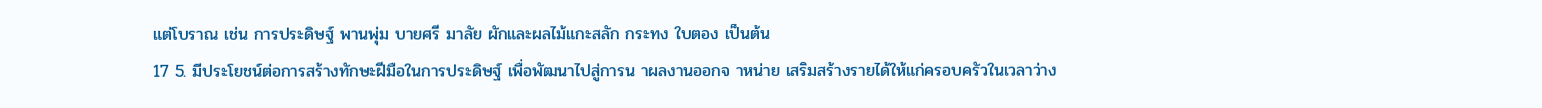แต่โบราณ เช่น การประดิษฐ์ พานพุ่ม บายศรี มาลัย ผักและผลไม้แกะสลัก กระทง ใบตอง เป็นต้น
17 5. มีประโยชน์ต่อการสร้างทักษะฝีมือในการประดิษฐ์ เพื่อพัฒนาไปสู่การน าผลงานออกจ าหน่าย เสริมสร้างรายได้ให้แก่ครอบครัวในเวลาว่าง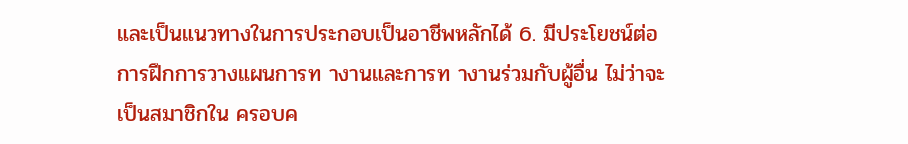และเป็นแนวทางในการประกอบเป็นอาชีพหลักได้ 6. มีประโยชน์ต่อการฝึกการวางแผนการท างานและการท างานร่วมกับผู้อื่น ไม่ว่าจะเป็นสมาชิกใน ครอบค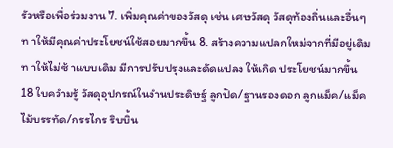รัวหรือเพื่อร่วมงาน 7. เพิ่มคุณค่าของวัสดุ เช่น เศษวัสดุ วัสดุท้องถิ่นและอื่นๆ ท าให้มีคุณค่าประโยชน์ใช้สอยมากขึ้น 8. สร้างความแปลกใหม่จากที่มีอยู่เดิม ท าให้ไม่ซ้ าแบบเดิม มีการปรับปรุงและดัดแปลง ให้เกิด ประโยชน์มากขึ้น
18 ใบควำมรู้ วัสดุอุปกรณ์ในงำนประดิษฐ์ ลูกปัด/ฐานรองดอก ลูกแม็ค/แม็ค ไม้บรรทัด/กรรไกร ริบบิ้น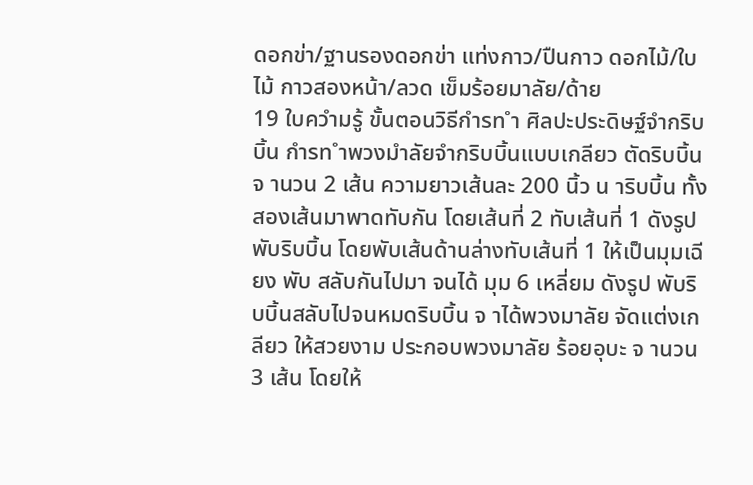ดอกข่า/ฐานรองดอกข่า แท่งกาว/ปืนกาว ดอกไม้/ใบไม้ กาวสองหน้า/ลวด เข็มร้อยมาลัย/ด้าย
19 ใบควำมรู้ ขั้นตอนวิธีกำรท ำ ศิลปะประดิษฐ์จำกริบบิ้น กำรท ำพวงมำลัยจำกริบบิ้นแบบเกลียว ตัดริบบิ้น จ านวน 2 เส้น ความยาวเส้นละ 200 นิ้ว น าริบบิ้น ทั้งสองเส้นมาพาดทับกัน โดยเส้นที่ 2 ทับเส้นที่ 1 ดังรูป พับริบบิ้น โดยพับเส้นด้านล่างทับเส้นที่ 1 ให้เป็นมุมเฉียง พับ สลับกันไปมา จนได้ มุม 6 เหลี่ยม ดังรูป พับริบบิ้นสลับไปจนหมดริบบิ้น จ าได้พวงมาลัย จัดแต่งเกลียว ให้สวยงาม ประกอบพวงมาลัย ร้อยอุบะ จ านวน 3 เส้น โดยให้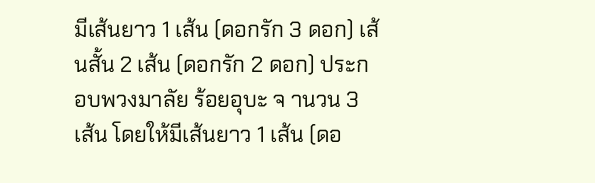มีเส้นยาว 1 เส้น (ดอกรัก 3 ดอก) เส้นสั้น 2 เส้น (ดอกรัก 2 ดอก) ประกอบพวงมาลัย ร้อยอุบะ จ านวน 3 เส้น โดยให้มีเส้นยาว 1 เส้น (ดอ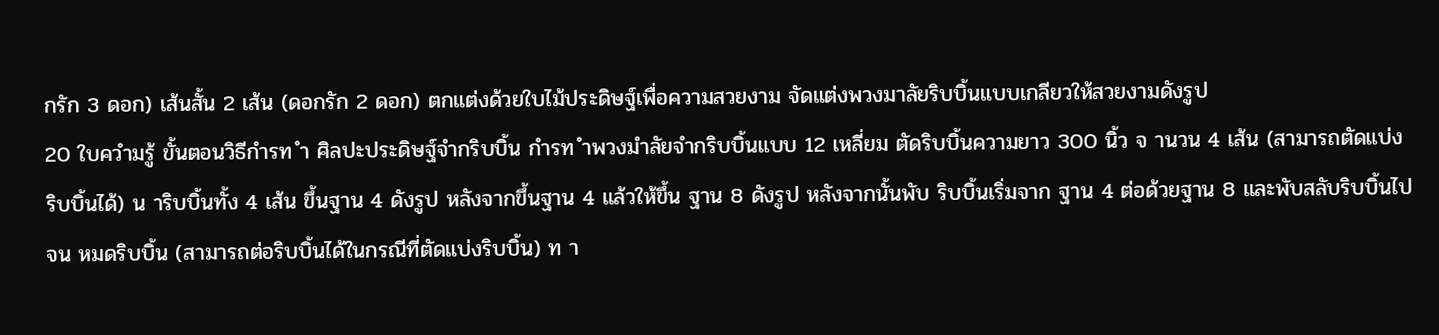กรัก 3 ดอก) เส้นสั้น 2 เส้น (ดอกรัก 2 ดอก) ตกแต่งด้วยใบไม้ประดิษฐ์เพื่อความสวยงาม จัดแต่งพวงมาลัยริบบิ้นแบบเกลียวให้สวยงามดังรูป
20 ใบควำมรู้ ขั้นตอนวิธีกำรท ำ ศิลปะประดิษฐ์จำกริบบิ้น กำรท ำพวงมำลัยจำกริบบิ้นแบบ 12 เหลี่ยม ตัดริบบิ้นความยาว 300 นิ้ว จ านวน 4 เส้น (สามารถตัดแบ่ง ริบบิ้นได้) น าริบบิ้นทั้ง 4 เส้น ขึ้นฐาน 4 ดังรูป หลังจากขึ้นฐาน 4 แล้วให้ขึ้น ฐาน 8 ดังรูป หลังจากนั้นพับ ริบบิ้นเริ่มจาก ฐาน 4 ต่อด้วยฐาน 8 และพับสลับริบบิ้นไปจน หมดริบบิ้น (สามารถต่อริบบิ้นได้ในกรณีที่ตัดแบ่งริบบิ้น) ท า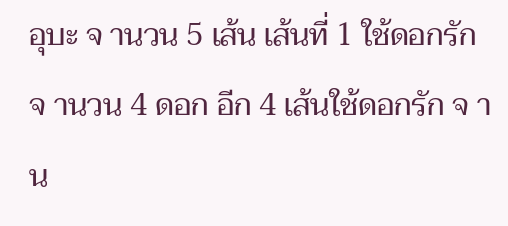อุบะ จ านวน 5 เส้น เส้นที่ 1 ใช้ดอกรักจ านวน 4 ดอก อีก 4 เส้นใช้ดอกรัก จ าน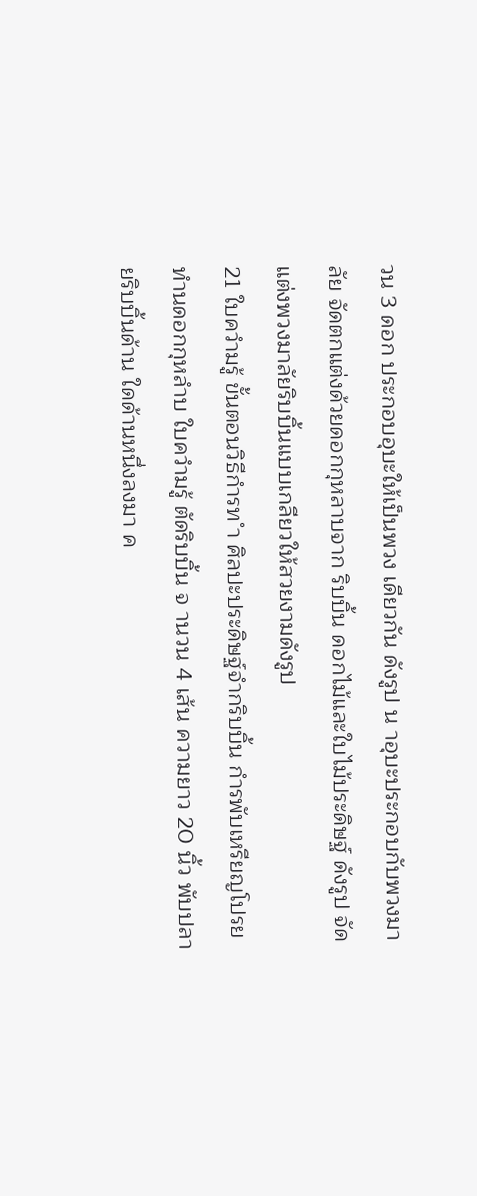วน 3 ดอก ประกอบอุบะให้เป็นพวง เดียวกัน ดังรูป น าอุบะประกอบกับพวงมาลัย จัดตกแต่งด้วยดอกกุหลาบจาก ริบบิ้น ดอกไม้และใบไม้ประดิษฐ์ ดังรูป จัดแต่งพวงมาลัยริบบิ้นแบบเกลียวให้สวยงามดังรูป
21 ใบควำมรู้ ขั้นตอนวิธีกำรท ำ ศิลปะประดิษฐ์จำกริบบิ้น กำรพับเหรียญโปรยทำนดอกกุหลำบ ใบควำมรู้ ตัดริบบิ้น จ านวน 4 เส้น ความยาว 20 นิ้ว พับปลายริบบิ้นด้าน ใดด้านหนึ่งลงมา ค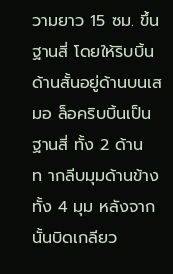วามยาว 15 ซม. ขึ้นฐานสี่ โดยให้ริบบิ้นด้านสั้นอยู่ด้านบนเสมอ ล็อคริบบิ้นเป็น ฐานสี่ ทั้ง 2 ด้าน ท ากลีบมุมด้านข้างทั้ง 4 มุม หลังจากนั้นบิดเกลียว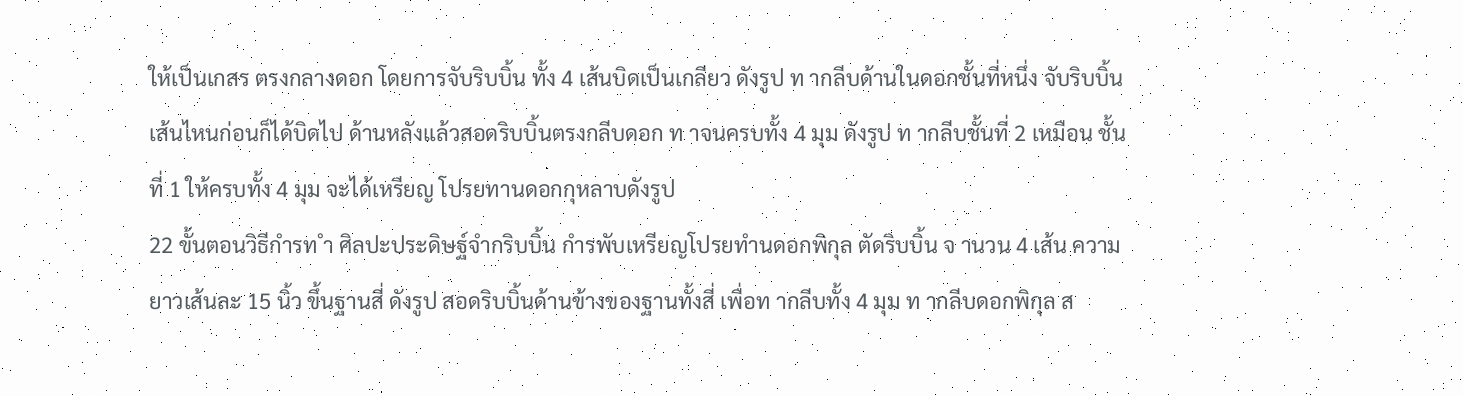ให้เป็นเกสร ตรงกลางดอก โดยการจับริบบิ้น ทั้ง 4 เส้นบิดเป็นเกลียว ดังรูป ท ากลีบด้านในดอกชั้นที่หนึ่ง จับริบบิ้นเส้นไหนก่อนก็ได้บิดไป ด้านหลังแล้วสอดริบบิ้นตรงกลีบดอก ท าจนครบทั้ง 4 มุม ดังรูป ท ากลีบชั้นที่ 2 เหมือน ชั้นที่ 1 ให้ครบทั้ง 4 มุม จะได้เหรียญ โปรยทานดอกกุหลาบดังรูป
22 ขั้นตอนวิธีกำรท ำ ศิลปะประดิษฐ์จำกริบบิ้น กำรพับเหรียญโปรยทำนดอกพิกุล ตัดริบบิ้น จ านวน 4 เส้น ความยาวเส้นละ 15 นิ้ว ขึ้นฐานสี่ ดังรูป สอดริบบิ้นด้านข้างของฐานทั้งสี่ เพื่อท ากลีบทั้ง 4 มุม ท ากลีบดอกพิกุล ส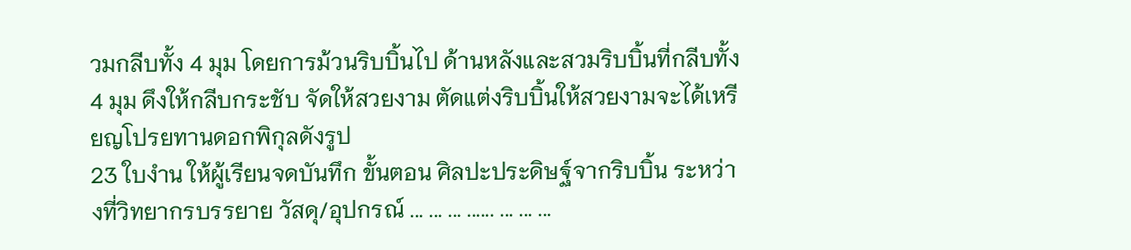วมกลีบทั้ง 4 มุม โดยการม้วนริบบิ้นไป ด้านหลังและสวมริบบิ้นที่กลีบทั้ง 4 มุม ดึงให้กลีบกระชับ จัดให้สวยงาม ตัดแต่งริบบิ้นให้สวยงามจะได้เหรียญโปรยทานดอกพิกุลดังรูป
23 ใบงำน ให้ผู้เรียนจดบันทึก ขั้นตอน ศิลปะประดิษฐ์จากริบบิ้น ระหว่างที่วิทยากรบรรยาย วัสดุ/อุปกรณ์ ... ... ... ...... ... ... ...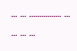... ... ................ ... ... ... ...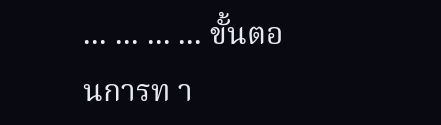... ... ... ... ขั้นตอนการท า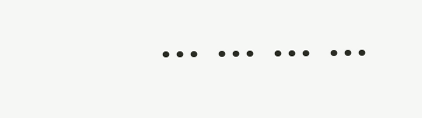... ... ... ...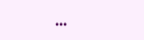...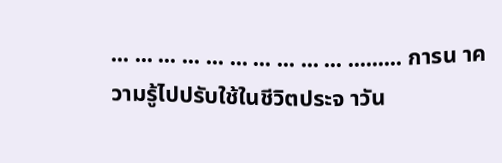... ... ... ... ... ... ... ... ... ... ......... การน าความรู้ไปปรับใช้ในชีวิตประจ าวัน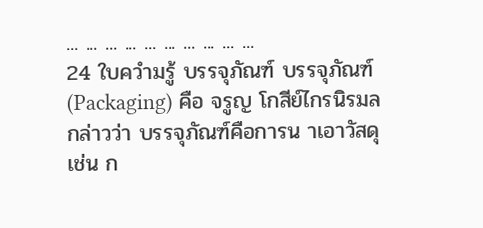... ... ... ... ... ... ... ... ... ...
24 ใบควำมรู้ บรรจุภัณฑ์ บรรจุภัณฑ์(Packaging) คือ จรูญ โกสีย์ไกรนิรมล กล่าวว่า บรรจุภัณฑ์คือการน าเอาวัสดุ เช่น ก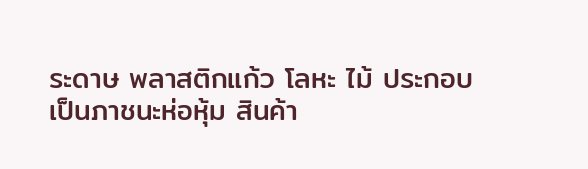ระดาษ พลาสติกแก้ว โลหะ ไม้ ประกอบเป็นภาชนะห่อหุ้ม สินค้า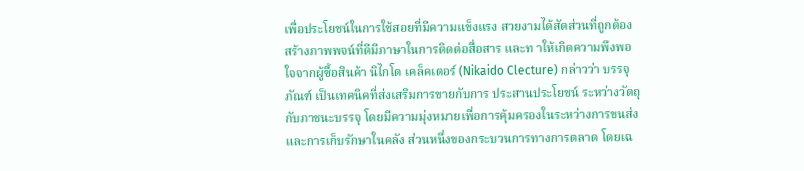เพื่อประโยชน์ในการใช้สอยที่มีความแข็งแรง สวยงามได้สัดส่วนที่ถูกต้อง สร้างภาพพจน์ที่ดีมีภาษาในการติดต่อสื่อสาร และท าให้เกิดความพึงพอใจจากผู้ซื้อสินค้า นิไกโด เคล็คเตอร์ (Nikaido Clecture) กล่าวว่า บรรจุภัณฑ์ เป็นเทคนิคที่ส่งเสริมการขายกับการ ประสานประโยชน์ ระหว่างวัตถุกับภาชนะบรรจุ โดยมีความมุ่งหมายเพื่อการคุ้มครองในระหว่างการขนส่ง และการเก็บรักษาในคลัง ส่วนหนึ่งของกระบวนการทางการตลาด โดยเฉ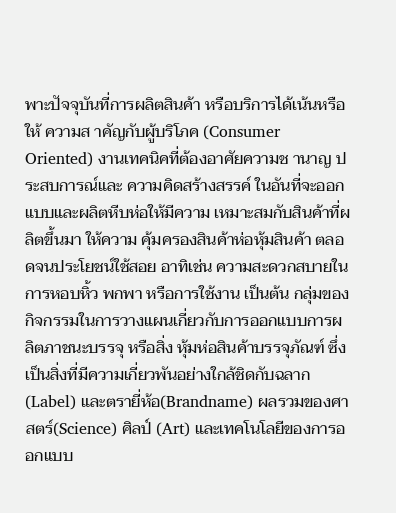พาะปัจจุบันที่การผลิตสินค้า หรือบริการได้เน้นหรือให้ ความส าคัญกับผู้บริโภค (Consumer Oriented) งานเทคนิคที่ต้องอาศัยความช านาญ ประสบการณ์และ ความคิดสร้างสรรค์ ในอันที่จะออกแบบและผลิตหีบห่อให้มีความ เหมาะสมกับสินค้าที่ผลิตขึ้นมา ให้ความ คุ้มครองสินค้าห่อหุ้มสินค้า ตลอดจนประโยชน์ใช้สอย อาทิเช่น ความสะดวกสบายใน การหอบหิ้ว พกพา หรือการใช้งาน เป็นต้น กลุ่มของกิจกรรมในการวางแผนเกี่ยวกับการออกแบบการผลิตภาชนะบรรจุ หรือสิ่ง หุ้มห่อสินค้าบรรจุภัณฑ์ ซึ่งเป็นสิ่งที่มีความเกี่ยวพันอย่างใกล้ชิดกับฉลาก (Label) และตรายี่ห้อ(Brandname) ผลรวมของศาสตร์(Science) ศิลป์ (Art) และเทคโนโลยีของการออกแบบ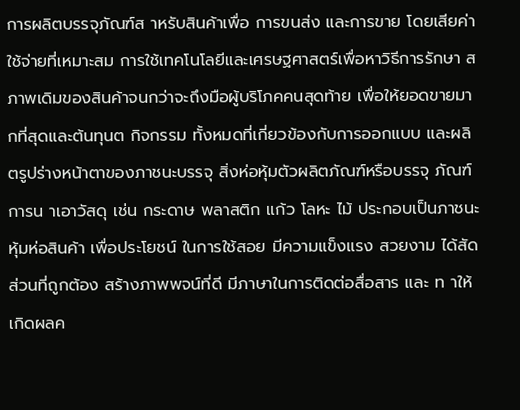การผลิตบรรจุภัณฑ์ส าหรับสินค้าเพื่อ การขนส่ง และการขาย โดยเสียค่าใช้จ่ายที่เหมาะสม การใช้เทคโนโลยีและเศรษฐศาสตร์เพื่อหาวิธีการรักษา สภาพเดิมของสินค้าจนกว่าจะถึงมือผู้บริโภคคนสุดท้าย เพื่อให้ยอดขายมากที่สุดและต้นทุนต กิจกรรม ทั้งหมดที่เกี่ยวข้องกับการออกแบบ และผลิตรูปร่างหน้าตาของภาชนะบรรจุ สิ่งห่อหุ้มตัวผลิตภัณฑ์หรือบรรจุ ภัณฑ์การน าเอาวัสดุ เช่น กระดาษ พลาสติก แก้ว โลหะ ไม้ ประกอบเป็นภาชนะหุ้มห่อสินค้า เพื่อประโยชน์ ในการใช้สอย มีความแข็งแรง สวยงาม ได้สัดส่วนที่ถูกต้อง สร้างภาพพจน์ที่ดี มีภาษาในการติดต่อสื่อสาร และ ท าให้เกิดผลค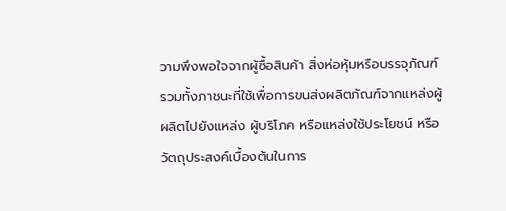วามพึงพอใจจากผู้ซื้อสินค้า สิ่งห่อหุ้มหรือบรรจุภัณฑ์ รวมทั้งภาชนะที่ใช้เพื่อการขนส่งผลิตภัณฑ์จากแหล่งผู้ผลิตไปยังแหล่ง ผู้บริโภค หรือแหล่งใช้ประโยชน์ หรือวัตถุประสงค์เบื้องต้นในการ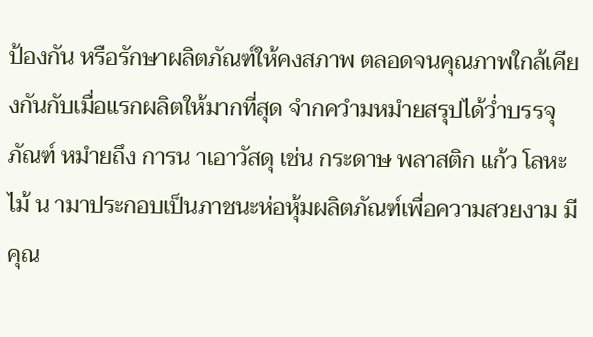ป้องกัน หรือรักษาผลิตภัณฑ์ให้คงสภาพ ตลอดจนคุณภาพใกล้เคียงกันกับเมื่อแรกผลิตให้มากที่สุด จำกควำมหมำยสรุปได้ว่ำบรรจุภัณฑ์ หมำยถึง การน าเอาวัสดุ เช่น กระดาษ พลาสติก แก้ว โลหะ ไม้ น ามาประกอบเป็นภาชนะห่อหุ้มผลิตภัณฑ์เพื่อความสวยงาม มีคุณ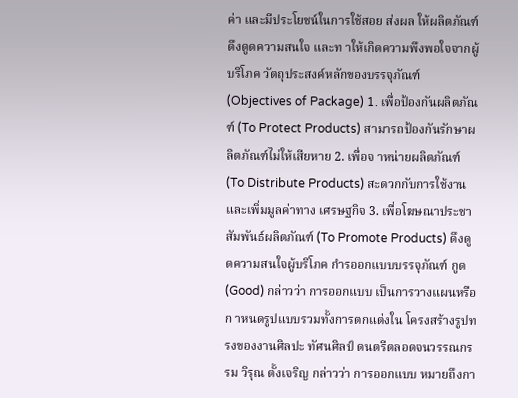ค่า และมีประโยชน์ในการใช้สอย ส่งผล ให้ผลิตภัณฑ์ดึงดูดความสนใจ และท าให้เกิดความพึงพอใจจากผู้บริโภค วัตถุประสงค์หลักของบรรจุภัณฑ์ (Objectives of Package) 1. เพื่อป้องกันผลิตภัณฑ์ (To Protect Products) สามารถป้องกันรักษาผลิตภัณฑ์ไม่ให้เสียหาย 2. เพื่อจ าหน่ายผลิตภัณฑ์ (To Distribute Products) สะดวกกับการใช้งาน และเพิ่มมูลค่าทาง เศรษฐกิจ 3. เพื่อโฆษณาประชาสัมพันธ์ผลิตภัณฑ์ (To Promote Products) ดึงดูดความสนใจผู้บริโภค กำรออกแบบบรรจุภัณฑ์ กูด (Good) กล่าวว่า การออกแบบ เป็นการวางแผนหรือก าหนดรูปแบบรวมทั้งการตกแต่งใน โครงสร้างรูปทรงของงานศิลปะ ทัศนศิลป์ ดนตรีตลอดจนวรรณกรรม วิรุณ ตั้งเจริญ กล่าวว่า การออกแบบ หมายถึงกา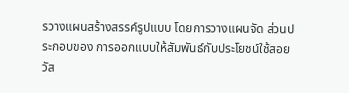รวางแผนสร้างสรรค์รูปแบบ โดยการวางแผนจัด ส่วนประกอบของ การออกแบบให้สัมพันธ์กับประโยชน์ใช้สอยวัส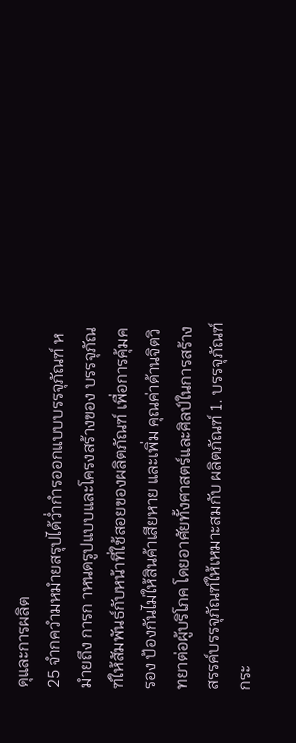ดุและการผลิต
25 จำกควำมหมำยสรุปได้ว่ำกำรออกแบบบรรจุภัณฑ์ หมำยถึง การก าหนดรูปแบบและโครงสร้างของ บรรจุภัณฑ์ให้สัมพันธ์กับหน้าที่ใช้สอยของผลิตภัณฑ์ เพื่อการคุ้มครอง ป้องกันไม่ให้สินค้าเสียหาย และเพิ่ม คุณค่าด้านจิตวิทยาต่อผู้บริโภค โดยอาศัยทั้งศาสตร์และศิลป์ในการสร้างสรรค์บรรจุภัณฑ์ให้เหมาะสมกับ ผลิตภัณฑ์ 1. บรรจุภัณฑ์กระ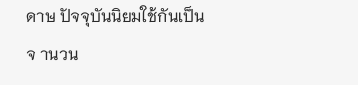ดาษ ปัจจุบันนิยมใช้กันเป็นจ านวน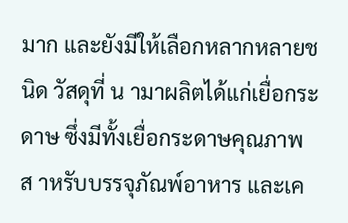มาก และยังมีให้เลือกหลากหลายชนิด วัสดุที่ น ามาผลิตได้แก่เยื่อกระดาษ ซึ่งมีทั้งเยื่อกระดาษคุณภาพส าหรับบรรจุภัณพ์อาหาร และเค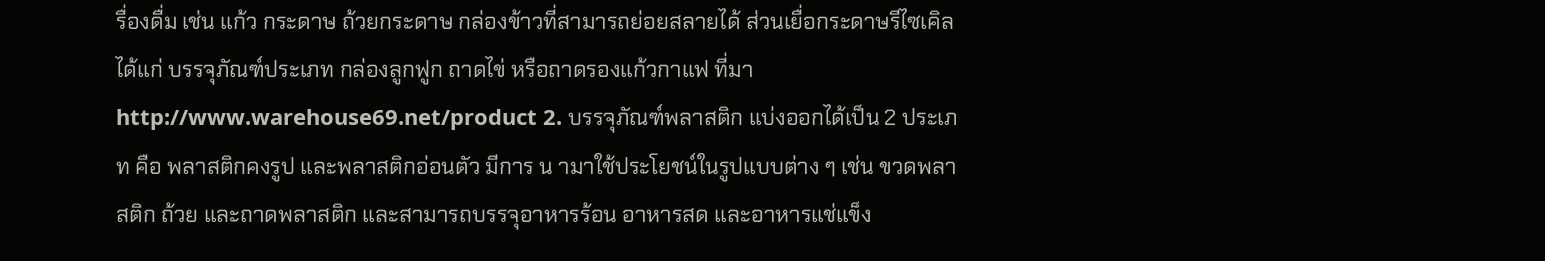รื่องดื่ม เช่น แก้ว กระดาษ ถ้วยกระดาษ กล่องข้าวที่สามารถย่อยสลายได้ ส่วนเยื่อกระดาษรีไซเคิล ได้แก่ บรรจุภัณฑ์ประเภท กล่องลูกฟูก ถาดไข่ หรือถาดรองแก้วกาแฟ ที่มา http://www.warehouse69.net/product 2. บรรจุภัณฑ์พลาสติก แบ่งออกได้เป็น 2 ประเภท คือ พลาสติกคงรูป และพลาสติกอ่อนตัว มีการ น ามาใช้ประโยชน์ในรูปแบบต่าง ๆ เช่น ขวดพลาสติก ถ้วย และถาดพลาสติก และสามารถบรรจุอาหารร้อน อาหารสด และอาหารแช่แข็ง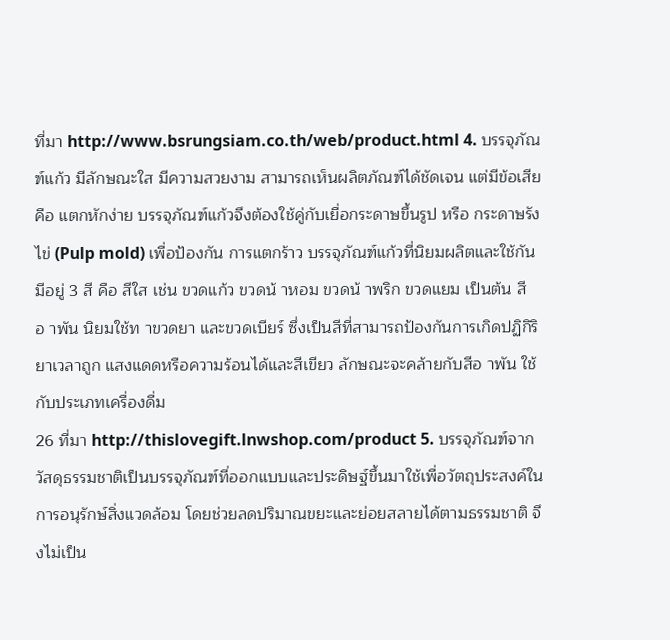ที่มา http://www.bsrungsiam.co.th/web/product.html 4. บรรจุภัณฑ์แก้ว มีลักษณะใส มีความสวยงาม สามารถเห็นผลิตภัณฑ์ได้ชัดเจน แต่มีข้อเสีย คือ แตกหักง่าย บรรจุภัณฑ์แก้วจึงต้องใช้คู่กับเยื่อกระดาษขึ้นรูป หรือ กระดาษรังไข่ (Pulp mold) เพื่อป้องกัน การแตกร้าว บรรจุภัณฑ์แก้วที่นิยมผลิตและใช้กันมีอยู่ 3 สี คือ สีใส เช่น ขวดแก้ว ขวดน้ าหอม ขวดน้ าพริก ขวดแยม เป็นต้น สีอ าพัน นิยมใช้ท าขวดยา และขวดเบียร์ ซึ่งเป็นสีที่สามารถป้องกันการเกิดปฏิกิริยาเวลาถูก แสงแดดหรือความร้อนได้และสีเขียว ลักษณะจะคล้ายกับสีอ าพัน ใช้กับประเภทเครื่องดื่ม
26 ที่มา http://thislovegift.lnwshop.com/product 5. บรรจุภัณฑ์จากวัสดุธรรมชาติเป็นบรรจุภัณฑ์ที่ออกแบบและประดิษฐ์ขึ้นมาใช้เพื่อวัตถุประสงค์ใน การอนุรักษ์สิ่งแวดล้อม โดยช่วยลดปริมาณขยะและย่อยสลายได้ตามธรรมชาติ จึงไม่เป็น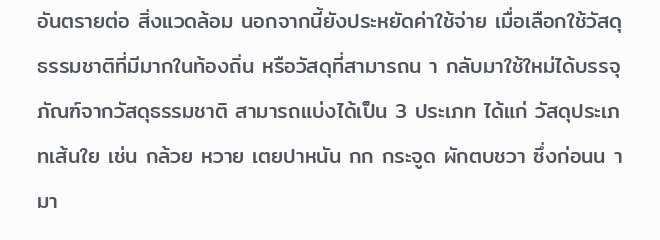อันตรายต่อ สิ่งแวดล้อม นอกจากนี้ยังประหยัดค่าใช้จ่าย เมื่อเลือกใช้วัสดุธรรมชาติที่มีมากในท้องถิ่น หรือวัสดุที่สามารถน า กลับมาใช้ใหม่ได้บรรจุภัณฑ์จากวัสดุธรรมชาติ สามารถแบ่งได้เป็น 3 ประเภท ได้แก่ วัสดุประเภทเส้นใย เช่น กล้วย หวาย เตยปาหนัน กก กระจูด ผักตบชวา ซึ่งก่อนน ามา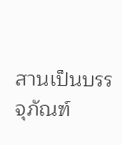สานเป็นบรรจุภัณฑ์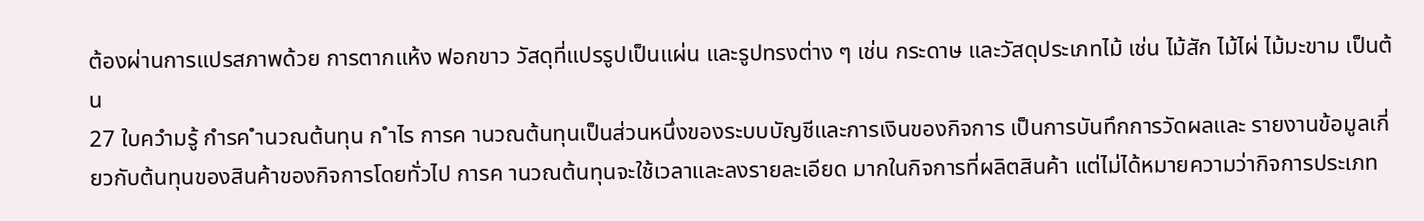ต้องผ่านการแปรสภาพด้วย การตากแห้ง ฟอกขาว วัสดุที่แปรรูปเป็นแผ่น และรูปทรงต่าง ๆ เช่น กระดาษ และวัสดุประเภทไม้ เช่น ไม้สัก ไม้ไผ่ ไม้มะขาม เป็นต้น
27 ใบควำมรู้ กำรค ำนวณต้นทุน ก ำไร การค านวณต้นทุนเป็นส่วนหนึ่งของระบบบัญชีและการเงินของกิจการ เป็นการบันทึกการวัดผลและ รายงานข้อมูลเกี่ยวกับต้นทุนของสินค้าของกิจการโดยทั่วไป การค านวณต้นทุนจะใช้เวลาและลงรายละเอียด มากในกิจการที่ผลิตสินค้า แต่ไม่ได้หมายความว่ากิจการประเภท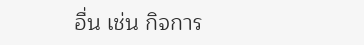อื่น เช่น กิจการ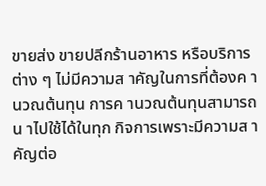ขายส่ง ขายปลีกร้านอาหาร หรือบริการต่าง ๆ ไม่มีความส าคัญในการที่ต้องค านวณต้นทุน การค านวณต้นทุนสามารถน าไปใช้ได้ในทุก กิจการเพราะมีความส าคัญต่อ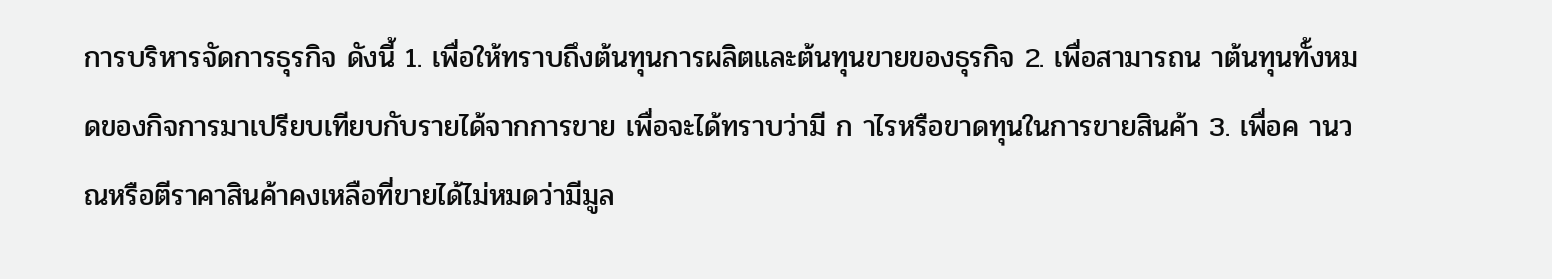การบริหารจัดการธุรกิจ ดังนี้ 1. เพื่อให้ทราบถึงต้นทุนการผลิตและต้นทุนขายของธุรกิจ 2. เพื่อสามารถน าต้นทุนทั้งหมดของกิจการมาเปรียบเทียบกับรายได้จากการขาย เพื่อจะได้ทราบว่ามี ก าไรหรือขาดทุนในการขายสินค้า 3. เพื่อค านวณหรือตีราคาสินค้าคงเหลือที่ขายได้ไม่หมดว่ามีมูล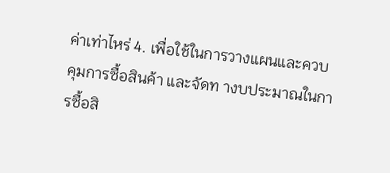ค่าเท่าไหร่ 4. เพื่อใช้ในการวางแผนและควบคุมการซื้อสินค้า และจัดท างบประมาณในการซื้อสิ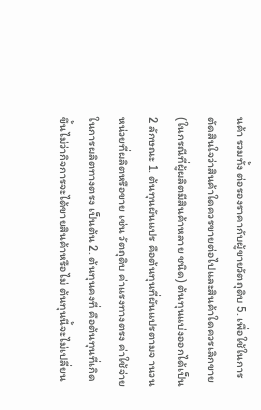นค้า รวมทั้ง ต่อรองราคากับผู้ขายวัตถุดิบ 5. เพื่อใช้ในการตัดสินใจว่าสินค้าใดควรขายต่อไปและสินค้าใดควรเลิกขาย (ในกรณีที่ผู้ผลิตมีสินค้าหลาย ชนิด) ต้นทุนแบ่งออกได้เป็น 2 ลักษณะ 1. ต้นทุนผันแปร คือต้นทุนที่ผันแปรตามจ านวนหน่วยที่ผลิตหรือขาย เช่น วัตถุดิบ ค่าแรงทางตรง ค่าใช้จ่ายในการผลิตทางตรง เป็นต้น 2. ต้นทุนคงที่ คือต้นทุนที่เกิดขึ้นไม่ว่ากิจการจะได้ขายสินค้าหรือไม่ ต้นทุนนี้จะไม่เปลี่ยน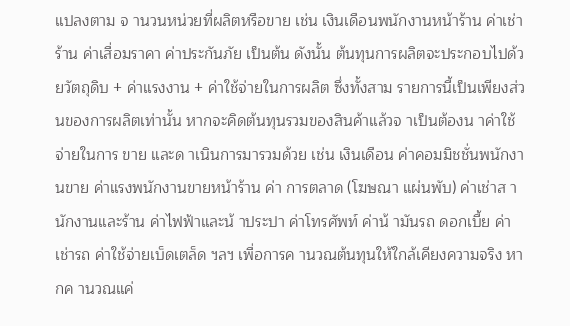แปลงตาม จ านวนหน่วยที่ผลิตหรือขาย เช่น เงินเดือนพนักงานหน้าร้าน ค่าเช่าร้าน ค่าเสื่อมราคา ค่าประกันภัย เป็นต้น ดังนั้น ต้นทุนการผลิตจะประกอบไปด้วยวัตถุดิบ + ค่าแรงงาน + ค่าใช้จ่ายในการผลิต ซึ่งทั้งสาม รายการนี้เป็นเพียงส่วนของการผลิตเท่านั้น หากจะคิดต้นทุนรวมของสินค้าแล้วจ าเป็นต้องน าค่าใช้จ่ายในการ ขาย และด าเนินการมารวมด้วย เช่น เงินเดือน ค่าคอมมิชชั่นพนักงานขาย ค่าแรงพนักงานขายหน้าร้าน ค่า การตลาด (โฆษณา แผ่นพับ) ค่าเช่าส านักงานและร้าน ค่าไฟฟ้าและน้ าประปา ค่าโทรศัพท์ ค่าน้ ามันรถ ดอกเบี้ย ค่าเช่ารถ ค่าใช้จ่ายเบ็ดเตล็ด ฯลฯ เพื่อการค านวณต้นทุนให้ใกล้เคียงความจริง หากค านวณแค่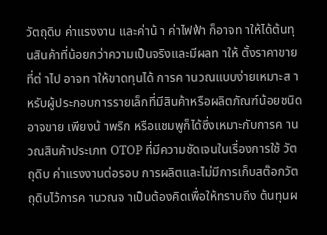วัตถุดิบ ค่าแรงงาน และค่าน้ า ค่าไฟฟ้า ก็อาจท าให้ได้ต้นทุนสินค้าที่น้อยกว่าความเป็นจริงและมีผลท าให้ ตั้งราคาขายที่ต่ าไป อาจท าให้ขาดทุนได้ การค านวณแบบง่ายเหมาะส าหรับผู้ประกอบการรายเล็กที่มีสินค้าหรือผลิตภัณฑ์น้อยชนิด อาจขาย เพียงน้ าพริก หรือแชมพูก็ได้ซึ่งเหมาะกับการค านวณสินค้าประเภท OTOP ที่มีความชัดเจนในเรื่องการใช้ วัตถุดิบ ค่าแรงงานต่อรอบ การผลิตและไม่มีการเก็บสต๊อกวัตถุดิบไว้การค านวณจ าเป็นต้องคิดเพื่อให้ทราบถึง ต้นทุนผ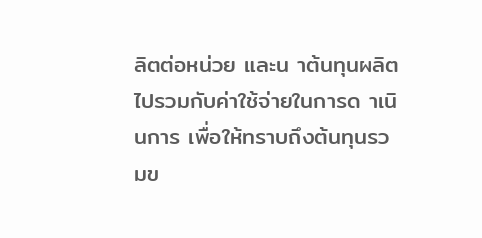ลิตต่อหน่วย และน าต้นทุนผลิตไปรวมกับค่าใช้จ่ายในการด าเนินการ เพื่อให้ทราบถึงต้นทุนรวมข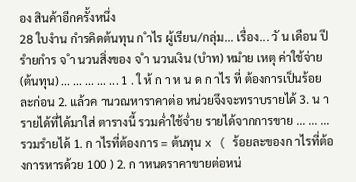อง สินค้าอีกครั้งหนึ่ง
28 ใบงำน กำรคิดต้นทุน ก ำไร ผู้เรียน/กลุ่ม... เรื่อง... วั น เดือน ปี รำยกำร จ ำ นวนสิ่งของ จ ำ นวนเงิน (บำท) หมำย เหตุ ค่าใช้จ่าย (ต้นทุน) ... ... ... ... ... 1 . ใ ห้ ก า ห น ด ก าไร ที่ ต้องการเป็นร้อยละก่อน 2. แล้วค านวณหาราคาต่อ หน่วยจึงจะทราบรายได้ 3. น ารายได้ที่ได้มาใส่ ตารางนี้ รวมค่ำใช้จ่ำย รายได้จากการขาย ... ... ... รวมรำยได้ 1. ก าไรที่ต้องการ = ต้นทุน x ( ร้อยละของก าไรที่ต้องการหารด้วย 100 ) 2. ก าหนดราคาขายต่อหน่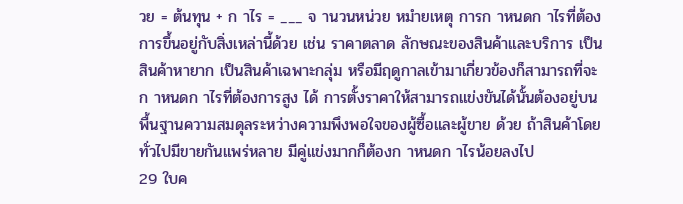วย = ต้นทุน + ก าไร = ___ จ านวนหน่วย หมำยเหตุ การก าหนดก าไรที่ต้องการขึ้นอยู่กับสิ่งเหล่านี้ด้วย เช่น ราคาตลาด ลักษณะของสินค้าและบริการ เป็นสินค้าหายาก เป็นสินค้าเฉพาะกลุ่ม หรือมีฤดูกาลเข้ามาเกี่ยวข้องก็สามารถที่จะก าหนดก าไรที่ต้องการสูง ได้ การตั้งราคาให้สามารถแข่งขันได้นั้นต้องอยู่บนพื้นฐานความสมดุลระหว่างความพึงพอใจของผู้ซื้อและผู้ขาย ด้วย ถ้าสินค้าโดยทั่วไปมีขายกันแพร่หลาย มีคู่แข่งมากก็ต้องก าหนดก าไรน้อยลงไป
29 ใบค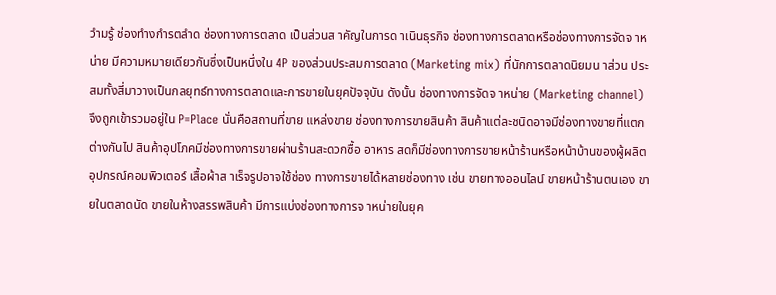วำมรู้ ช่องทำงกำรตลำด ช่องทางการตลาด เป็นส่วนส าคัญในการด าเนินธุรกิจ ช่องทางการตลาดหรือช่องทางการจัดจ าหน่าย มีความหมายเดียวกันซึ่งเป็นหนึ่งใน 4P ของส่วนประสมการตลาด (Marketing mix) ที่นักการตลาดนิยมน าส่วน ประสมทั้งสี่มาวางเป็นกลยุทธ์ทางการตลาดและการขายในยุคปัจจุบัน ดังนั้น ช่องทางการจัดจ าหน่าย (Marketing channel) จึงถูกเข้ารวมอยู่ใน P=Place นั่นคือสถานที่ขาย แหล่งขาย ช่องทางการขายสินค้า สินค้าแต่ละชนิดอาจมีช่องทางขายที่แตกต่างกันไป สินค้าอุปโภคมีช่องทางการขายผ่านร้านสะดวกซื้อ อาหาร สดก็มีช่องทางการขายหน้าร้านหรือหน้าบ้านของผู้ผลิต อุปกรณ์คอมพิวเตอร์ เสื้อผ้าส าเร็จรูปอาจใช้ช่อง ทางการขายได้หลายช่องทาง เช่น ขายทางออนไลน์ ขายหน้าร้านตนเอง ขายในตลาดนัด ขายในห้างสรรพสินค้า มีการแบ่งช่องทางการจ าหน่ายในยุค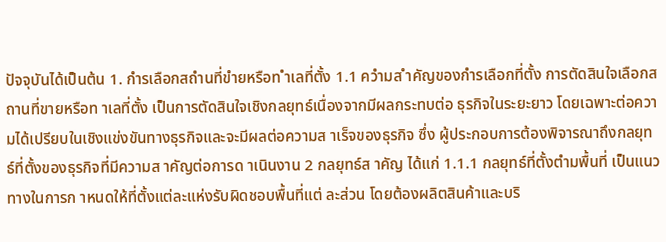ปัจจุบันได้เป็นต้น 1. กำรเลือกสถำนที่ขำยหรือท ำเลที่ตั้ง 1.1 ควำมส ำคัญของกำรเลือกที่ตั้ง การตัดสินใจเลือกสถานที่ขายหรือท าเลที่ตั้ง เป็นการตัดสินใจเชิงกลยุทธ์เนื่องจากมีผลกระทบต่อ ธุรกิจในระยะยาว โดยเฉพาะต่อความได้เปรียบในเชิงแข่งขันทางธุรกิจและจะมีผลต่อความส าเร็จของธุรกิจ ซึ่ง ผู้ประกอบการต้องพิจารณาถึงกลยุทธ์ที่ตั้งของธุรกิจที่มีความส าคัญต่อการด าเนินงาน 2 กลยุทธ์ส าคัญ ได้แก่ 1.1.1 กลยุทธ์ที่ตั้งตำมพื้นที่ เป็นแนวทางในการก าหนดให้ที่ตั้งแต่ละแห่งรับผิดชอบพื้นที่แต่ ละส่วน โดยต้องผลิตสินค้าและบริ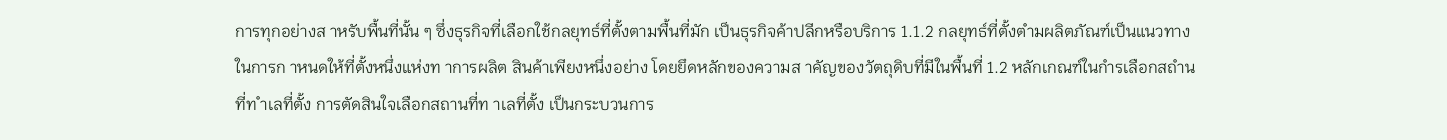การทุกอย่างส าหรับพื้นที่นั้น ๆ ซึ่งธุรกิจที่เลือกใช้กลยุทธ์ที่ตั้งตามพื้นที่มัก เป็นธุรกิจค้าปลีกหรือบริการ 1.1.2 กลยุทธ์ที่ตั้งตำมผลิตภัณฑ์เป็นแนวทางในการก าหนดให้ที่ตั้งหนึ่งแห่งท าการผลิต สินค้าเพียงหนึ่งอย่าง โดยยึดหลักของความส าคัญของวัตถุดิบที่มีในพื้นที่ 1.2 หลักเกณฑ์ในกำรเลือกสถำนที่ท ำเลที่ตั้ง การตัดสินใจเลือกสถานที่ท าเลที่ตั้ง เป็นกระบวนการ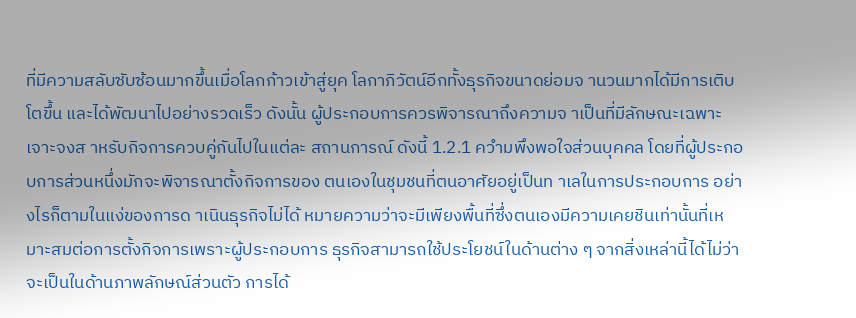ที่มีความสลับซับซ้อนมากขึ้นเมื่อโลกก้าวเข้าสู่ยุค โลกาภิวัตน์อีกทั้งธุรกิจขนาดย่อมจ านวนมากได้มีการเติบโตขึ้น และได้พัฒนาไปอย่างรวดเร็ว ดังนั้น ผู้ประกอบการควรพิจารณาถึงความจ าเป็นที่มีลักษณะเฉพาะเจาะจงส าหรับกิจการควบคู่กันไปในแต่ละ สถานการณ์ ดังนี้ 1.2.1 ควำมพึงพอใจส่วนบุคคล โดยที่ผู้ประกอบการส่วนหนึ่งมักจะพิจารณาตั้งกิจการของ ตนเองในชุมชนที่ตนอาศัยอยู่เป็นท าเลในการประกอบการ อย่างไรก็ตามในแง่ของการด าเนินธุรกิจไม่ได้ หมายความว่าจะมีเพียงพื้นที่ซึ่งตนเองมีความเคยชินเท่านั้นที่เหมาะสมต่อการตั้งกิจการเพราะผู้ประกอบการ ธุรกิจสามารถใช้ประโยชน์ในด้านต่าง ๆ จากสิ่งเหล่านี้ได้ไม่ว่าจะเป็นในด้านภาพลักษณ์ส่วนตัว การได้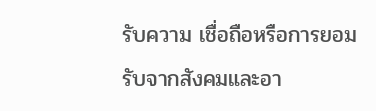รับความ เชื่อถือหรือการยอมรับจากสังคมและอา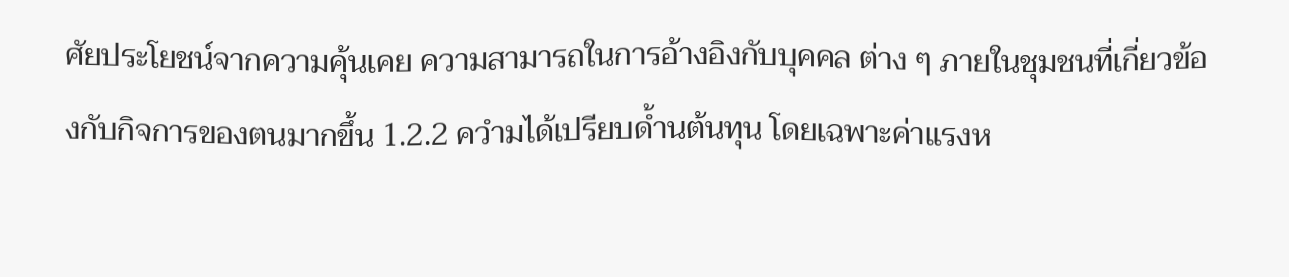ศัยประโยชน์จากความคุ้นเคย ความสามารถในการอ้างอิงกับบุคคล ต่าง ๆ ภายในชุมชนที่เกี่ยวข้องกับกิจการของตนมากขึ้น 1.2.2 ควำมได้เปรียบด้ำนต้นทุน โดยเฉพาะค่าแรงห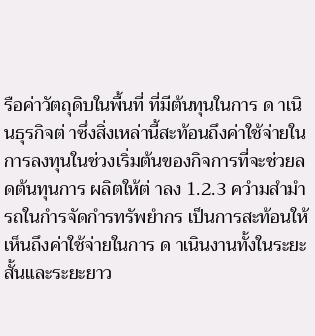รือค่าวัตถุดิบในพื้นที่ ที่มีต้นทุนในการ ด าเนินธุรกิจต่ าซึ่งสิ่งเหล่านี้สะท้อนถึงค่าใช้จ่ายในการลงทุนในช่วงเริ่มต้นของกิจการที่จะช่วยลดต้นทุนการ ผลิตให้ต่ าลง 1.2.3 ควำมสำมำรถในกำรจัดกำรทรัพยำกร เป็นการสะท้อนให้เห็นถึงค่าใช้จ่ายในการ ด าเนินงานทั้งในระยะสั้นและระยะยาว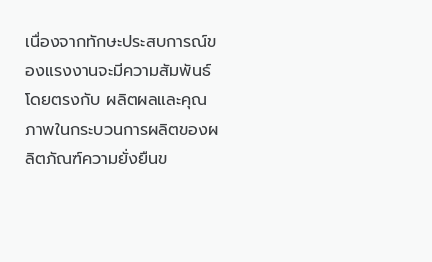เนื่องจากทักษะประสบการณ์ของแรงงานจะมีความสัมพันธ์โดยตรงกับ ผลิตผลและคุณภาพในกระบวนการผลิตของผลิตภัณฑ์ความยั่งยืนข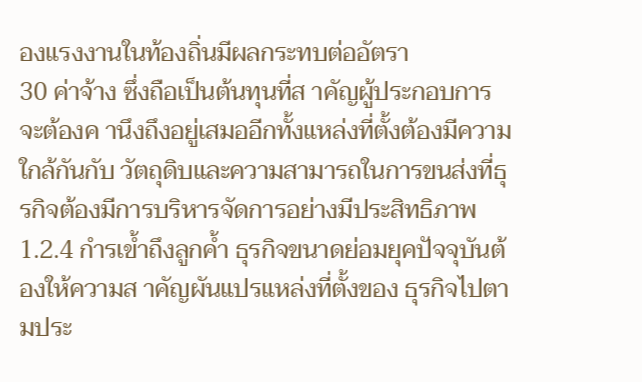องแรงงานในท้องถิ่นมีผลกระทบต่ออัตรา
30 ค่าจ้าง ซึ่งถือเป็นต้นทุนที่ส าคัญผู้ประกอบการจะต้องค านึงถึงอยู่เสมออีกทั้งแหล่งที่ตั้งต้องมีความใกล้กันกับ วัตถุดิบและความสามารถในการขนส่งที่ธุรกิจต้องมีการบริหารจัดการอย่างมีประสิทธิภาพ 1.2.4 กำรเข้ำถึงลูกค้ำ ธุรกิจขนาดย่อมยุคปัจจุบันต้องให้ความส าคัญผันแปรแหล่งที่ตั้งของ ธุรกิจไปตามประ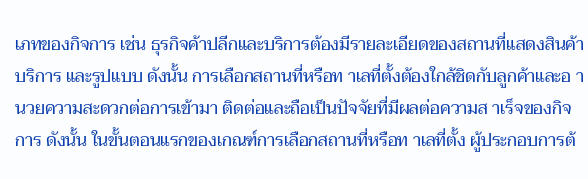เภทของกิจการ เช่น ธุรกิจค้าปลีกและบริการต้องมีรายละเอียดของสถานที่แสดงสินค้าบริการ และรูปแบบ ดังนั้น การเลือกสถานที่หรือท าเลที่ตั้งต้องใกล้ชิดกับลูกค้าและอ านวยความสะดวกต่อการเข้ามา ติดต่อและถือเป็นปัจจัยที่มีผลต่อความส าเร็จของกิจการ ดังนั้น ในขั้นตอนแรกของเกณฑ์การเลือกสถานที่หรือท าเลที่ตั้ง ผู้ประกอบการต้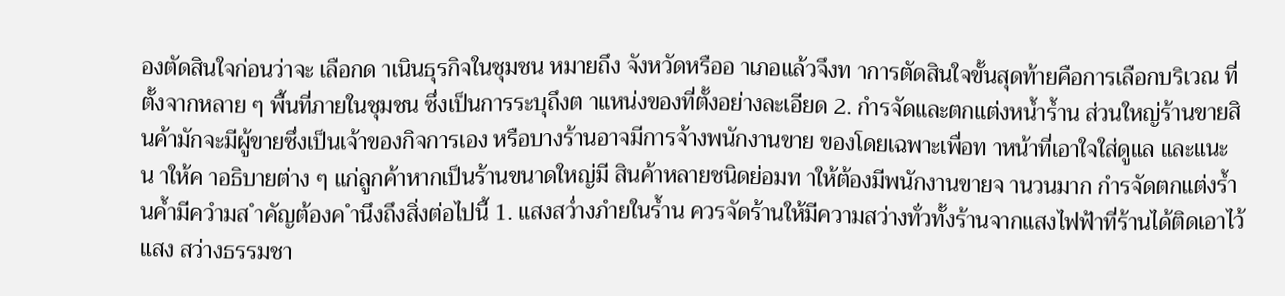องตัดสินใจก่อนว่าจะ เลือกด าเนินธุรกิจในชุมชน หมายถึง จังหวัดหรืออ าเภอแล้วจึงท าการตัดสินใจขั้นสุดท้ายคือการเลือกบริเวณ ที่ตั้งจากหลาย ๆ พื้นที่ภายในชุมชน ซึ่งเป็นการระบุถึงต าแหน่งของที่ตั้งอย่างละเอียด 2. กำรจัดและตกแต่งหน้ำร้ำน ส่วนใหญ่ร้านขายสินค้ามักจะมีผู้ขายซึ่งเป็นเจ้าของกิจการเอง หรือบางร้านอาจมีการจ้างพนักงานขาย ของโดยเฉพาะเพื่อท าหน้าที่เอาใจใส่ดูแล และแนะน าให้ค าอธิบายต่าง ๆ แก่ลูกค้าหากเป็นร้านขนาดใหญ่มี สินค้าหลายชนิดย่อมท าให้ต้องมีพนักงานขายจ านวนมาก กำรจัดตกแต่งร้ำนค้ำมีควำมส ำคัญต้องค ำนึงถึงสิ่งต่อไปนี้ 1. แสงสว่ำงภำยในร้ำน ควรจัดร้านให้มีความสว่างทั่วทั้งร้านจากแสงไฟฟ้าที่ร้านได้ติดเอาไว้แสง สว่างธรรมชา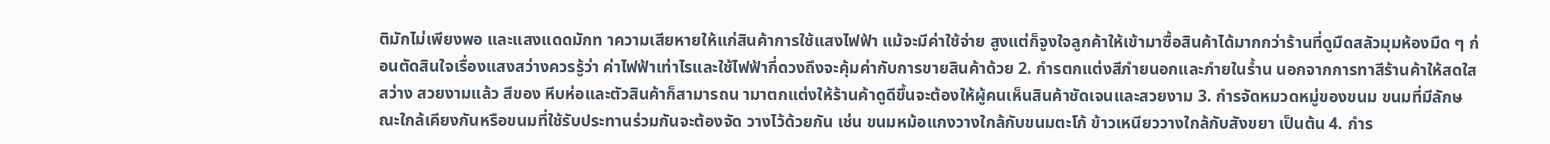ติมักไม่เพียงพอ และแสงแดดมักท าความเสียหายให้แก่สินค้าการใช้แสงไฟฟ้า แม้จะมีค่าใช้จ่าย สูงแต่ก็จูงใจลูกค้าให้เข้ามาซื้อสินค้าได้มากกว่าร้านที่ดูมืดสลัวมุมห้องมืด ๆ ก่อนตัดสินใจเรื่องแสงสว่างควรรู้ว่า ค่าไฟฟ้าเท่าไรและใช้ไฟฟ้ากี่ดวงถึงจะคุ้มค่ากับการขายสินค้าด้วย 2. กำรตกแต่งสีภำยนอกและภำยในร้ำน นอกจากการทาสีร้านค้าให้สดใสสว่าง สวยงามแล้ว สีของ หีบห่อและตัวสินค้าก็สามารถน ามาตกแต่งให้ร้านค้าดูดีขึ้นจะต้องให้ผู้คนเห็นสินค้าชัดเจนและสวยงาม 3. กำรจัดหมวดหมู่ของขนม ขนมที่มีลักษณะใกล้เคียงกันหรือขนมที่ใช้รับประทานร่วมกันจะต้องจัด วางไว้ด้วยกัน เช่น ขนมหม้อแกงวางใกล้กับขนมตะโก้ ข้าวเหนียววางใกล้กับสังขยา เป็นต้น 4. กำร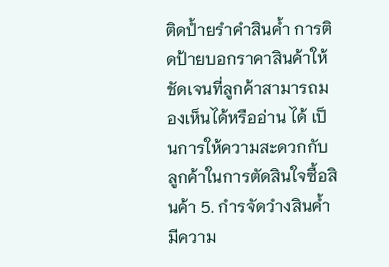ติดป้ำยรำคำสินค้ำ การติดป้ายบอกราคาสินค้าให้ชัดเจนที่ลูกค้าสามารถมองเห็นได้หรืออ่าน ได้ เป็นการให้ความสะดวกกับลูกค้าในการตัดสินใจซื้อสินค้า 5. กำรจัดวำงสินค้ำ มีความ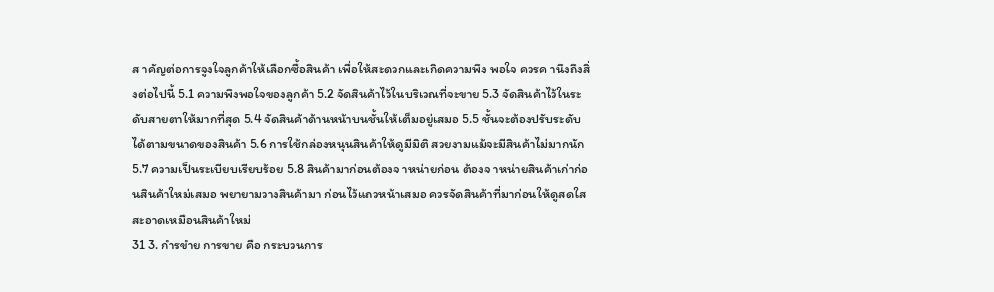ส าคัญต่อการจูงใจลูกค้าให้เลือกซื้อสินค้า เพื่อให้สะดวกและเกิดความพึง พอใจ ควรค านึงถึงสิ่งต่อไปนี้ 5.1 ความพึงพอใจของลูกค้า 5.2 จัดสินค้าไว้ในบริเวณที่จะขาย 5.3 จัดสินค้าไว้ในระดับสายตาให้มากที่สุด 5.4 จัดสินค้าด้านหน้าบนชั้นให้เต็มอยู่เสมอ 5.5 ชั้นจะต้องปรับระดับได้ตามขนาดของสินค้า 5.6 การใช้กล่องหนุนสินค้าให้ดูมีมิติ สวยงามแม้จะมีสินค้าไม่มากนัก 5.7 ความเป็นระเบียบเรียบร้อย 5.8 สินค้ามาก่อนต้องจ าหน่ายก่อน ต้องจ าหน่ายสินค้าเก่าก่อนสินค้าใหม่เสมอ พยายามวางสินค้ามา ก่อนไว้แถวหน้าเสมอ ควรจัดสินค้าที่มาก่อนให้ดูสดใสสะอาดเหมือนสินค้าใหม่
31 3. กำรขำย การขาย คือ กระบวนการ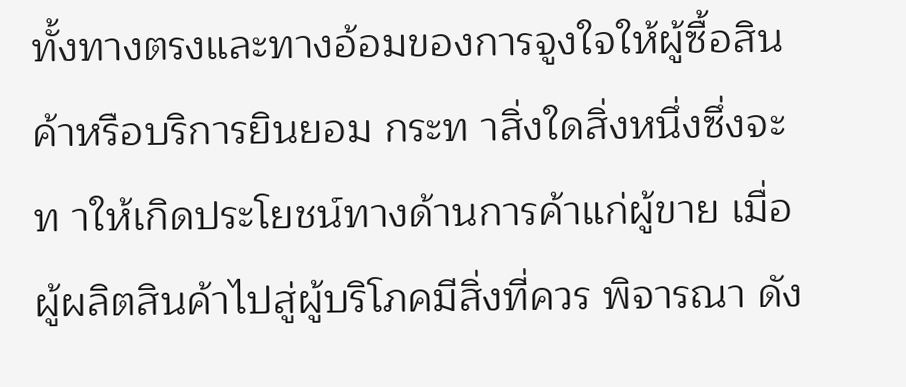ทั้งทางตรงและทางอ้อมของการจูงใจให้ผู้ซื้อสินค้าหรือบริการยินยอม กระท าสิ่งใดสิ่งหนึ่งซึ่งจะท าให้เกิดประโยชน์ทางด้านการค้าแก่ผู้ขาย เมื่อผู้ผลิตสินค้าไปสู่ผู้บริโภคมีสิ่งที่ควร พิจารณา ดัง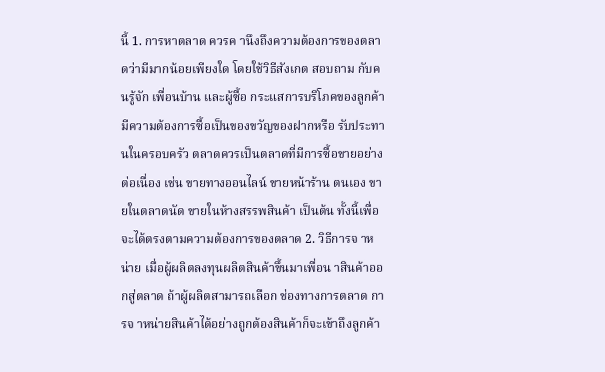นี้ 1. การหาตลาด ควรค านึงถึงความต้องการของตลาดว่ามีมากน้อยเพียงใด โดยใช้วิธีสังเกต สอบถาม กับคนรู้จัก เพื่อนบ้าน และผู้ซื้อ กระแสการบริโภคของลูกค้ามีความต้องการซื้อเป็นของขวัญของฝากหรือ รับประทานในครอบครัว ตลาดควรเป็นตลาดที่มีการซื้อขายอย่างต่อเนื่อง เช่น ขายทางออนไลน์ ขายหน้าร้าน ตนเอง ขายในตลาดนัด ขายในห้างสรรพสินค้า เป็นต้น ทั้งนี้เพื่อจะได้ตรงตามความต้องการของตลาด 2. วิธีการจ าหน่าย เมื่อผู้ผลิตลงทุนผลิตสินค้าขึ้นมาเพื่อน าสินค้าออกสู่ตลาด ถ้าผู้ผลิตสามารถเลือก ช่องทางการตลาด การจ าหน่ายสินค้าได้อย่างถูกต้องสินค้าก็จะเข้าถึงลูกค้า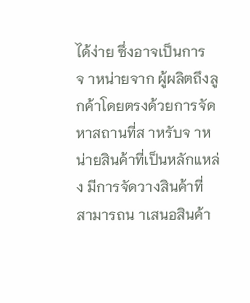ได้ง่าย ซึ่งอาจเป็นการจ าหน่ายจาก ผู้ผลิตถึงลูกค้าโดยตรงด้วยการจัดหาสถานที่ส าหรับจ าหน่ายสินค้าที่เป็นหลักแหล่ง มีการจัดวางสินค้าที่ สามารถน าเสนอสินค้า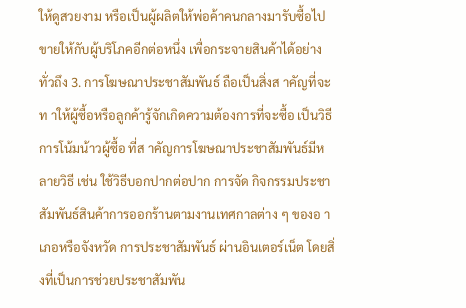ให้ดูสวยงาม หรือเป็นผู้ผลิตให้พ่อค้าคนกลางมารับซื้อไปขายให้กับผู้บริโภคอีกต่อหนึ่ง เพื่อกระจายสินค้าได้อย่างทั่วถึง 3. การโฆษณาประชาสัมพันธ์ ถือเป็นสิ่งส าคัญที่จะท าให้ผู้ซื้อหรือลูกค้ารู้จักเกิดความต้องการที่จะซื้อ เป็นวิธีการโน้มน้าวผู้ซื้อ ที่ส าคัญการโฆษณาประชาสัมพันธ์มีหลายวิธี เช่น ใช้วิธีบอกปากต่อปาก การจัด กิจกรรมประชาสัมพันธ์สินค้าการออกร้านตามงานเทศกาลต่าง ๆ ของอ าเภอหรือจังหวัด การประชาสัมพันธ์ ผ่านอินเตอร์เน็ต โดยสิ่งที่เป็นการช่วยประชาสัมพัน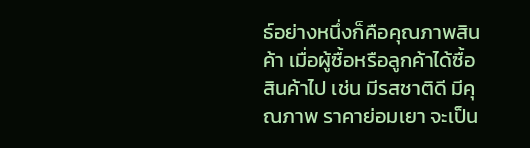ธ์อย่างหนึ่งก็คือคุณภาพสินค้า เมื่อผู้ซื้อหรือลูกค้าได้ซื้อ สินค้าไป เช่น มีรสชาติดี มีคุณภาพ ราคาย่อมเยา จะเป็น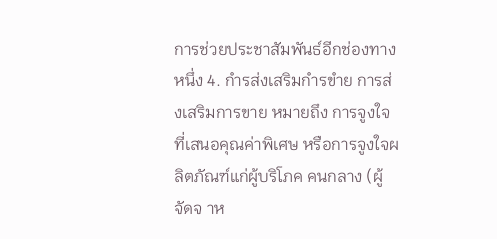การช่วยประชาสัมพันธ์อีกช่องทางหนึ่ง 4. กำรส่งเสริมกำรขำย การส่งเสริมการขาย หมายถึง การจูงใจที่เสนอคุณค่าพิเศษ หรือการจูงใจผลิตภัณฑ์แก่ผู้บริโภค คนกลาง (ผู้จัดจ าห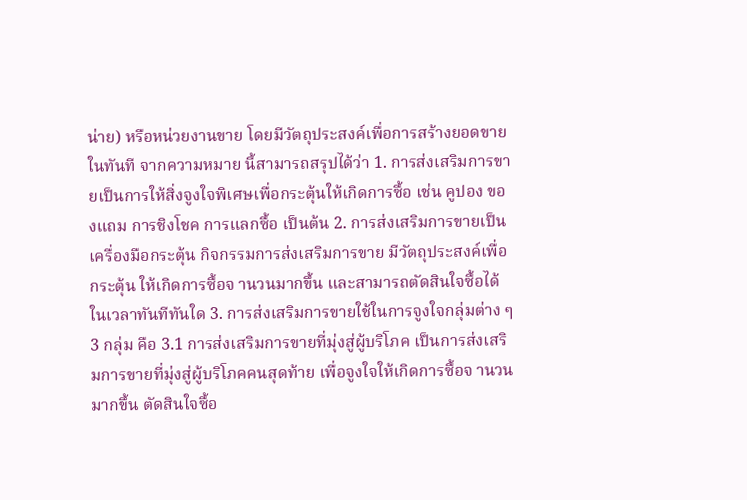น่าย) หรือหน่วยงานขาย โดยมีวัตถุประสงค์เพื่อการสร้างยอดขายในทันที จากความหมาย นี้สามารถสรุปได้ว่า 1. การส่งเสริมการขายเป็นการให้สิ่งจูงใจพิเศษเพื่อกระตุ้นให้เกิดการซื้อ เช่น คูปอง ของแถม การชิงโชค การแลกซื้อ เป็นต้น 2. การส่งเสริมการขายเป็นเครื่องมือกระตุ้น กิจกรรมการส่งเสริมการขาย มีวัตถุประสงค์เพื่อกระตุ้น ให้เกิดการซื้อจ านวนมากขึ้น และสามารถตัดสินใจซื้อได้ในเวลาทันทีทันใด 3. การส่งเสริมการขายใช้ในการจูงใจกลุ่มต่าง ๆ 3 กลุ่ม คือ 3.1 การส่งเสริมการขายที่มุ่งสู่ผู้บริโภค เป็นการส่งเสริมการขายที่มุ่งสู่ผู้บริโภคคนสุดท้าย เพื่อจูงใจให้เกิดการซื้อจ านวนมากขึ้น ตัดสินใจซื้อ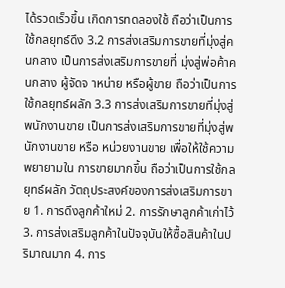ได้รวดเร็วขึ้น เกิดการทดลองใช้ ถือว่าเป็นการใช้กลยุทธ์ดึง 3.2 การส่งเสริมการขายที่มุ่งสู่คนกลาง เป็นการส่งเสริมการขายที่ มุ่งสู่พ่อค้าคนกลาง ผู้จัดจ าหน่าย หรือผู้ขาย ถือว่าเป็นการใช้กลยุทธ์ผลัก 3.3 การส่งเสริมการขายที่มุ่งสู่พนักงานขาย เป็นการส่งเสริมการขายที่มุ่งสู่พนักงานขาย หรือ หน่วยงานขาย เพื่อให้ใช้ความพยายามใน การขายมากขึ้น ถือว่าเป็นการใช้กลยุทธ์ผลัก วัตถุประสงค์ของการส่งเสริมการขาย 1. การดึงลูกค้าใหม่ 2. การรักษาลูกค้าเก่าไว้ 3. การส่งเสริมลูกค้าในปัจจุบันให้ซื้อสินค้าในปริมาณมาก 4. การ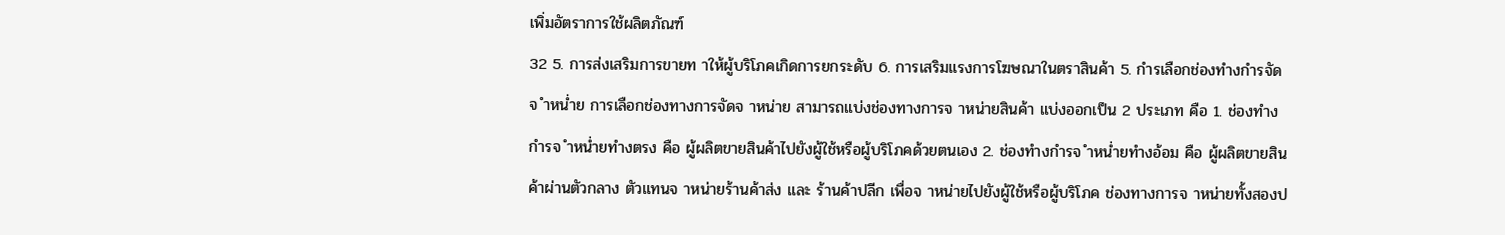เพิ่มอัตราการใช้ผลิตภัณฑ์
32 5. การส่งเสริมการขายท าให้ผู้บริโภคเกิดการยกระดับ 6. การเสริมแรงการโฆษณาในตราสินค้า 5. กำรเลือกช่องทำงกำรจัดจ ำหน่ำย การเลือกช่องทางการจัดจ าหน่าย สามารถแบ่งช่องทางการจ าหน่ายสินค้า แบ่งออกเป็น 2 ประเภท คือ 1. ช่องทำงกำรจ ำหน่ำยทำงตรง คือ ผู้ผลิตขายสินค้าไปยังผู้ใช้หรือผู้บริโภคด้วยตนเอง 2. ช่องทำงกำรจ ำหน่ำยทำงอ้อม คือ ผู้ผลิตขายสินค้าผ่านตัวกลาง ตัวแทนจ าหน่ายร้านค้าส่ง และ ร้านค้าปลีก เพื่อจ าหน่ายไปยังผู้ใช้หรือผู้บริโภค ช่องทางการจ าหน่ายทั้งสองป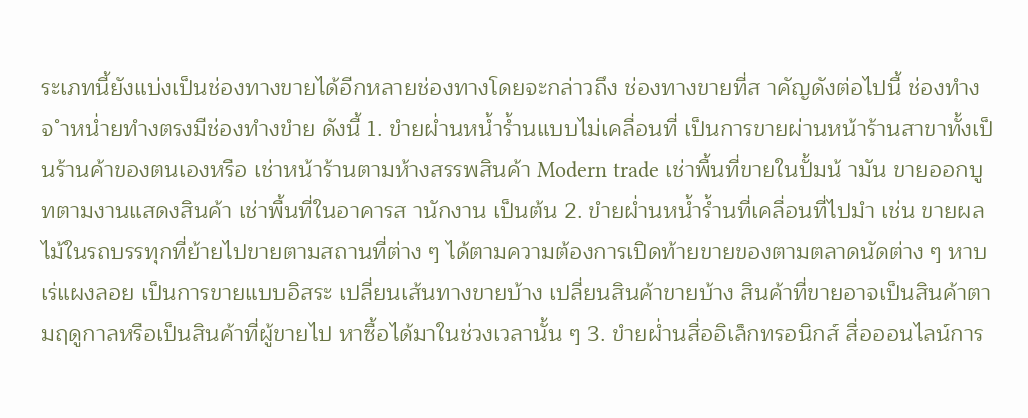ระเภทนี้ยังแบ่งเป็นช่องทางขายได้อีกหลายช่องทางโดยจะกล่าวถึง ช่องทางขายที่ส าคัญดังต่อไปนี้ ช่องทำงจ ำหน่ำยทำงตรงมีช่องทำงขำย ดังนี้ 1. ขำยผ่ำนหน้ำร้ำนแบบไม่เคลื่อนที่ เป็นการขายผ่านหน้าร้านสาขาทั้งเป็นร้านค้าของตนเองหรือ เช่าหน้าร้านตามห้างสรรพสินค้า Modern trade เช่าพื้นที่ขายในปั้มน้ ามัน ขายออกบูทตามงานแสดงสินค้า เช่าพื้นที่ในอาคารส านักงาน เป็นต้น 2. ขำยผ่ำนหน้ำร้ำนที่เคลื่อนที่ไปมำ เช่น ขายผลไม้ในรถบรรทุกที่ย้ายไปขายตามสถานที่ต่าง ๆ ได้ตามความต้องการเปิดท้ายขายของตามตลาดนัดต่าง ๆ หาบเร่แผงลอย เป็นการขายแบบอิสระ เปลี่ยนเส้นทางขายบ้าง เปลี่ยนสินค้าขายบ้าง สินค้าที่ขายอาจเป็นสินค้าตามฤดูกาลหรือเป็นสินค้าที่ผู้ขายไป หาซื้อได้มาในช่วงเวลานั้น ๆ 3. ขำยผ่ำนสื่ออิเล็กทรอนิกส์ สื่อออนไลน์การ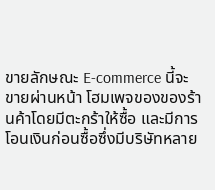ขายลักษณะ E-commerce นี้จะขายผ่านหน้า โฮมเพจของของร้านค้าโดยมีตะกร้าให้ซื้อ และมีการโอนเงินก่อนซื้อซึ่งมีบริษัทหลาย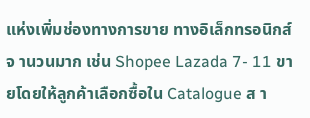แห่งเพิ่มช่องทางการขาย ทางอิเล็กทรอนิกส์จ านวนมาก เช่น Shopee Lazada 7- 11 ขายโดยให้ลูกค้าเลือกซื้อใน Catalogue ส า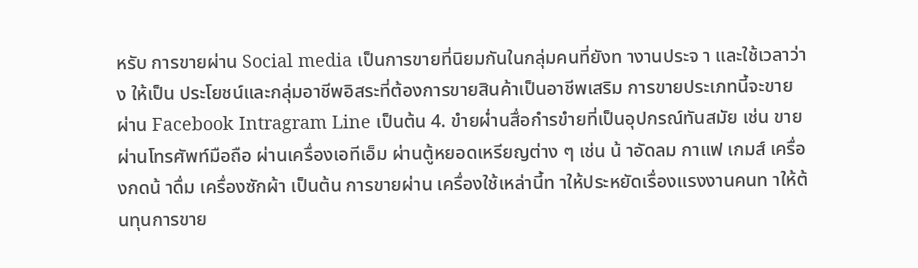หรับ การขายผ่าน Social media เป็นการขายที่นิยมกันในกลุ่มคนที่ยังท างานประจ า และใช้เวลาว่าง ให้เป็น ประโยชน์และกลุ่มอาชีพอิสระที่ต้องการขายสินค้าเป็นอาชีพเสริม การขายประเภทนี้จะขายผ่าน Facebook Intragram Line เป็นต้น 4. ขำยผ่ำนสื่อกำรขำยที่เป็นอุปกรณ์ทันสมัย เช่น ขายผ่านโทรศัพท์มือถือ ผ่านเครื่องเอทีเอ็ม ผ่านตู้หยอดเหรียญต่าง ๆ เช่น น้ าอัดลม กาแฟ เกมส์ เครื่องกดน้ าดื่ม เครื่องซักผ้า เป็นต้น การขายผ่าน เครื่องใช้เหล่านี้ท าให้ประหยัดเรื่องแรงงานคนท าให้ต้นทุนการขาย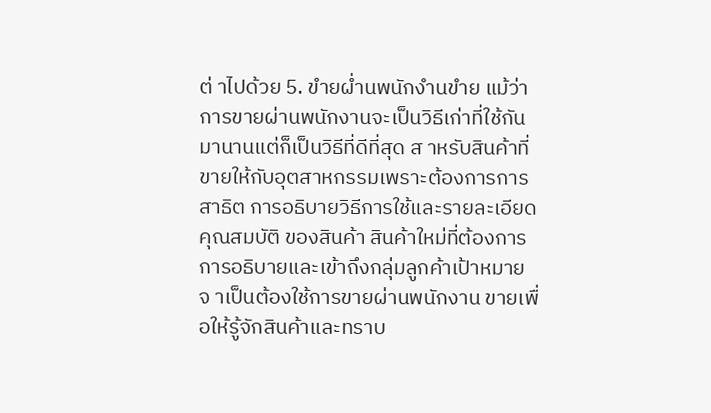ต่ าไปด้วย 5. ขำยผ่ำนพนักงำนขำย แม้ว่าการขายผ่านพนักงานจะเป็นวิธีเก่าที่ใช้กันมานานแต่ก็เป็นวิธีที่ดีที่สุด ส าหรับสินค้าที่ขายให้กับอุตสาหกรรมเพราะต้องการการสาธิต การอธิบายวิธีการใช้และรายละเอียดคุณสมบัติ ของสินค้า สินค้าใหม่ที่ต้องการการอธิบายและเข้าถึงกลุ่มลูกค้าเป้าหมายจ าเป็นต้องใช้การขายผ่านพนักงาน ขายเพื่อให้รู้จักสินค้าและทราบ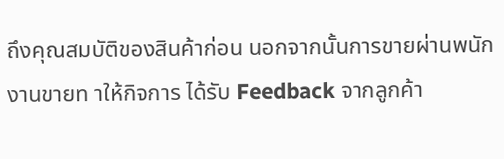ถึงคุณสมบัติของสินค้าก่อน นอกจากนั้นการขายผ่านพนักงานขายท าให้กิจการ ได้รับ Feedback จากลูกค้า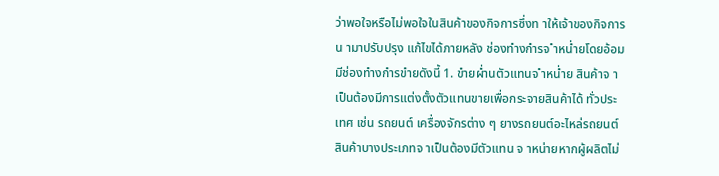ว่าพอใจหรือไม่พอใจในสินค้าของกิจการซึ่งท าให้เจ้าของกิจการน ามาปรับปรุง แก้ไขได้ภายหลัง ช่องทำงกำรจ ำหน่ำยโดยอ้อมมีช่องทำงกำรขำยดังนี้ 1. ขำยผ่ำนตัวแทนจ ำหน่ำย สินค้าจ าเป็นต้องมีการแต่งตั้งตัวแทนขายเพื่อกระจายสินค้าได้ ทั่วประเทศ เช่น รถยนต์ เครื่องจักรต่าง ๆ ยางรถยนต์อะไหล่รถยนต์ สินค้าบางประเภทจ าเป็นต้องมีตัวแทน จ าหน่ายหากผู้ผลิตไม่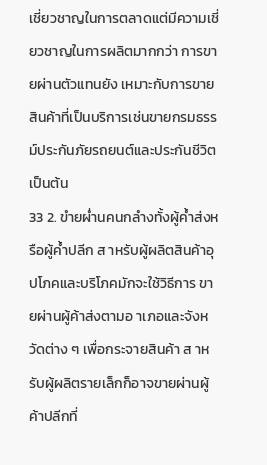เชี่ยวชาญในการตลาดแต่มีความเชี่ยวชาญในการผลิตมากกว่า การขายผ่านตัวแทนยัง เหมาะกับการขายสินค้าที่เป็นบริการเช่นขายกรมธรรม์ประกันภัยรถยนต์และประกันชีวิตเป็นต้น
33 2. ขำยผ่ำนคนกลำงทั้งผู้ค้ำส่งหรือผู้ค้ำปลีก ส าหรับผู้ผลิตสินค้าอุปโภคและบริโภคมักจะใช้วิธีการ ขายผ่านผู้ค้าส่งตามอ าเภอและจังหวัดต่าง ๆ เพื่อกระจายสินค้า ส าหรับผู้ผลิตรายเล็กก็อาจขายผ่านผู้ค้าปลีกที่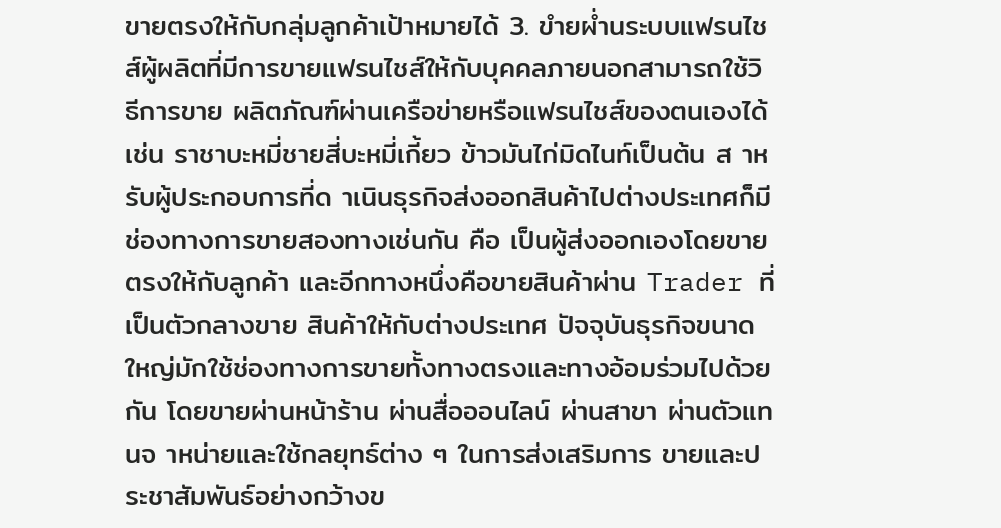ขายตรงให้กับกลุ่มลูกค้าเป้าหมายได้ 3. ขำยผ่ำนระบบแฟรนไชส์ผู้ผลิตที่มีการขายแฟรนไชส์ให้กับบุคคลภายนอกสามารถใช้วิธีการขาย ผลิตภัณฑ์ผ่านเครือข่ายหรือแฟรนไชส์ของตนเองได้เช่น ราชาบะหมี่ชายสี่บะหมี่เกี้ยว ข้าวมันไก่มิดไนท์เป็นต้น ส าหรับผู้ประกอบการที่ด าเนินธุรกิจส่งออกสินค้าไปต่างประเทศก็มีช่องทางการขายสองทางเช่นกัน คือ เป็นผู้ส่งออกเองโดยขายตรงให้กับลูกค้า และอีกทางหนึ่งคือขายสินค้าผ่าน Trader ที่เป็นตัวกลางขาย สินค้าให้กับต่างประเทศ ปัจจุบันธุรกิจขนาดใหญ่มักใช้ช่องทางการขายทั้งทางตรงและทางอ้อมร่วมไปด้วยกัน โดยขายผ่านหน้าร้าน ผ่านสื่อออนไลน์ ผ่านสาขา ผ่านตัวแทนจ าหน่ายและใช้กลยุทธ์ต่าง ๆ ในการส่งเสริมการ ขายและประชาสัมพันธ์อย่างกว้างข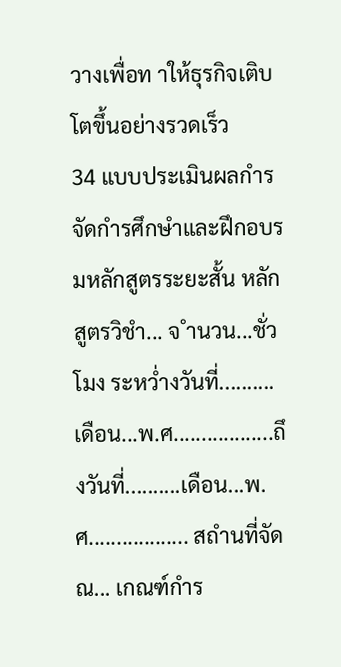วางเพื่อท าให้ธุรกิจเติบโตขึ้นอย่างรวดเร็ว
34 แบบประเมินผลกำรจัดกำรศึกษำและฝึกอบรมหลักสูตรระยะสั้น หลักสูตรวิชำ... จ ำนวน...ชั่วโมง ระหว่ำงวันที่..........เดือน...พ.ศ..................ถึงวันที่..........เดือน...พ.ศ.................. สถำนที่จัด ณ... เกณฑ์กำร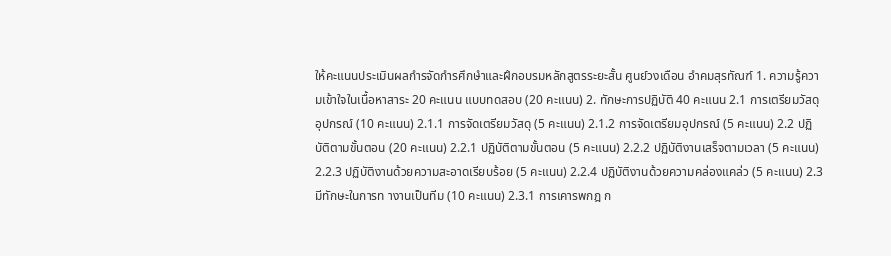ให้คะแนนประเมินผลกำรจัดกำรศึกษำและฝึกอบรมหลักสูตรระยะสั้น ศูนย์วงเดือน อำคมสุรทัณฑ์ 1. ความรู้ความเข้าใจในเนื้อหาสาระ 20 คะแนน แบบทดสอบ (20 คะแนน) 2. ทักษะการปฏิบัติ 40 คะแนน 2.1 การเตรียมวัสดุอุปกรณ์ (10 คะแนน) 2.1.1 การจัดเตรียมวัสดุ (5 คะแนน) 2.1.2 การจัดเตรียมอุปกรณ์ (5 คะแนน) 2.2 ปฏิบัติตามขั้นตอน (20 คะแนน) 2.2.1 ปฏิบัติตามขั้นตอน (5 คะแนน) 2.2.2 ปฏิบัติงานเสร็จตามเวลา (5 คะแนน) 2.2.3 ปฏิบัติงานด้วยความสะอาดเรียบร้อย (5 คะแนน) 2.2.4 ปฏิบัติงานด้วยความคล่องแคล่ว (5 คะแนน) 2.3 มีทักษะในการท างานเป็นทีม (10 คะแนน) 2.3.1 การเคารพกฎ ก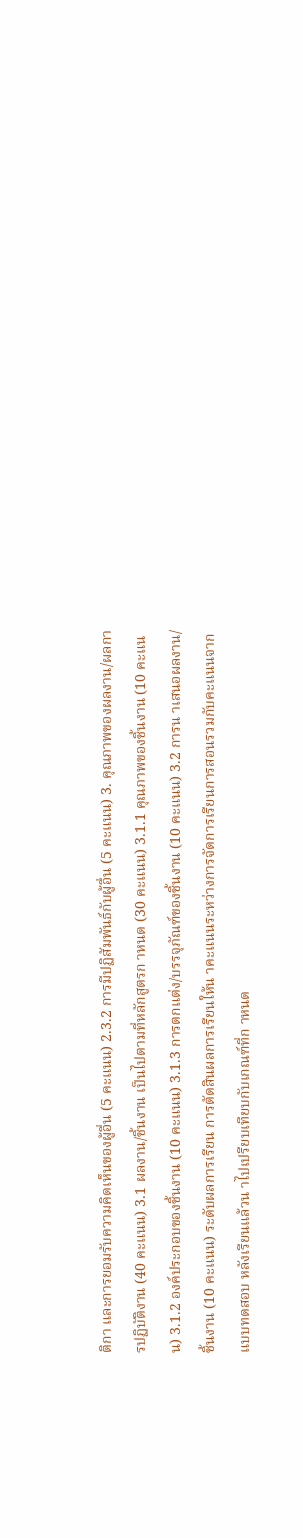ติกา และการยอมรับความคิดเห็นของผู้อื่น (5 คะแนน) 2.3.2 การมีปฏิสัมพันธ์กับผู้อื่น (5 คะแนน) 3. คุณภาพของผลงาน/ผลการปฏิบัติงาน (40 คะแนน) 3.1 ผลงาน/ชิ้นงาน เป็นไปตามที่หลักสูตรก าหนด (30 คะแนน) 3.1.1 คุณภาพของชิ้นงาน (10 คะแนน) 3.1.2 องค์ประกอบของชิ้นงาน (10 คะแนน) 3.1.3 การตกแต่ง/บรรจุภัณฑ์ของชิ้นงาน (10 คะแนน) 3.2 การน าเสนอผลงาน/ชิ้นงาน (10 คะแนน) ระดับผลการเรียน การตัดสินผลการเรียนให้น าคะแนนระหว่างการจัดการเรียนการสอนรวมกับคะแนนจากแบบทดสอบ หลังเรียนแล้วน าไปเปรียบเทียบกับเกณฑ์ที่ก าหนด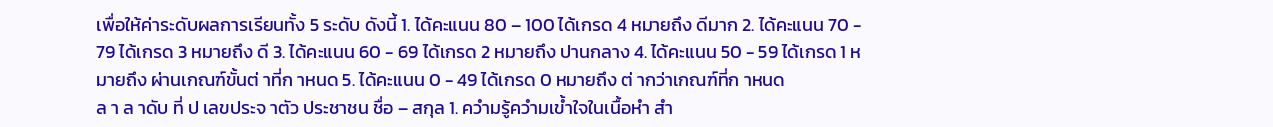เพื่อให้ค่าระดับผลการเรียนทั้ง 5 ระดับ ดังนี้ 1. ได้คะแนน 80 – 100 ได้เกรด 4 หมายถึง ดีมาก 2. ได้คะแนน 70 - 79 ได้เกรด 3 หมายถึง ดี 3. ได้คะแนน 60 - 69 ได้เกรด 2 หมายถึง ปานกลาง 4. ได้คะแนน 50 - 59 ได้เกรด 1 หมายถึง ผ่านเกณฑ์ขั้นต่ าที่ก าหนด 5. ได้คะแนน 0 - 49 ได้เกรด 0 หมายถึง ต่ ากว่าเกณฑ์ที่ก าหนด
ล า ล าดับ ที่ ป เลขประจ าตัว ประชาชน ชื่อ – สกุล 1. ควำมรู้ควำมเข้ำใจในเนื้อหำ สำ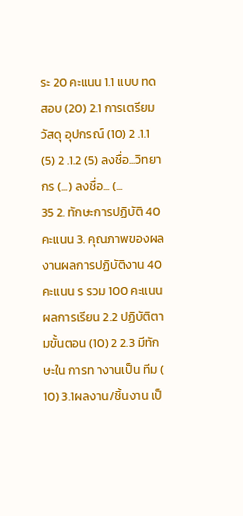ระ 20 คะแนน 1.1 แบบ ทดสอบ (20) 2.1 การเตรียมวัสดุ อุปกรณ์ (10) 2 .1.1 (5) 2 .1.2 (5) ลงชื่อ...วิทยากร (...) ลงชื่อ... (...
35 2. ทักษะการปฏิบัติ 40 คะแนน 3. คุณภาพของผลงานผลการปฏิบัติงาน 40 คะแนน ร รวม 100 คะแนน ผลการเรียน 2.2 ปฏิบัติตามขั้นตอน (10) 2 2.3 มีทักษะใน การท างานเป็น ทีม ( 10) 3.1ผลงาน/ชิ้นงาน เป็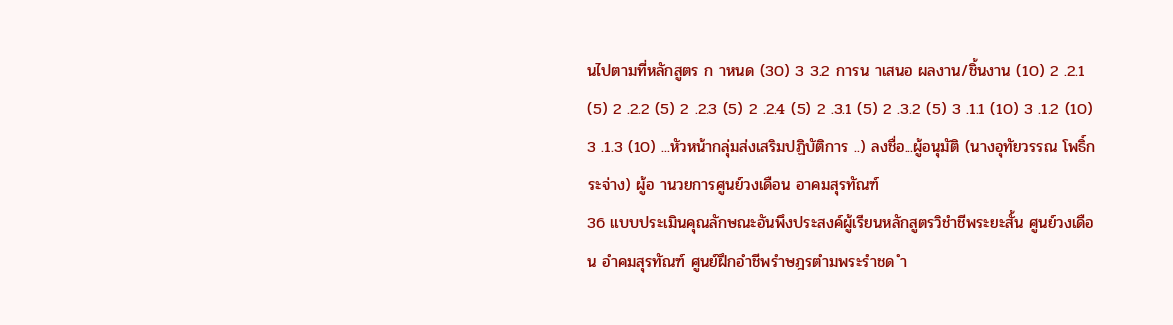นไปตามที่หลักสูตร ก าหนด (30) 3 3.2 การน าเสนอ ผลงาน/ชิ้นงาน (10) 2 .2.1 (5) 2 .2.2 (5) 2 .2.3 (5) 2 .2.4 (5) 2 .3.1 (5) 2 .3.2 (5) 3 .1.1 (10) 3 .1.2 (10) 3 .1.3 (10) ...หัวหน้ากลุ่มส่งเสริมปฏิบัติการ ..) ลงชื่อ...ผู้อนุมัติ (นางอุทัยวรรณ โพธิ์กระจ่าง) ผู้อ านวยการศูนย์วงเดือน อาคมสุรทัณฑ์
36 แบบประเมินคุณลักษณะอันพึงประสงค์ผู้เรียนหลักสูตรวิชำชีพระยะสั้น ศูนย์วงเดือน อำคมสุรทัณฑ์ ศูนย์ฝึกอำชีพรำษฎรตำมพระรำชด ำ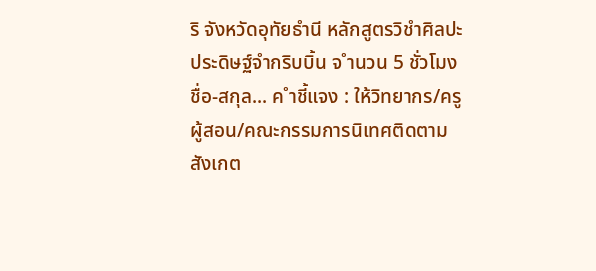ริ จังหวัดอุทัยธำนี หลักสูตรวิชำศิลปะประดิษฐ์จำกริบบิ้น จ ำนวน 5 ชั่วโมง ชื่อ-สกุล... ค ำชี้แจง : ให้วิทยากร/ครูผู้สอน/คณะกรรมการนิเทศติดตามสังเกต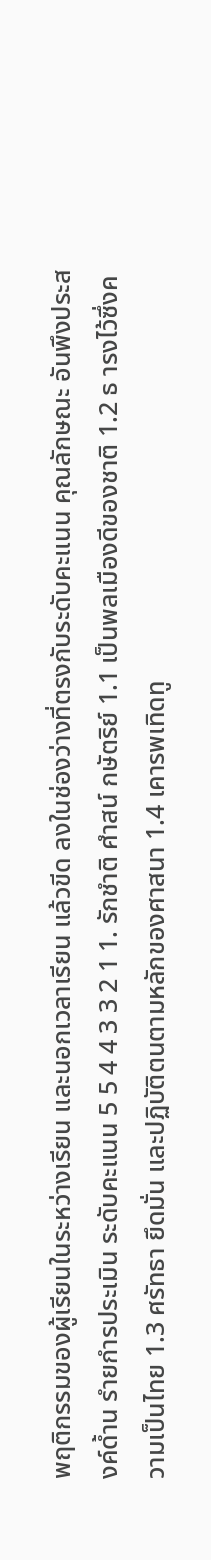พฤติกรรมของผู้เรียนในระหว่างเรียน และนอกเวลาเรียน แล้วขีด ลงในช่องว่างที่ตรงกับระดับคะแนน คุณลักษณะ อันพึงประสงค์ด้ำน รำยกำรประเมิน ระดับคะแนน 5 5 4 4 3 3 2 1 1. รักชำติ ศำสน์ กษัตริย์ 1.1 เป็นพลเมืองดีของชาติ 1.2 ธ ารงไว้ซึ่งความเป็นไทย 1.3 ศรัทธา ยึดมั่น และปฏิบัติตนตามหลักของศาสนา 1.4 เคารพเทิดทู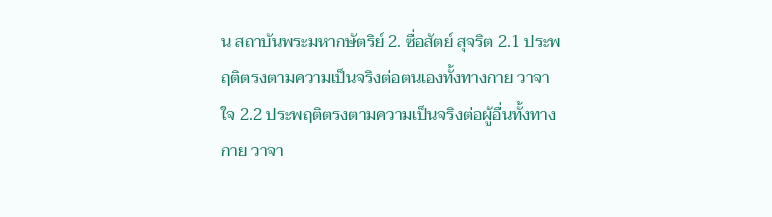น สถาบันพระมหากษัตริย์ 2. ซื่อสัตย์ สุจริต 2.1 ประพฤติตรงตามความเป็นจริงต่อตนเองทั้งทางกาย วาจา ใจ 2.2 ประพฤติตรงตามความเป็นจริงต่อผู้อื่นทั้งทางกาย วาจา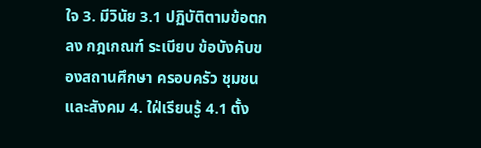ใจ 3. มีวินัย 3.1 ปฏิบัติตามข้อตกลง กฎเกณฑ์ ระเบียบ ข้อบังคับของสถานศึกษา ครอบครัว ชุมชนและสังคม 4. ใฝ่เรียนรู้ 4.1 ตั้ง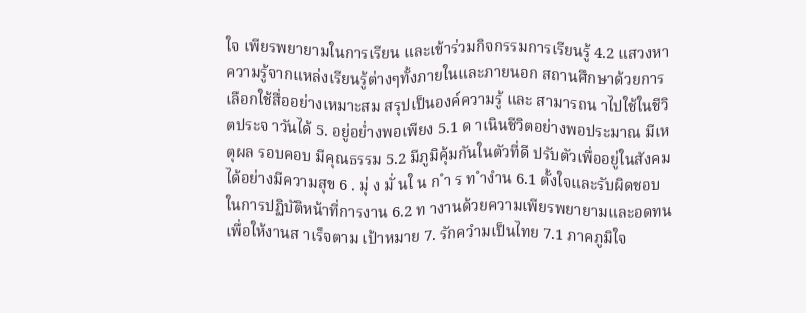ใจ เพียรพยายามในการเรียน และเข้าร่วมกิจกรรมการเรียนรู้ 4.2 แสวงหาความรู้จากแหล่งเรียนรู้ต่างๆทั้งภายในและภายนอก สถานศึกษาด้วยการเลือกใช้สื่ออย่างเหมาะสม สรุปเป็นองค์ความรู้ และ สามารถน าไปใช้ในชีวิตประจ าวันได้ 5. อยู่อย่ำงพอเพียง 5.1 ด าเนินชีวิตอย่างพอประมาณ มีเหตุผล รอบคอบ มีคุณธรรม 5.2 มีภูมิคุ้มกันในตัวที่ดี ปรับตัวเพื่ออยู่ในสังคมได้อย่างมีความสุข 6 . มุ่ ง มั่ นใ น ก ำ ร ท ำงำน 6.1 ตั้งใจและรับผิดชอบในการปฏิบัติหน้าที่การงาน 6.2 ท างานด้วยความเพียรพยายามและอดทนเพื่อให้งานส าเร็จตาม เป้าหมาย 7. รักควำมเป็นไทย 7.1 ภาคภูมิใจ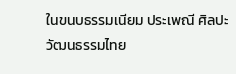ในขนบธรรมเนียม ประเพณี ศิลปะ วัฒนธรรมไทย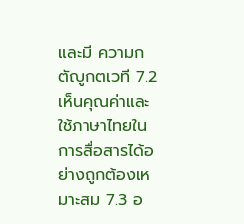และมี ความกตัญูกตเวที 7.2 เห็นคุณค่าและใช้ภาษาไทยในการสื่อสารได้อย่างถูกต้องเหมาะสม 7.3 อ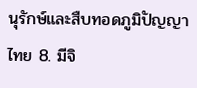นุรักษ์และสืบทอดภูมิปัญญาไทย 8. มีจิ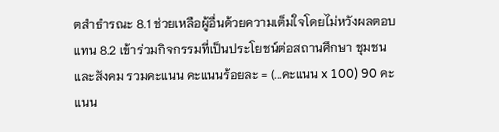ตสำธำรณะ 8.1 ช่วยเหลือผู้อื่นด้วยความเต็มใจโดยไม่หวังผลตอบแทน 8.2 เข้าร่วมกิจกรรมที่เป็นประโยชน์ต่อสถานศึกษา ชุมชนและสังคม รวมคะแนน คะแนนร้อยละ = (...คะแนน x 100) 90 คะแนน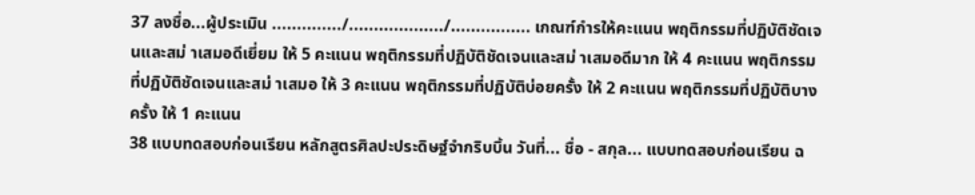37 ลงชื่อ...ผู้ประเมิน ............../.................../................ เกณฑ์กำรให้คะแนน พฤติกรรมที่ปฏิบัติชัดเจนและสม่ าเสมอดีเยี่ยม ให้ 5 คะแนน พฤติกรรมที่ปฏิบัติชัดเจนและสม่ าเสมอดีมาก ให้ 4 คะแนน พฤติกรรมที่ปฏิบัติชัดเจนและสม่ าเสมอ ให้ 3 คะแนน พฤติกรรมที่ปฏิบัติบ่อยครั้ง ให้ 2 คะแนน พฤติกรรมที่ปฏิบัติบางครั้ง ให้ 1 คะแนน
38 แบบทดสอบก่อนเรียน หลักสูตรศิลปะประดิษฐ์จำกริบบิ้น วันที่... ชื่อ - สกุล... แบบทดสอบก่อนเรียน ฉ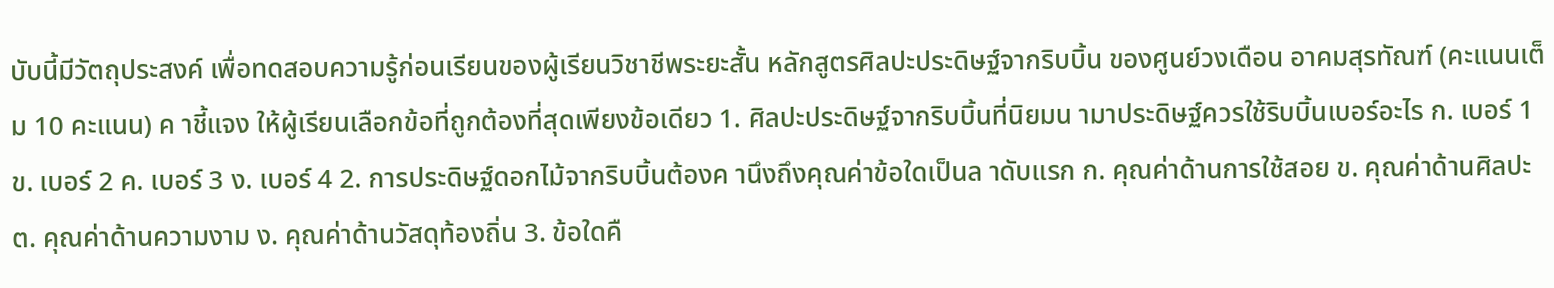บับนี้มีวัตถุประสงค์ เพื่อทดสอบความรู้ก่อนเรียนของผู้เรียนวิชาชีพระยะสั้น หลักสูตรศิลปะประดิษฐ์จากริบบิ้น ของศูนย์วงเดือน อาคมสุรทัณฑ์ (คะแนนเต็ม 10 คะแนน) ค าชี้แจง ให้ผู้เรียนเลือกข้อที่ถูกต้องที่สุดเพียงข้อเดียว 1. ศิลปะประดิษฐ์จากริบบิ้นที่นิยมน ามาประดิษฐ์ควรใช้ริบบิ้นเบอร์อะไร ก. เบอร์ 1 ข. เบอร์ 2 ค. เบอร์ 3 ง. เบอร์ 4 2. การประดิษฐ์ดอกไม้จากริบบิ้นต้องค านึงถึงคุณค่าข้อใดเป็นล าดับแรก ก. คุณค่าด้านการใช้สอย ข. คุณค่าด้านศิลปะ ต. คุณค่าด้านความงาม ง. คุณค่าด้านวัสดุท้องถิ่น 3. ข้อใดคื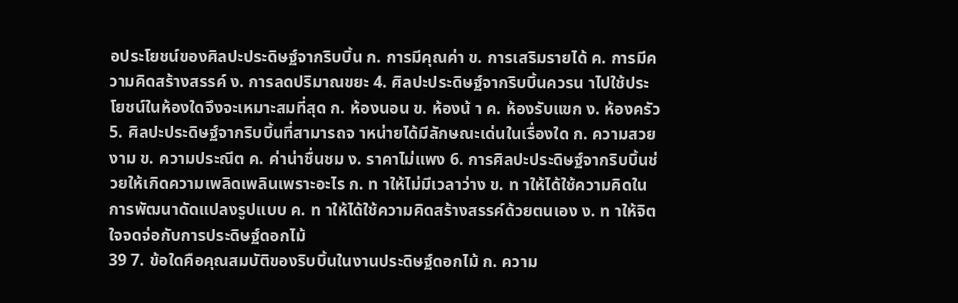อประโยชน์ของศิลปะประดิษฐ์จากริบบิ้น ก. การมีคุณค่า ข. การเสริมรายได้ ค. การมีความคิดสร้างสรรค์ ง. การลดปริมาณขยะ 4. ศิลปะประดิษฐ์จากริบบิ้นควรน าไปใช้ประโยชน์ในห้องใดจึงจะเหมาะสมที่สุด ก. ห้องนอน ข. ห้องน้ า ค. ห้องรับแขก ง. ห้องครัว 5. ศิลปะประดิษฐ์จากริบบิ้นที่สามารถจ าหน่ายได้มีลักษณะเด่นในเรื่องใด ก. ความสวยงาม ข. ความประณีต ค. ค่าน่าชื่นชม ง. ราคาไม่แพง 6. การศิลปะประดิษฐ์จากริบบิ้นช่วยให้เกิดความเพลิดเพลินเพราะอะไร ก. ท าให้ไม่มีเวลาว่าง ข. ท าให้ได้ใช้ความคิดในการพัฒนาดัดแปลงรูปแบบ ค. ท าให้ได้ใช้ความคิดสร้างสรรค์ด้วยตนเอง ง. ท าให้จิตใจจดจ่อกับการประดิษฐ์ดอกไม้
39 7. ข้อใดคือคุณสมบัติของริบบิ้นในงานประดิษฐ์ดอกไม้ ก. ความ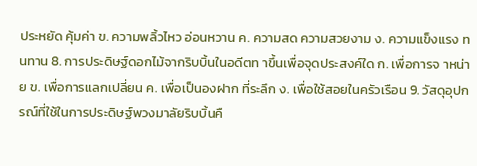ประหยัด คุ้มค่า ข. ความพลิ้วไหว อ่อนหวาน ค. ความสด ความสวยงาม ง. ความแข็งแรง ทนทาน 8. การประดิษฐ์ดอกไม้จากริบบิ้นในอดีตท าขึ้นเพื่อจุดประสงค์ใด ก. เพื่อการจ าหน่าย ข. เพื่อการแลกเปลี่ยน ค. เพื่อเป็นองฝาก ที่ระลึก ง. เพื่อใช้สอยในครัวเรือน 9. วัสดุอุปกรณ์ที่ใช้ในการประดิษฐ์พวงมาลัยริบบิ้นคื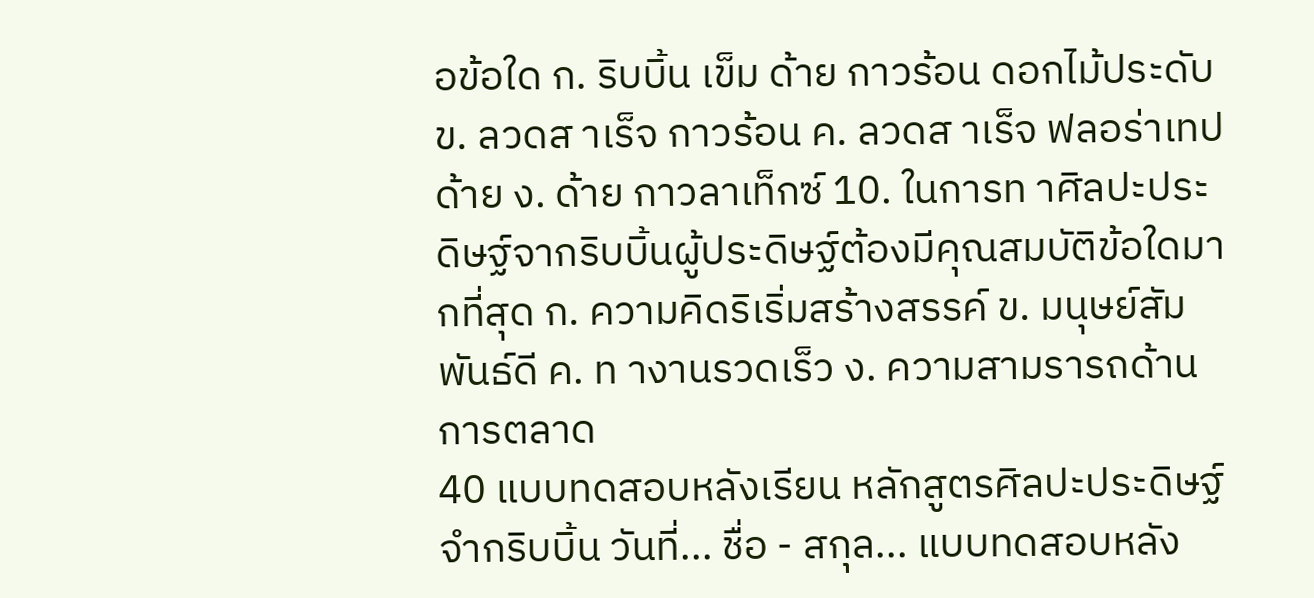อข้อใด ก. ริบบิ้น เข็ม ด้าย กาวร้อน ดอกไม้ประดับ ข. ลวดส าเร็จ กาวร้อน ค. ลวดส าเร็จ ฟลอร่าเทป ด้าย ง. ด้าย กาวลาเท็กซ์ 10. ในการท าศิลปะประดิษฐ์จากริบบิ้นผู้ประดิษฐ์ต้องมีคุณสมบัติข้อใดมากที่สุด ก. ความคิดริเริ่มสร้างสรรค์ ข. มนุษย์สัมพันธ์ดี ค. ท างานรวดเร็ว ง. ความสามรารถด้านการตลาด
40 แบบทดสอบหลังเรียน หลักสูตรศิลปะประดิษฐ์จำกริบบิ้น วันที่... ชื่อ - สกุล... แบบทดสอบหลัง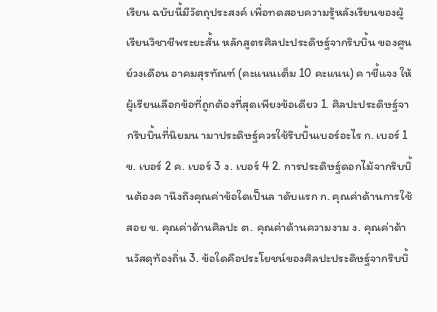เรียน ฉบับนี้มีวัตถุประสงค์ เพื่อทดสอบความรู้หลังเรียนของผู้เรียนวิชาชีพระยะสั้น หลักสูตรศิลปะประดิษฐ์จากริบบิ้น ของศูนย์วงเดือน อาคมสุรทัณฑ์ (คะแนนเต็ม 10 คะแนน) ค าชี้แจง ให้ผู้เรียนเลือกข้อที่ถูกต้องที่สุดเพียงข้อเดียว 1. ศิลปะประดิษฐ์จากริบบิ้นที่นิยมน ามาประดิษฐ์ควรใช้ริบบิ้นเบอร์อะไร ก. เบอร์ 1 ข. เบอร์ 2 ค. เบอร์ 3 ง. เบอร์ 4 2. การประดิษฐ์ดอกไม้จากริบบิ้นต้องค านึงถึงคุณค่าข้อใดเป็นล าดับแรก ก. คุณค่าด้านการใช้สอย ข. คุณค่าด้านศิลปะ ต. คุณค่าด้านความงาม ง. คุณค่าด้านวัสดุท้องถิ่น 3. ข้อใดคือประโยชน์ของศิลปะประดิษฐ์จากริบบิ้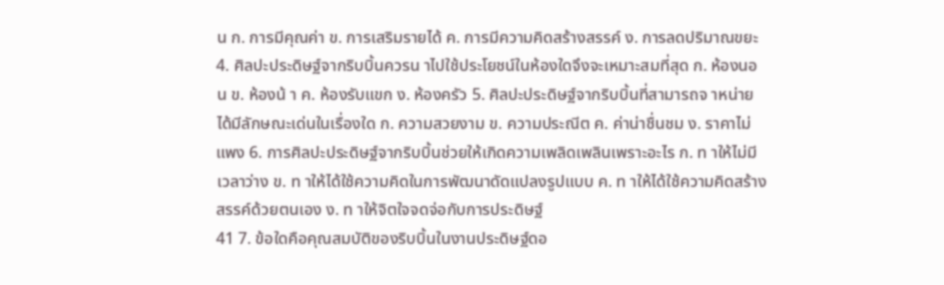น ก. การมีคุณค่า ข. การเสริมรายได้ ค. การมีความคิดสร้างสรรค์ ง. การลดปริมาณขยะ 4. ศิลปะประดิษฐ์จากริบบิ้นควรน าไปใช้ประโยชน์ในห้องใดจึงจะเหมาะสมที่สุด ก. ห้องนอน ข. ห้องน้ า ค. ห้องรับแขก ง. ห้องครัว 5. ศิลปะประดิษฐ์จากริบบิ้นที่สามารถจ าหน่ายได้มีลักษณะเด่นในเรื่องใด ก. ความสวยงาม ข. ความประณีต ค. ค่าน่าชื่นชม ง. ราคาไม่แพง 6. การศิลปะประดิษฐ์จากริบบิ้นช่วยให้เกิดความเพลิดเพลินเพราะอะไร ก. ท าให้ไม่มีเวลาว่าง ข. ท าให้ได้ใช้ความคิดในการพัฒนาดัดแปลงรูปแบบ ค. ท าให้ได้ใช้ความคิดสร้างสรรค์ด้วยตนเอง ง. ท าให้จิตใจจดจ่อกับการประดิษฐ์
41 7. ข้อใดคือคุณสมบัติของริบบิ้นในงานประดิษฐ์ดอ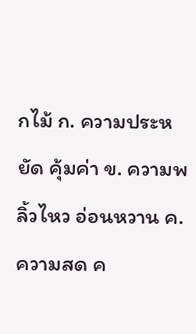กไม้ ก. ความประหยัด คุ้มค่า ข. ความพลิ้วไหว อ่อนหวาน ค. ความสด ค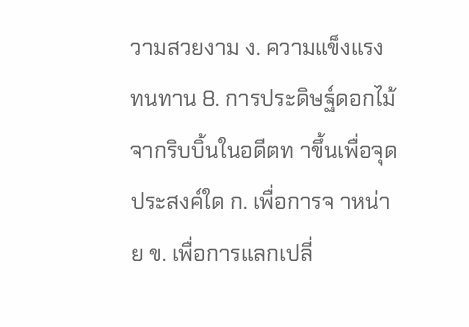วามสวยงาม ง. ความแข็งแรง ทนทาน 8. การประดิษฐ์ดอกไม้จากริบบิ้นในอดีตท าขึ้นเพื่อจุดประสงค์ใด ก. เพื่อการจ าหน่าย ข. เพื่อการแลกเปลี่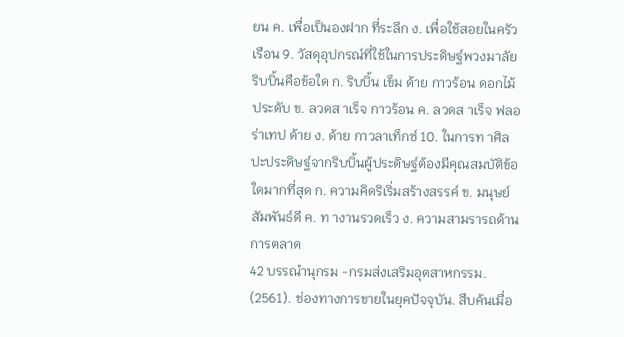ยน ค. เพื่อเป็นองฝาก ที่ระลึก ง. เพื่อใช้สอยในครัวเรือน 9. วัสดุอุปกรณ์ที่ใช้ในการประดิษฐ์พวงมาลัยริบบิ้นคือข้อใด ก. ริบบิ้น เข็ม ด้าย กาวร้อน ดอกไม้ประดับ ข. ลวดส าเร็จ กาวร้อน ค. ลวดส าเร็จ ฟลอร่าเทป ด้าย ง. ด้าย กาวลาเท็กซ์ 10. ในการท าศิลปะประดิษฐ์จากริบบิ้นผู้ประดิษฐ์ต้องมีคุณสมบัติข้อใดมากที่สุด ก. ความคิดริเริ่มสร้างสรรค์ ข. มนุษย์สัมพันธ์ดี ค. ท างานรวดเร็ว ง. ความสามรารถด้านการตลาด
42 บรรณำนุกรม -กรมส่งเสริมอุตสาหกรรม. (2561). ช่องทางการขายในยุคปัจจุบัน. สืบค้นเมื่อ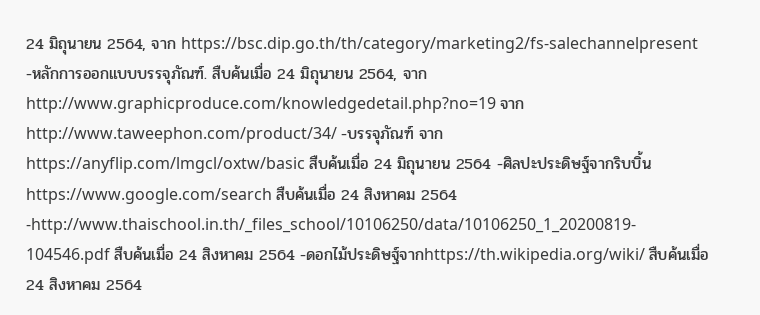24 มิถุนายน 2564, จาก https://bsc.dip.go.th/th/category/marketing2/fs-salechannelpresent -หลักการออกแบบบรรจุภัณฑ์. สืบค้นเมื่อ 24 มิถุนายน 2564, จาก http://www.graphicproduce.com/knowledgedetail.php?no=19 จาก http://www.taweephon.com/product/34/ -บรรจุภัณฑ์ จาก https://anyflip.com/lmgcl/oxtw/basic สืบค้นเมื่อ 24 มิถุนายน 2564 -ศิลปะประดิษฐ์จากริบบิ้นhttps://www.google.com/search สืบค้นเมื่อ 24 สิงหาคม 2564 -http://www.thaischool.in.th/_files_school/10106250/data/10106250_1_20200819- 104546.pdf สืบค้นเมื่อ 24 สิงหาคม 2564 -ดอกไม้ประดิษฐ์จากhttps://th.wikipedia.org/wiki/ สืบค้นเมื่อ 24 สิงหาคม 2564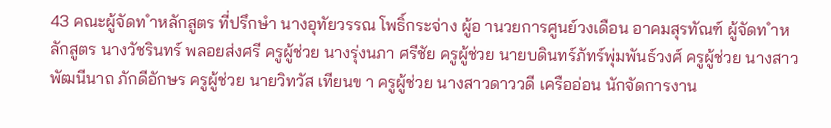43 คณะผู้จัดท ำหลักสูตร ที่ปรึกษำ นางอุทัยวรรณ โพธิ์กระจ่าง ผู้อ านวยการศูนย์วงเดือน อาคมสุรทัณฑ์ ผู้จัดท ำหลักสูตร นางวัชรินทร์ พลอยส่งศรี ครูผู้ช่วย นางรุ่งนภา ศรีชัย ครูผู้ช่วย นายบดินทร์ภัทร์พุ่มพันธ์วงศ์ ครูผู้ช่วย นางสาวพัฒนีนาถ ภักดีอักษร ครูผู้ช่วย นายวิทวัส เทียนข า ครูผู้ช่วย นางสาวดาววดี เครืออ่อน นักจัดการงาน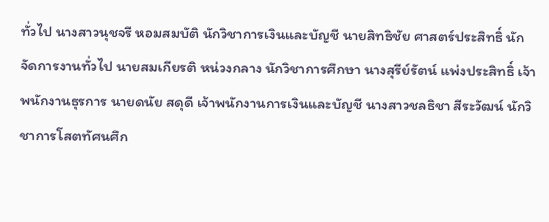ทั่วไป นางสาวนุชจรี หอมสมบัติ นักวิชาการเงินและบัญชี นายสิทธิชัย ศาสตร์ประสิทธิ์ นักจัดการงานทั่วไป นายสมเกียรติ หน่วงกลาง นักวิชาการศึกษา นางสุรีย์รัตน์ แพ่งประสิทธิ์ เจ้าพนักงานธุรการ นายดนัย สดุดี เจ้าพนักงานการเงินและบัญชี นางสาวชลธิชา สีระวัฒน์ นักวิชาการโสตทัศนศึก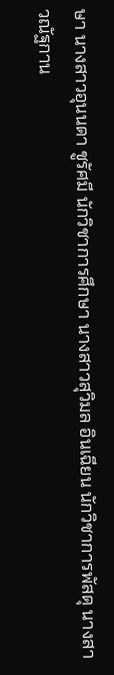ษา นางสาวอุนนดา ชูรัศมี นักวิชาการศึกษา นางสาวสุวิมล อินเฉียน นักวิชาการพัสดุ นางสาวณัฐกาน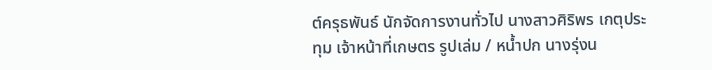ต์ครุธพันธ์ นักจัดการงานทั่วไป นางสาวศิริพร เกตุประทุม เจ้าหน้าที่เกษตร รูปเล่ม / หน้ำปก นางรุ่งน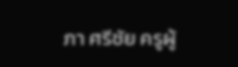ภา ศรีชัย ครูผู้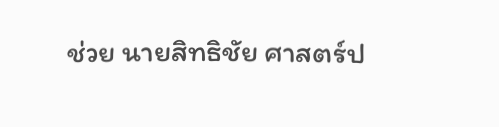ช่วย นายสิทธิชัย ศาสตร์ป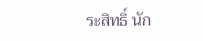ระสิทธิ์ นัก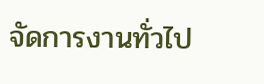จัดการงานทั่วไป